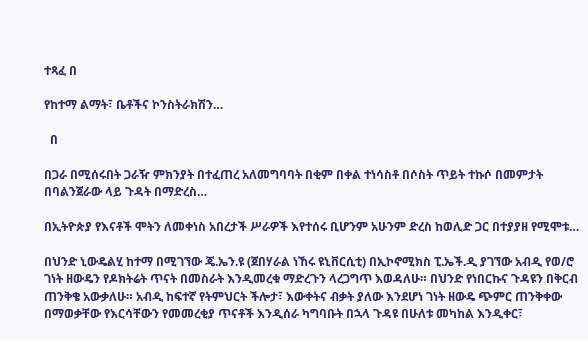ተጻፈ በ

የከተማ ልማት፣ ቤቶችና ኮንስትራክሽን…

  በ

በጋራ በሚሰሩበት ጋራዥ ምክንያት በተፈጠረ አለመግባባት በቂም በቀል ተነሳስቶ በሶስት ጥይት ተኩሶ በመምታት በባልንጀራው ላይ ጉዳት በማድረስ…

በኢትዮጵያ የእናቶች ሞትን ለመቀነስ አበረታች ሥራዎች እየተሰሩ ቢሆንም አሁንም ድረስ ከወሊድ ጋር በተያያዘ የሚሞቱ…

በህንድ ኒውዴልሂ ከተማ በሚገኘው ጄ.ኤን.ዩ (ጀበሃራል ነኸሩ ዩኒቨርሲቲ) በኢኮኖሚክስ ፒ.ኤች.ዲ ያገኘው አብዲ የወ/ሮ ገነት ዘውዴን የዶክትሬት ጥናት በመስራት እንዲመረቁ ማድረጉን ላረጋግጥ እወዳለሁ። በህንድ የነበርኩና ጉዳዩን በቅርብ ጠንቅቄ አውቃለሁ። አብዲ ከፍተኛ የትምህርት ችሎታ፣ እውቀትና ብቃት ያለው እንደሆነ ገነት ዘውዴ ጭምር ጠንቅቀው በማወቃቸው የእርሳቸውን የመመረቂያ ጥናቶች እንዲሰራ ካግባቡት በኋላ ጉዳዩ በሁለቱ መካከል እንዲቀር፣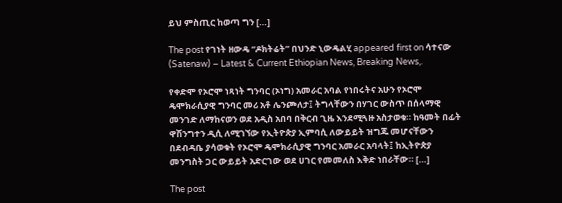ይህ ምስጢር ከወጣ ግን […]

The post የገነት ዘውዴ “ዶክትሬት” በህንድ ኒውዴልሂ appeared first on ሳተናው (Satenaw) – Latest & Current Ethiopian News, Breaking News,.

የቀድሞ የኦሮሞ ነጻነት ግንባር (ኦነግ) አመራር አባል የነበሩትና አሁን የኦሮሞ ዴሞክራሲያዊ ግንባር መሪ አቶ ሌንጮለታ፤ ትግላቸውን በሃገር ውስጥ በሰላማዊ መንገድ ለማከናወን ወደ አዲስ አበባ በቅርብ ጊዜ እንደሚጓዙ አስታወቁ። ከዓመት በፊት ዋሽንግተን ዲሲ ለሚገኘው የኢትዮጵያ ኢምባሲ ለውይይት ዝግጁ መሆናቸውን በደብዳቤ ያሳወቁት የኦሮሞ ዴሞክራሲያዊ ግንባር አመራር አባላት፤ ከኢትዮጵያ መንግስት ጋር ውይይት አድርገው ወደ ሀገር የመመለስ እቅድ ነበራቸው። […]

The post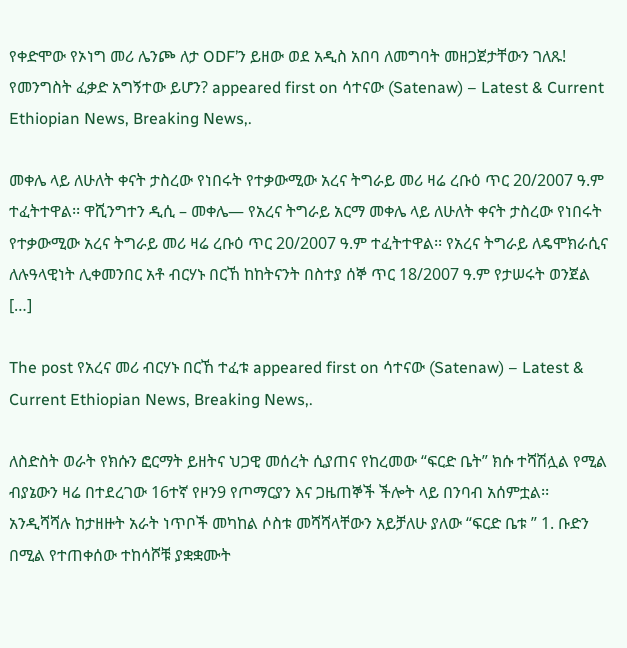የቀድሞው የኦነግ መሪ ሌንጮ ለታ ODF’ን ይዘው ወደ አዲስ አበባ ለመግባት መዘጋጀታቸውን ገለጹ! የመንግስት ፈቃድ አግኝተው ይሆን? appeared first on ሳተናው (Satenaw) – Latest & Current Ethiopian News, Breaking News,.

መቀሌ ላይ ለሁለት ቀናት ታስረው የነበሩት የተቃውሚው አረና ትግራይ መሪ ዛሬ ረቡዕ ጥር 20/2007 ዓ.ም ተፈትተዋል፡፡ ዋሺንግተን ዲሲ – መቀሌ— የአረና ትግራይ አርማ መቀሌ ላይ ለሁለት ቀናት ታስረው የነበሩት የተቃውሚው አረና ትግራይ መሪ ዛሬ ረቡዕ ጥር 20/2007 ዓ.ም ተፈትተዋል፡፡ የአረና ትግራይ ለዴሞክራሲና ለሉዓላዊነት ሊቀመንበር አቶ ብርሃኑ በርኸ ከከትናንት በስተያ ሰኞ ጥር 18/2007 ዓ.ም የታሠሩት ወንጀል […]

The post የአረና መሪ ብርሃኑ በርኸ ተፈቱ appeared first on ሳተናው (Satenaw) – Latest & Current Ethiopian News, Breaking News,.

ለስድስት ወራት የክሱን ፎርማት ይዘትና ህጋዊ መሰረት ሲያጠና የከረመው “ፍርድ ቤት” ክሱ ተሻሽሏል የሚል ብያኔውን ዛሬ በተደረገው 16ተኛ የዞን9 የጦማርያን እና ጋዜጠኞች ችሎት ላይ በንባብ አሰምቷል፡፡ አንዲሻሻሉ ከታዘዙት አራት ነጥቦች መካከል ሶስቱ መሻሻላቸውን አይቻለሁ ያለው “ፍርድ ቤቱ ” 1. ቡድን በሚል የተጠቀሰው ተከሳሾቹ ያቋቋሙት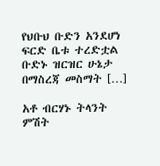የህቡህ ቡድን አንደሆነ ፍርድ ቤቱ ተረድቷል ቡድኑ ዝርዝር ሁኔታ በማስረጃ መስማት […]

አቶ ብርሃኑ ትላንት ምሽት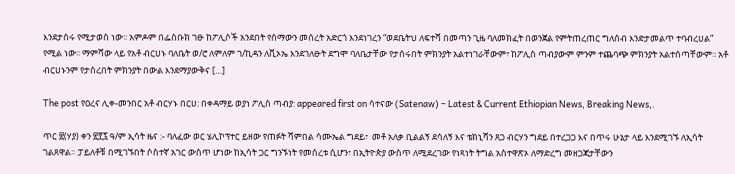እንደታሰሩ የሚታወስ ነው፡፡ አምዶም በፌስቡክ ገፁ ከፖሊሶች አንደበት የሰማውን መሰረት አድርጎ እንደነገረን “ወደቤትህ ለፍተሻ በመጣን ጊዜ ባለመክፈት በወንጀል የምትጠረጠር ግለሰብ እንድታመልጥ ተባብረሀል” የሚል ነው፡፡ ማምሻው ላይ የአቶ ብርሀኑ ባለቤት ወ/ሮ ለምለም ገ/ኪዳን ለቪኦኤ እንደገለፁት ደግሞ ባለቤታቸው የታሰሩበት ምክንያት አልተነገራቸውም፣ ከፖሊስ ጣብያውም ምንም ተጨባጭ ምክንያት አልተሰጣቸውም፡፡ አቶ ብርሀኑንም የታሰረበት ምክንያት በውል እንደማያውቅና […]

The post የዐረና ሊቀ-መንበር አቶ ብርሃኑ በርሀ: በቀዳማይ ወያነ ፖሊስ ጣብያ: appeared first on ሳተናው (Satenaw) – Latest & Current Ethiopian News, Breaking News,.

ጥር ፳(ሃያ) ቀን ፳፻፯ ዓ/ም ኢሳት ዜና :- ባለፈው ወር ሄሊኮፕተር ይዘው የጠፉት ሻምበል ሳሙኤል ግደይ፣  መቶ አለቃ ቢልልኝ ደሳለኝ እና ቴክኒሻን ጸጋ ብርሃን ግደይ በተረጋጋ እና በጥሩ ሁኔታ ላይ እንደሚገኙ ለኢሳት ገልጸዋል። ፓይለቶቹ በሚገኙበት ሶስተኛ አገር ውስጥ ሆነው ከኢሳት ጋር ግንኙነት የመሰረቱ ሲሆን፣ በኢትዮጵያ ውስጥ ለሚደረገው የነጻነት ትግል አስተዋጽኦ ለማድረግ መዘጋጃታቸውን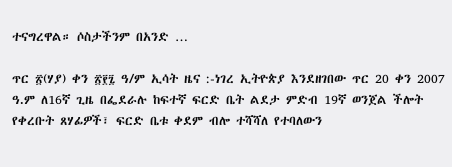ተናግረዋል። ሶስታችንም በአንድ …

ጥር ፳(ሃያ) ቀን ፳፻፯ ዓ/ም ኢሳት ዜና :-ነገረ ኢትዮጵያ እንደዘገበው ጥር 20 ቀን 2007 ዓ.ም ለ16ኛ ጊዜ በፌደራሉ ከፍተኛ ፍርድ ቤት ልደታ ምድብ 19ኛ ወንጀል ችሎት የቀረቡት ጸሃፊዎች፣ ፍርድ ቤቱ ቀደም ብሎ ተሻሻለ የተባለውን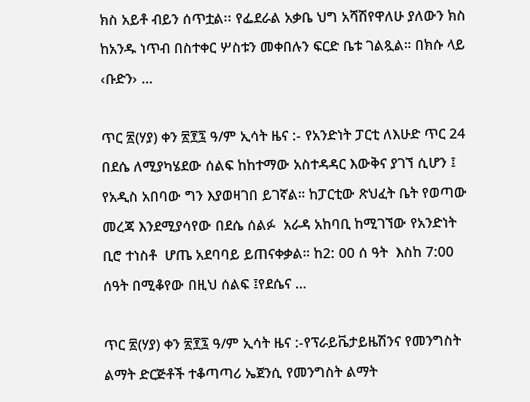ክስ አይቶ ብይን ሰጥቷል፡፡ የፌደራል አቃቤ ህግ አሻሽየዋለሁ ያለውን ክስ ከአንዱ ነጥብ በስተቀር ሦስቱን መቀበሉን ፍርድ ቤቱ ገልጿል። በክሱ ላይ ‹ቡድን› …

ጥር ፳(ሃያ) ቀን ፳፻፯ ዓ/ም ኢሳት ዜና :- የአንድነት ፓርቲ ለእሁድ ጥር 24 በደሴ ለሚያካሄደው ሰልፍ ከከተማው አስተዳዳር እውቅና ያገኘ ሲሆን ፤ የአዲስ አበባው ግን እያወዛገበ ይገኛል። ከፓርቲው ጽህፈት ቤት የወጣው መረጃ እንደሚያሳየው በደሴ ሰልፉ  አራዳ አከባቢ ከሚገኘው የአንድነት ቢሮ ተነስቶ  ሆጤ አደባባይ ይጠናቀቃል። ከ2: 00 ሰ ዓት  እስከ 7:00 ሰዓት በሚቆየው በዚህ ሰልፍ ፤የደሴና …

ጥር ፳(ሃያ) ቀን ፳፻፯ ዓ/ም ኢሳት ዜና :-የፕራይቬታይዜሽንና የመንግስት ልማት ድርጅቶች ተቆጣጣሪ ኤጀንሲ የመንግስት ልማት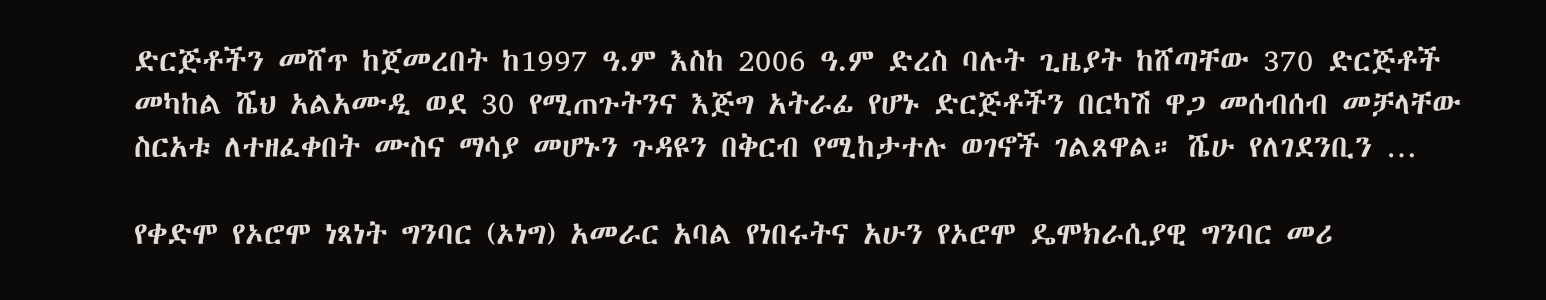ድርጅቶችን መሸጥ ከጀመረበት ከ1997 ዓ.ም እስከ 2006 ዓ.ም ድረስ ባሉት ጊዜያት ከሸጣቸው 370 ድርጅቶች መካከል ሼህ አልአሙዲ ወደ 30 የሚጠጉትንና እጅግ አትራፊ የሆኑ ድርጅቶችን በርካሽ ዋጋ መሰብሰብ መቻላቸው ስርአቱ ለተዘፈቀበት ሙስና ማሳያ መሆኑን ጉዳዩን በቅርብ የሚከታተሉ ወገኖች ገልጸዋል። ሼሁ የለገደንቢን …

የቀድሞ የኦሮሞ ነጻነት ግንባር (ኦነግ) አመራር አባል የነበሩትና አሁን የኦሮሞ ዴሞክራሲያዊ ግንባር መሪ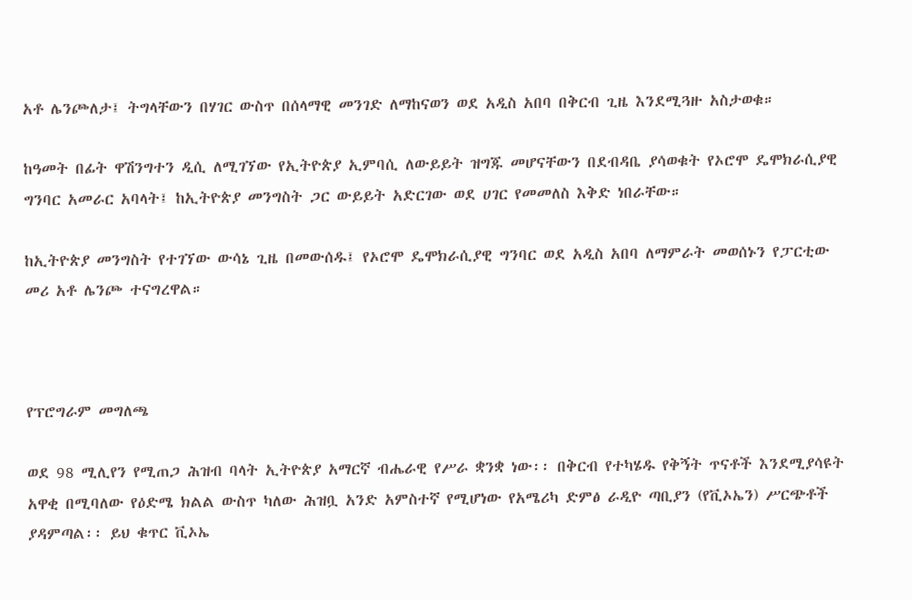አቶ ሌንጮለታ፤ ትግላቸውን በሃገር ውስጥ በሰላማዊ መንገድ ለማከናወን ወደ አዲስ አበባ በቅርብ ጊዜ እንደሚጓዙ አስታወቁ።

ከዓመት በፊት ዋሽንግተን ዲሲ ለሚገኘው የኢትዮጵያ ኢምባሲ ለውይይት ዝግጁ መሆናቸውን በደብዳቤ ያሳወቁት የኦሮሞ ዴሞክራሲያዊ ግንባር አመራር አባላት፤ ከኢትዮጵያ መንግስት ጋር ውይይት አድርገው ወደ ሀገር የመመለስ እቅድ ነበራቸው።

ከኢትዮጵያ መንግስት የተገኘው ውሳኔ ጊዜ በመውሰዱ፤ የኦሮሞ ዴሞክራሲያዊ ግንባር ወደ አዲስ አበባ ለማምራት መወሰኑን የፓርቲው መሪ አቶ ሌንጮ ተናግረዋል።



የፕሮግራም መግለጫ

ወደ 98 ሚሊየን የሚጠጋ ሕዝብ ባላት ኢትዮጵያ አማርኛ ብሔራዊ የሥራ ቋንቋ ነው፡፡ በቅርብ የተካሄዱ የቅኝት ጥናቶች እንደሚያሳዩት አዋቂ በሚባለው የዕድሜ ክልል ውስጥ ካለው ሕዝቧ አንድ አምስተኛ የሚሆነው የአሜሪካ ድምፅ ራዲዮ ጣቢያን (የቪኦኤን) ሥርጭቶች ያዳምጣል፡፡ ይህ ቁጥር ቪኦኤ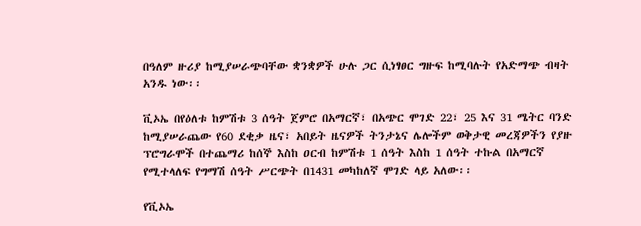በዓለም ዙሪያ ከሚያሠራጭባቸው ቋንቋዎች ሁሉ ጋር ሲነፃፀር ግዙፍ ከሚባሉት የአድማጭ ብዛት አንዱ ነው፡፡

ቪኦኤ በየዕለቱ ከምሽቱ 3 ሰዓት ጀምሮ በአማርኛ፣ በአጭር ሞገድ 22፣ 25 እና 31 ሜትር ባንድ ከሚያሠራጨው የ60 ደቂቃ ዜና፣ አበይት ዜናዎች ትንታኔና ሌሎችም ወቅታዊ መረጃዎችን የያዙ ፕሮግራሞች በተጨማሪ ከሰኞ እስከ ዐርብ ከምሽቱ 1 ሰዓት እስከ 1 ሰዓት ተኩል በአማርኛ የሚተላለፍ የግማሽ ሰዓት ሥርጭት በ1431 መካከለኛ ሞገድ ላይ አለው፡፡

የቪኦኤ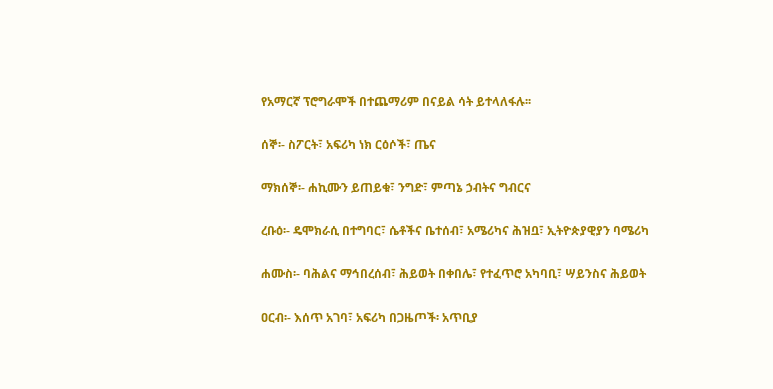የአማርኛ ፕሮግራሞች በተጨማሪም በናይል ሳት ይተላለፋሉ፡፡

ሰኞ፡- ስፖርት፣ አፍሪካ ነክ ርዕሶች፣ ጤና

ማክሰኞ፡- ሐኪሙን ይጠይቁ፣ ንግድ፣ ምጣኔ ኃብትና ግብርና

ረቡዕ፡- ዴሞክራሲ በተግባር፣ ሴቶችና ቤተሰብ፣ አሜሪካና ሕዝቧ፣ ኢትዮጵያዊያን ባሜሪካ

ሐሙስ፡- ባሕልና ማኅበረሰብ፣ ሕይወት በቀበሌ፣ የተፈጥሮ አካባቢ፣ ሣይንስና ሕይወት

ዐርብ፡- እሰጥ አገባ፣ አፍሪካ በጋዜጦች፡ አጥቢያ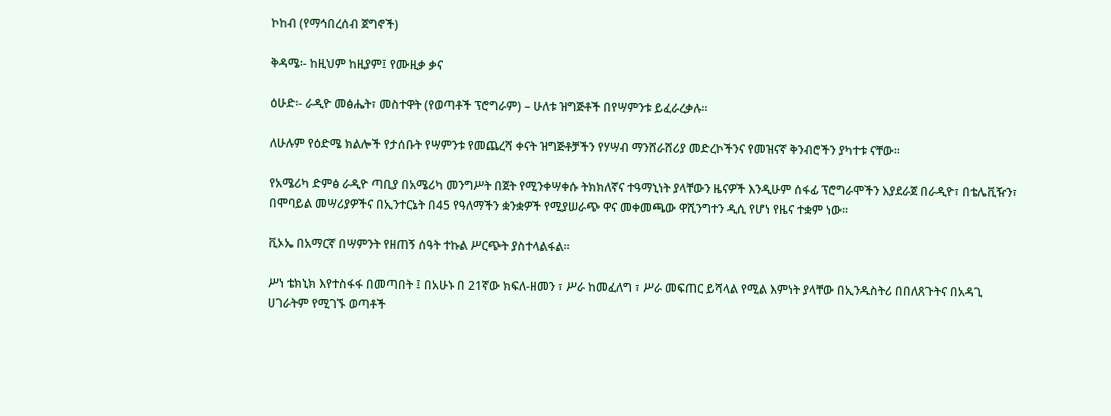ኮከብ (የማኅበረሰብ ጀግኖች)

ቅዳሜ፡- ከዚህም ከዚያም፤ የሙዚቃ ቃና

ዕሁድ፡- ራዲዮ መፅሔት፣ መስተዋት (የወጣቶች ፕሮግራም) – ሁለቱ ዝግጅቶች በየሣምንቱ ይፈራረቃሉ፡፡

ለሁሉም የዕድሜ ክልሎች የታሰቡት የሣምንቱ የመጨረሻ ቀናት ዝግጅቶቻችን የሃሣብ ማንሸራሸሪያ መድረኮችንና የመዝናኛ ቅንብሮችን ያካተቱ ናቸው፡፡

የአሜሪካ ድምፅ ራዲዮ ጣቢያ በአሜሪካ መንግሥት በጀት የሚንቀሣቀሱ ትክክለኛና ተዓማኒነት ያላቸውን ዜናዎች እንዲሁም ሰፋፊ ፕሮግራሞችን እያደራጀ በራዲዮ፣ በቴሌቪዥን፣ በሞባይል መሣሪያዎችና በኢንተርኔት በ45 የዓለማችን ቋንቋዎች የሚያሠራጭ ዋና መቀመጫው ዋሺንግተን ዲሲ የሆነ የዜና ተቋም ነው፡፡

ቪኦኤ በአማርኛ በሣምንት የዘጠኝ ሰዓት ተኩል ሥርጭት ያስተላልፋል፡፡

ሥነ ቴክኒክ እየተስፋፋ በመጣበት ፤ በአሁኑ በ 21ኛው ክፍለ-ዘመን ፣ ሥራ ከመፈለግ ፣ ሥራ መፍጠር ይሻላል የሚል እምነት ያላቸው በኢንዱስትሪ በበለጸጉትና በአዳጊ ሀገራትም የሚገኙ ወጣቶች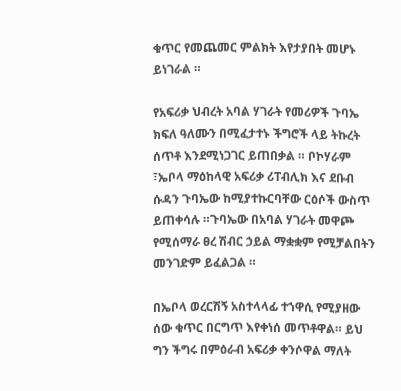ቁጥር የመጨመር ምልክት እየታያበት መሆኑ ይነገራል ።

የአፍሪቃ ህብረት አባል ሃገራት የመሪዎች ጉባኤ ክፍለ ዓለሙን በሚፈታተኑ ችግሮች ላይ ትኩረት ሰጥቶ እንደሚነጋገር ይጠበቃል ። ቦኮሃራም ፣ኤቦላ ማዕከላዊ አፍሪቃ ሪፐብሊክ እና ደቡብ ሱዳን ጉባኤው ከሚያተኩርባቸው ርዕሶች ውስጥ ይጠቀሳሉ ።ጉባኤው በአባል ሃገራት መዋጮ የሚሰማራ ፀረ ሽብር ኃይል ማቋቋም የሚቻልበትን መንገድም ይፈልጋል ።

በኤቦላ ወረርሽኝ አስተላላፊ ተኀዋሲ የሚያዘው ሰው ቁጥር በርግጥ እየቀነሰ መጥቶዋል። ይህ ግን ችግሩ በምዕራብ አፍሪቃ ቀንሶዋል ማለት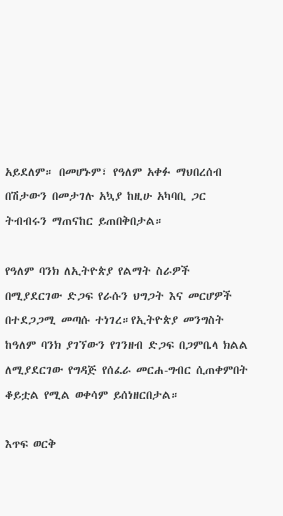አይደለም። በመሆኑም፣ የዓለም አቀፉ ማህበረሰብ በሽታውን በመታገሉ አኳያ ከዚሁ አካባቢ ጋር ትብብሩን ማጠናከር ይጠበቅበታል።

የዓለም ባንክ ለኢትዮጵያ የልማት ስራዎች በሚያደርገው ድጋፍ የራሱን ህግጋት እና መርሆዎች በተደጋጋሚ መጣሱ ተነገረ።የኢትዮጵያ መንግስት ከዓለም ባንክ ያገኘውን የገንዘብ ድጋፍ በጋምቤላ ክልል ለሚያደርገው የግዳጅ የሰፈራ መርሐ-ግብር ሲጠቀምበት ቆይቷል የሚል ወቀሳም ይሰነዘርበታል።

እጥፍ ወርቅ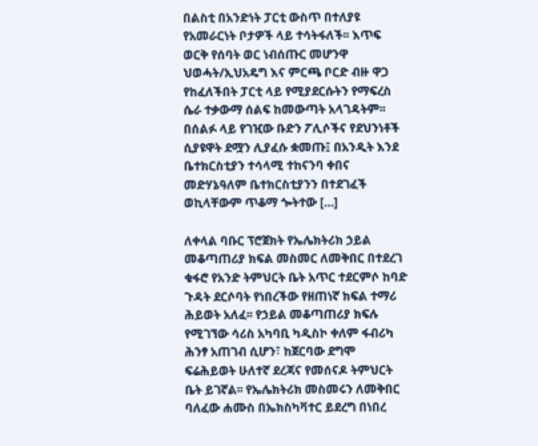በልስቲ በአንድነት ፓርቲ ውስጥ በተለያዩ የአመራርነት ቦታዎች ላይ ተሳትፋለች፡፡ እጥፍ ወርቅ የሰባት ወር ነብሰጡር መሆንዋ ህወሓት/ኢህአዴግ እና ምርጫ ቦርድ ብዙ ዋጋ የከፈለችበት ፓርቲ ላይ የሚያደርሱትን የማፍረስ ሴራ ተቃውማ ሰልፍ ከመውጣት አላገዳትም፡፡ በሰልፉ ላይ የገዢው ቡድን ፖሊሶችና የደህንነቶች ሲያዩዋት ደሟን ሊያፈሱ ቋመጡ፤ በአንዲት እንደ ቤተክርስቲያን ተሳላሚ ተከናንባ ቀበና መድሃኔዓለም ቤተክርስቲያንን በተደገፈች ወኪላቸውም ጥቆማ ጐትተው […]

ለቀላል ባቡር ፕሮጀክት የኤሌክትሪክ ኃይል መቆጣጠሪያ ክፍል መስመር ለመቅበር በተደረገ ቁፋሮ የአንድ ትምህርት ቤት አጥር ተደርምሶ ከባድ ጉዳት ደርሶባት የነበረችው የዘጠነኛ ክፍል ተማሪ ሕይወት አለፈ፡፡ የኃይል መቆጣጠሪያ ክፍሉ የሚገኘው ሳሪስ አካባቢ ካዲስኮ ቀለም ፋብሪካ ሕንፃ አጠገብ ሲሆን፣ ከጀርባው ደግሞ ፍሬሕይወት ሁለተኛ ደረጃና የመሰናዶ ትምህርት ቤት ይገኛል፡፡ የኤሌክትሪክ መስመሩን ለመቅበር ባለፈው ሐሙስ በኤክስካቫተር ይደረግ በነበረ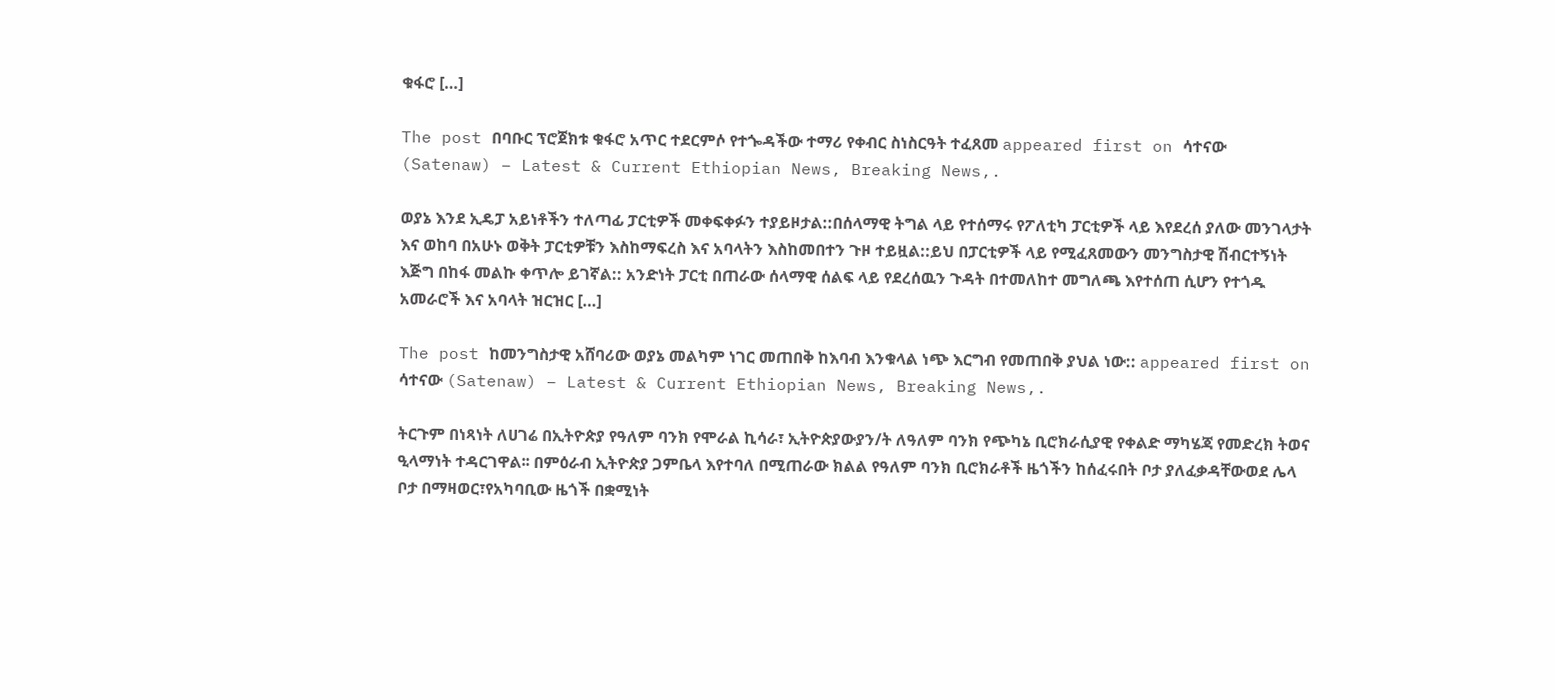ቁፋሮ […]

The post በባቡር ፕሮጀክቱ ቁፋሮ አጥር ተደርምሶ የተጐዳችው ተማሪ የቀብር ስነስርዓት ተፈጸመ appeared first on ሳተናው (Satenaw) – Latest & Current Ethiopian News, Breaking News,.

ወያኔ እንደ ኢዴፓ አይነቶችን ተለጣፊ ፓርቲዎች መቀፍቀፉን ተያይዞታል::በሰላማዊ ትግል ላይ የተሰማሩ የፖለቲካ ፓርቲዎች ላይ እየደረሰ ያለው መንገላታት እና ወከባ በአሁኑ ወቅት ፓርቲዎቹን እስከማፍረስ እና አባላትን እስከመበተን ጉዞ ተይዟል::ይህ በፓርቲዎች ላይ የሚፈጸመውን መንግስታዊ ሽብርተኝነት እጅግ በከፋ መልኩ ቀጥሎ ይገኛል:: አንድነት ፓርቲ በጠራው ሰላማዊ ሰልፍ ላይ የደረሰዉን ጉዳት በተመለከተ መግለጫ እየተሰጠ ሲሆን የተጎዱ አመራሮች እና አባላት ዝርዝር […]

The post ከመንግስታዊ አሸባሪው ወያኔ መልካም ነገር መጠበቅ ከእባብ እንቁላል ነጭ እርግብ የመጠበቅ ያህል ነው:: appeared first on ሳተናው (Satenaw) – Latest & Current Ethiopian News, Breaking News,.

ትርጉም በነጻነት ለሀገሬ በኢትዮጵያ የዓለም ባንክ የሞራል ኪሳራ፣ ኢትዮጵያውያን/ት ለዓለም ባንክ የጭካኔ ቢሮክራሲያዊ የቀልድ ማካሄጃ የመድረክ ትወና ዒላማነት ተዳርገዋል፡፡ በምዕራብ ኢትዮጵያ ጋምቤላ እየተባለ በሚጠራው ክልል የዓለም ባንክ ቢሮክራቶች ዜጎችን ከሰፈሩበት ቦታ ያለፈቃዳቸውወደ ሌላ ቦታ በማዛወር፣የአካባቢው ዜጎች በቋሚነት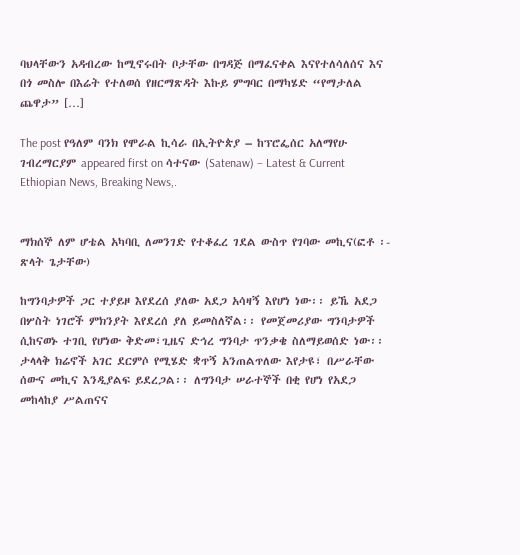ባህላቸውን አዳብረው ከሚኖሩበት ቦታቸው በግዳጅ በማፈናቀል እናየተለሳለሰና እና በጎ መስሎ በእሬት የተለወሰ የዘርማጽዳት እኩይ ምግባር በማካሄድ “የማታለል ጨዋታ” […]

The post የዓለም ባንክ የሞራል ኪሳራ በኢትዮጵያ – ከፕሮፌሰር አለማየሁ ገብረማርያም appeared first on ሳተናው (Satenaw) – Latest & Current Ethiopian News, Breaking News,.


ማክሰኞ ለም ሆቴል አካባቢ ለመንገድ የተቆፈረ ገደል ውስጥ የገባው መኪና(ፎቶ ፡- ጽላት ጌታቸው)

ከግንባታዎች ጋር ተያይዞ እየደረሰ ያለው አደጋ አሳዛኝ እየሆነ ነው፡፡ ይኼ አደጋ በሦስት ነገሮች ምክንያት እየደረሰ ያለ ይመስለኛል፡፡ የመጀመሪያው ግንባታዎች ሲከናወኑ ተገቢ የሆነው ቅድመ፣ጊዜና ድኅረ ግንባታ ጥንቃቄ ስለማይወሰድ ነው፡፡ ታላላቅ ክሬኖች አገር ደርምሶ የሚሄድ ቋጥኝ አንጠልጥለው እየታዩ፣ በሥራቸው ሰውና መኪና እንዲያልፍ ይደረጋል፡፡ ለግንባታ ሠራተኞች በቂ የሆነ የአደጋ መከላከያ ሥልጠናና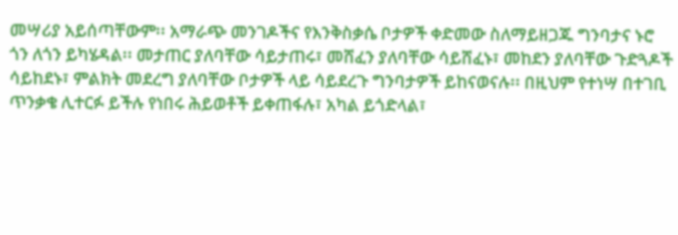መሣሪያ አይሰጣቸውም፡፡ አማራጭ መንገዶችና የእንቅስቃሴ ቦታዎች ቀድመው ስለማይዘጋጁ ግንባታና ኑሮ ጎን ለጎን ይካሄዳል፡፡ መታጠር ያለባቸው ሳይታጠሩ፣ መሸፈን ያለባቸው ሳይሸፈኑ፣ መከደን ያለባቸው ጉድጓዶች ሳይከደኑ፣ ምልክት መደረግ ያለባቸው ቦታዎች ላይ ሳይደረጉ ግንባታዎች ይከናወናሉ፡፡ በዚህም የተነሣ በተገቢ ጥንቃቄ ሊተርፉ ይችሉ የነበሩ ሕይወቶች ይቀጠፋሉ፣ አካል ይጎድላል፣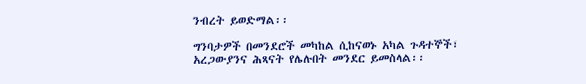ንብረት ይወድማል፡፡

ግንባታዎች በመንደሮች መካከል ሲከናወኑ አካል ጉዳተኞች፣ አረጋውያንና ሕጻናት የሌሉበት መንደር ይመስላል፡፡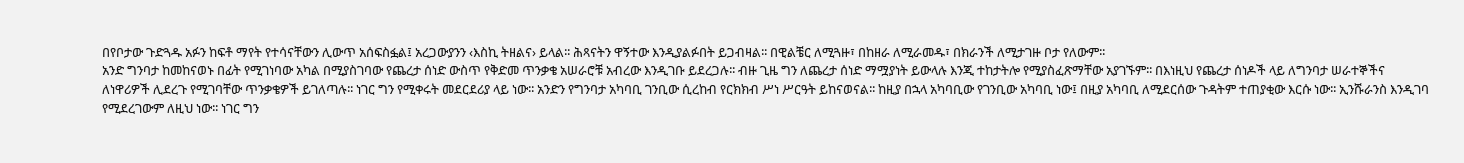በየቦታው ጉድጓዱ አፉን ከፍቶ ማየት የተሳናቸውን ሊውጥ አሰፍስፏል፤ አረጋውያንን ‹እስኪ ትዘልና› ይላል፡፡ ሕጻናትን ዋኝተው እንዲያልፉበት ይጋብዛል፡፡ በዊልቼር ለሚጓዙ፣ በከዘራ ለሚራመዱ፣ በክራንች ለሚታገዙ ቦታ የለውም፡፡
አንድ ግንባታ ከመከናወኑ በፊት የሚገነባው አካል በሚያስገባው የጨረታ ሰነድ ውስጥ የቅድመ ጥንቃቄ አሠራሮቹ አብረው እንዲገቡ ይደረጋሉ፡፡ ብዙ ጊዜ ግን ለጨረታ ሰነድ ማሟያነት ይውላሉ እንጂ ተከታትሎ የሚያስፈጽማቸው አያገኙም፡፡ በእነዚህ የጨረታ ሰነዶች ላይ ለግንባታ ሠራተኞችና ለነዋሪዎች ሊደረጉ የሚገባቸው ጥንቃቄዎች ይገለጣሉ፡፡ ነገር ግን የሚቀሩት መደርደሪያ ላይ ነው፡፡ አንድን የግንባታ አካባቢ ገንቢው ሲረከብ የርክክብ ሥነ ሥርዓት ይከናወናል፡፡ ከዚያ በኋላ አካባቢው የገንቢው አካባቢ ነው፤ በዚያ አካባቢ ለሚደርሰው ጉዳትም ተጠያቂው እርሱ ነው፡፡ ኢንሹራንስ እንዲገባ የሚደረገውም ለዚህ ነው፡፡ ነገር ግን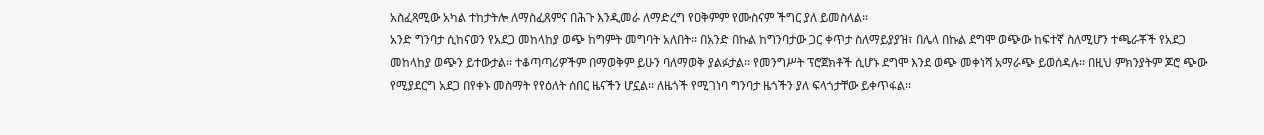አስፈጻሚው አካል ተከታትሎ ለማስፈጸምና በሕጉ እንዲመራ ለማድረግ የዐቅምም የሙስናም ችግር ያለ ይመስላል፡፡
አንድ ግንባታ ሲከናወን የአደጋ መከላከያ ወጭ ከግምት መግባት አለበት፡፡ በአንድ በኩል ከግንባታው ጋር ቀጥታ ስለማይያያዝ፣ በሌላ በኩል ደግሞ ወጭው ከፍተኛ ስለሚሆን ተጫራቾች የአደጋ መከላከያ ወጭን ይተውታል፡፡ ተቆጣጣሪዎችም በማወቅም ይሁን ባለማወቅ ያልፉታል፡፡ የመንግሥት ፕሮጀክቶች ሲሆኑ ደግሞ እንደ ወጭ መቀነሻ አማራጭ ይወሰዳሉ፡፡ በዚህ ምክንያትም ጆሮ ጭው የሚያደርግ አደጋ በየቀኑ መስማት የየዕለት ሰበር ዜናችን ሆኗል፡፡ ለዜጎች የሚገነባ ግንባታ ዜጎችን ያለ ፍላጎታቸው ይቀጥፋል፡፡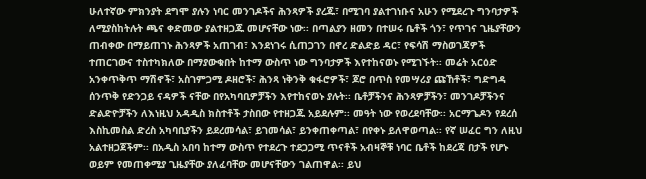ሁለተኛው ምክንያት ደግሞ ያሉን ነባር መንገዶችና ሕንጻዎች ያረጁ፣ በሚገባ ያልተገነቡና አሁን የሚደረጉ ግንባታዎች ለሚያስከትሉት ጫና ቀድመው ያልተዘጋጁ መሆናቸው ነው፡፡ በጣልያን ዘመን በተሠሩ ቤቶች ጎን፣ የጥገና ጊዜያቸውን ጠብቀው በማይጠገኑ ሕንጻዎች አጠገብ፣ እንደነገሩ ሲጠጋገን በኖረ ድልድይ ዳር፣ የፍሳሽ ማስወገጃዎች ተጠርገውና ተስተካክለው በማያውቁበት ከተማ ውስጥ ነው ግንባታዎች እየተከናወኑ የሚገኙት፡፡ መሬት አርዕድ አንቀጥቅጥ ማሽኖች፣ አስገምጋሚ ዶዘሮች፣ ሕንጻ ነቅንቅ ቁፋሮዎች፣ ጆሮ በጥስ የመሣሪያ ጩኸቶች፣ ግድግዳ ሰንጥቅ የድንጋይ ናዳዎች ናቸው በየአካባቢዎቻችን እየተከናወኑ ያሉት፡፡ ቤቶቻችንና ሕንጻዎቻችን፣ መንገዶቻችንና ድልድዮቻችን ለእነዚህ አዳዲስ ክስተቶች ታስበው የተዘጋጁ አይደሉም፡፡ መዓት ነው የወረደባቸው፡፡ አርማጌዶን የደረሰ እስኪመስል ድረስ አካባቢያችን ይደረመሳል፣ ይገመሳል፣ ይንቀጠቀጣል፣ በየቀኑ ይለዋወጣል፡፡ የኛ ሠፈር ግን ለዚህ አልተዘጋጀችም፡፡ በአዲስ አበባ ከተማ ውስጥ የተደረጉ ተደጋጋሚ ጥናቶች አብዛኞቹ ነባር ቤቶች ከደረጃ በታች የሆኑ ወይም የመጠቀሚያ ጊዜያቸው ያለፈባቸው መሆናቸውን ገልጠዋል፡፡ ይህ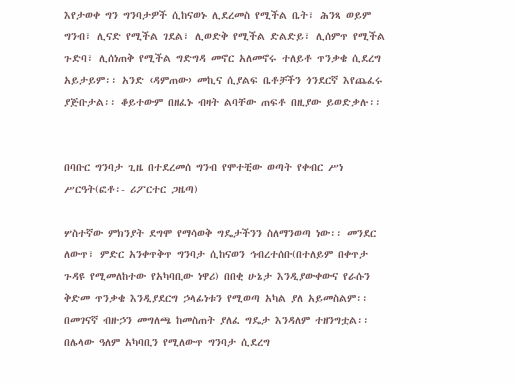እየታወቀ ግን ግንባታዎች ሲከናወኑ ሊደረመስ የሚችል ቤት፣ ሕንጻ ወይም ግንብ፣ ሊናድ የሚችል ገደል፣ ሊወድቅ የሚችል ድልድይ፣ ሊሰምጥ የሚችል ጉድባ፣ ሊሰነጠቅ የሚችል ግድግዳ መኖር አለመኖሩ ተለይቶ ጥንቃቄ ሲደረግ አይታይም፡፡ አንድ ‹ዳምጠው› መኪና ሲያልፍ ቤቶቻችን ጎንደርኛ እየጨፈሩ ያጅቡታል፡፡ ቆይተውም በዘፈኑ ብዛት ልባቸው ጠፍቶ በዚያው ይወድቃሉ፡፡


በባቡር ግንባታ ጊዜ በተደረመሰ ግንብ የሞተቺው ወጣት የቀብር ሥነ ሥርዓት(ፎቶ፡- ሪፖርተር ጋዜጣ)

ሦስተኛው ምክንያት ደግሞ የማሳወቅ ግዴታችንን ስለማንወጣ ነው፡፡ መንደር ለውጥ፣ ምድር አንቀጥቅጥ ግንባታ ሲከናወን ኅብረተሰቡ(በተለይም በቀጥታ ጉዳዩ የሚመለከተው የአካባቢው ነዋሪ) በበቂ ሁኔታ እንዲያውቀውና የራሱን ቅድመ ጥንቃቄ እንዲያደርግ ኃላፊነቱን የሚወጣ አካል ያለ አይመስልም፡፡ በመገናኛ ብዙኃን መግለጫ ከመስጠት ያለፈ ግዴታ እንዳለም ተዘንግቷል፡፡ በሌላው ዓለም አካባቢን የሚለውጥ ግንባታ ሲደረግ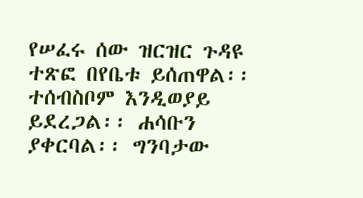የሠፈሩ ሰው ዝርዝር ጉዳዩ ተጽፎ በየቤቱ ይሰጠዋል፡፡ ተሰብስቦም እንዲወያይ ይደረጋል፡፡ ሐሳቡን ያቀርባል፡፡ ግንባታው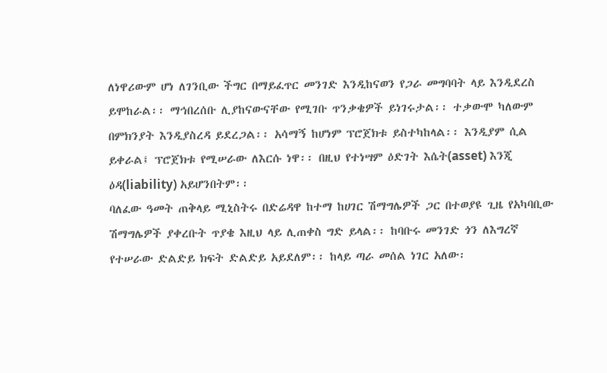ለነዋሪውም ሆነ ለገንቢው ችግር በማይፈጥር መንገድ እንዲከናወን የጋራ መግባባት ላይ እንዲደረስ ይሞከራል፡፡ ማኅበረሰቡ ሊያከናውናቸው የሚገቡ ጥንቃቄዎች ይነገሩታል፡፡ ተቃውሞ ካለውም በምክንያት እንዲያስረዳ ይደረጋል፡፡ አሳማኝ ከሆነም ፕሮጀክቱ ይስተካከላል፡፡ እንዲያም ሲል ይቀራል፤ ፕሮጀክቱ የሚሠራው ለእርሱ ነዋ፡፡ በዚህ የተነሣም ዕድገት እሴት(asset) እንጂ ዕዳ(liability) አይሆንበትም፡፡
ባለፈው ዓመት ጠቅላይ ሚኒስትሩ በድሬዳዋ ከተማ ከሀገር ሽማግሌዎች ጋር በተወያዩ ጊዜ የአካባቢው ሽማግሌዎች ያቀረቡት ጥያቄ እዚህ ላይ ሊጠቀስ ግድ ይላል፡፡ ከባቡሩ መንገድ ጎን ለእግረኛ የተሠራው ድልድይ ክፍት ድልድይ አይደለም፡፡ ከላይ ጣራ መሰል ነገር አለው፡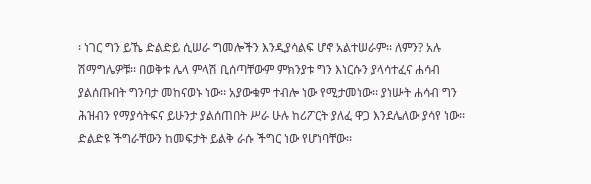፡ ነገር ግን ይኼ ድልድይ ሲሠራ ግመሎችን እንዲያሳልፍ ሆኖ አልተሠራም፡፡ ለምን? አሉ ሽማግሌዎቹ፡፡ በወቅቱ ሌላ ምላሽ ቢሰጣቸውም ምክንያቱ ግን እነርሱን ያላሳተፈና ሐሳብ ያልሰጡበት ግንባታ መከናወኑ ነው፡፡ አያውቁም ተብሎ ነው የሚታመነው፡፡ ያነሡት ሐሳብ ግን ሕዝብን የማያሳትፍና ይሁንታ ያልሰጠበት ሥራ ሁሉ ከሪፖርት ያለፈ ዋጋ እንደሌለው ያሳየ ነው፡፡ ድልድዩ ችግራቸውን ከመፍታት ይልቅ ራሱ ችግር ነው የሆነባቸው፡፡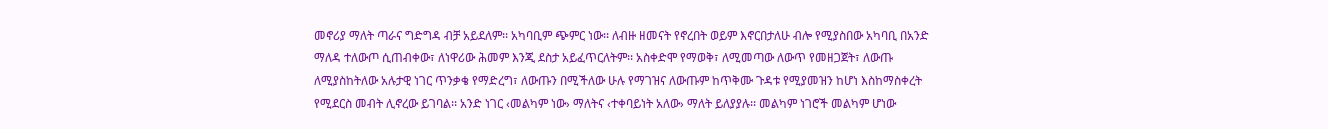መኖሪያ ማለት ጣራና ግድግዳ ብቻ አይደለም፡፡ አካባቢም ጭምር ነው፡፡ ለብዙ ዘመናት የኖረበት ወይም እኖርበታለሁ ብሎ የሚያስበው አካባቢ በአንድ ማለዳ ተለውጦ ሲጠብቀው፣ ለነዋሪው ሕመም እንጂ ደስታ አይፈጥርለትም፡፡ አስቀድሞ የማወቅ፣ ለሚመጣው ለውጥ የመዘጋጀት፣ ለውጡ ለሚያስከትለው አሉታዊ ነገር ጥንቃቄ የማድረግ፣ ለውጡን በሚችለው ሁሉ የማገዝና ለውጡም ከጥቅሙ ጉዳቱ የሚያመዝን ከሆነ እስከማስቀረት የሚደርስ መብት ሊኖረው ይገባል፡፡ አንድ ነገር ‹መልካም ነው› ማለትና ‹ተቀባይነት አለው› ማለት ይለያያሉ፡፡ መልካም ነገሮች መልካም ሆነው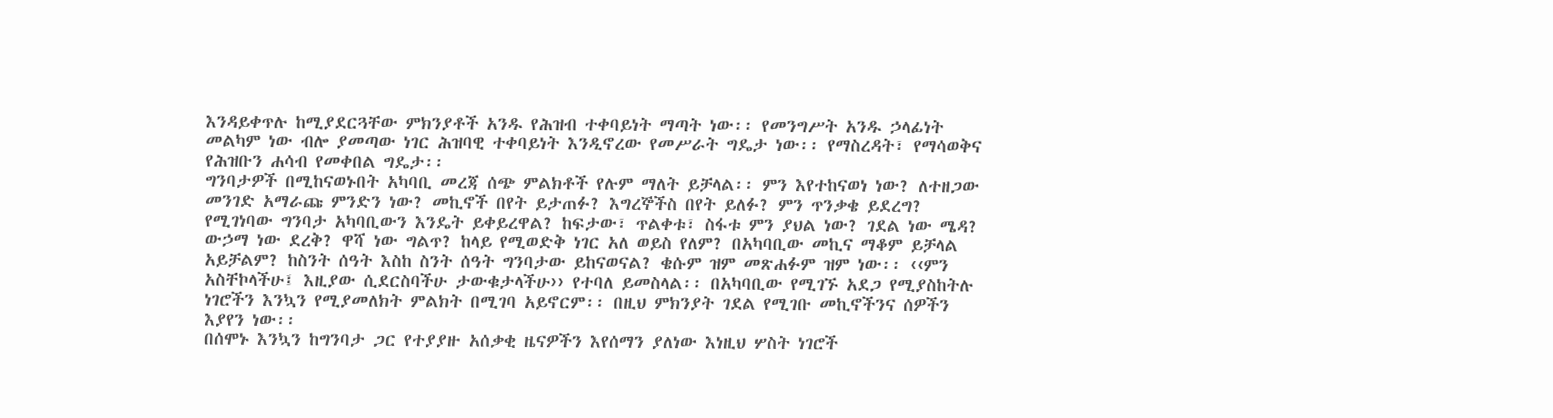እንዳይቀጥሉ ከሚያደርጓቸው ምክንያቶች አንዱ የሕዝብ ተቀባይነት ማጣት ነው፡፡ የመንግሥት አንዱ ኃላፊነት መልካም ነው ብሎ ያመጣው ነገር ሕዝባዊ ተቀባይነት እንዲኖረው የመሥራት ግዴታ ነው፡፡ የማስረዳት፣ የማሳወቅና የሕዝቡን ሐሳብ የመቀበል ግዴታ፡፡
ግንባታዎች በሚከናወኑበት አካባቢ መረጃ ሰጭ ምልክቶች የሉም ማለት ይቻላል፡፡ ምን እየተከናወነ ነው? ለተዘጋው መንገድ አማራጩ ምንድን ነው? መኪኖች በየት ይታጠፉ? እግረኞችስ በየት ይለፉ? ምን ጥንቃቄ ይደረግ? የሚገነባው ግንባታ አካባቢውን እንዴት ይቀይረዋል? ከፍታው፣ ጥልቀቱ፣ ስፋቱ ምን ያህል ነው? ገደል ነው ሜዳ? ውኃማ ነው ደረቅ? ዋሻ ነው ግልጥ? ከላይ የሚወድቅ ነገር አለ ወይስ የለም? በአካባቢው መኪና ማቆም ይቻላል አይቻልም? ከስንት ሰዓት እስከ ስንት ሰዓት ግንባታው ይከናወናል? ቄሱም ዝም መጽሐፉም ዝም ነው፡፡ ‹‹ምን አስቸኮላችሁ፤ እዚያው ሲደርስባችሁ ታውቁታላችሁ›› የተባለ ይመስላል፡፡ በአካባቢው የሚገኙ አደጋ የሚያስከትሉ ነገሮችን እንኳን የሚያመለክት ምልክት በሚገባ አይኖርም፡፡ በዚህ ምክንያት ገደል የሚገቡ መኪኖችንና ሰዎችን እያየን ነው፡፡
በሰሞኑ እንኳን ከግንባታ ጋር የተያያዙ አሰቃቂ ዜናዎችን እየሰማን ያለነው እነዚህ ሦስት ነገሮች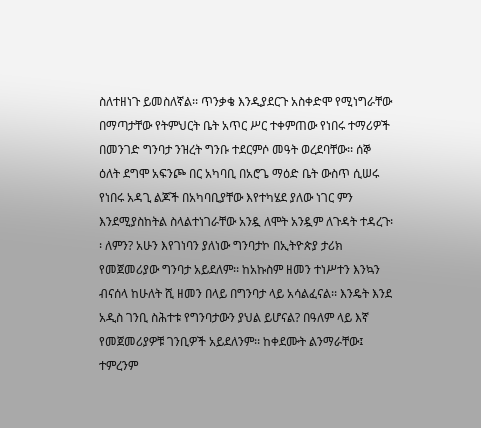ስለተዘነጉ ይመስለኛል፡፡ ጥንቃቄ እንዲያደርጉ አስቀድሞ የሚነግራቸው በማጣታቸው የትምህርት ቤት አጥር ሥር ተቀምጠው የነበሩ ተማሪዎች በመንገድ ግንባታ ንዝረት ግንቡ ተደርምሶ መዓት ወረደባቸው፡፡ ሰኞ ዕለት ደግሞ አፍንጮ በር አካባቢ በአሮጌ ማዕድ ቤት ውስጥ ሲሠሩ የነበሩ አዳጊ ልጆች በአካባቢያቸው እየተካሄደ ያለው ነገር ምን እንደሚያስከትል ስላልተነገራቸው አንዷ ለሞት አንዷም ለጉዳት ተዳረጉ፡፡ ለምን? አሁን እየገነባን ያለነው ግንባታኮ በኢትዮጵያ ታሪክ የመጀመሪያው ግንባታ አይደለም፡፡ ከአኩስም ዘመን ተነሥተን እንኳን ብናሰላ ከሁለት ሺ ዘመን በላይ በግንባታ ላይ አሳልፈናል፡፡ እንዴት እንደ አዲስ ገንቢ ስሕተቱ የግንባታውን ያህል ይሆናል? በዓለም ላይ እኛ የመጀመሪያዎቹ ገንቢዎች አይደለንም፡፡ ከቀደሙት ልንማራቸው፤ ተምረንም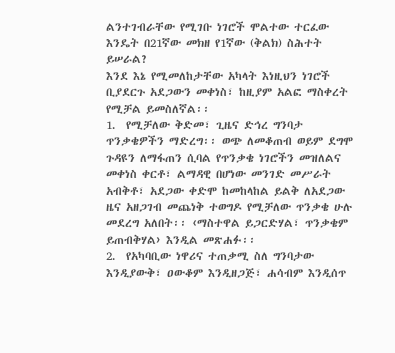ልንተገብራቸው የሚገቡ ነገሮች ሞልተው ተርፈው እንዴት በ21ኛው መክዘ የ1ኛው (ቅልክ) ስሕተት ይሠራል?
እንደ እኔ የሚመለከታቸው አካላት እነዚህን ነገሮች ቢያደርጉ አደጋውን መቀነስ፣ ከዚያም አልፎ ማስቀረት የሚቻል ይመስለኛል፡፡
1.  የሚቻለው ቅድመ፣ ጊዜና ድኅረ ግንባታ ጥንቃቄዎችን ማድረግ፡፡ ወጭ ለመቆጠብ ወይም ደግሞ ጉዳዩን ለማፋጠን ሲባል የጥንቃቄ ነገሮችን መዝለልና መቀነስ ቀርቶ፣ ልማዳዊ በሆነው መንገድ መሥራት አብቅቶ፣ አደጋው ቀድሞ ከመከላከል ይልቅ ለአደጋው ዜና አዘጋገብ መጨነቅ ተወግዶ የሚቻለው ጥንቃቄ ሁሉ መደረግ አለበት፡፡ ‹ማስተዋል ይጋርድሃል፣ ጥንቃቄም ይጠብቅሃል› እንዲል መጽሐፉ፡፡
2.  የአካባቢው ነዋሪና ተጠቃሚ ስለ ግንባታው እንዲያውቅ፣ ዐውቆም እንዲዘጋጅ፣ ሐሳብም እንዲሰጥ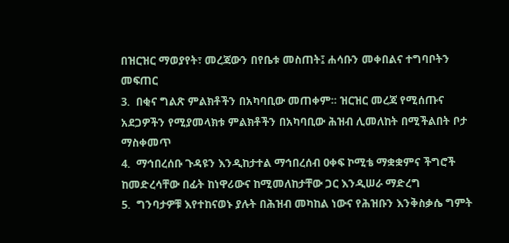በዝርዝር ማወያየት፣ መረጃውን በየቤቱ መስጠት፤ ሐሳቡን መቀበልና ተግባቦትን መፍጠር
3.  በቂና ግልጽ ምልክቶችን በአካባቢው መጠቀም፡፡ ዝርዝር መረጃ የሚሰጡና አደጋዎችን የሚያመላክቱ ምልክቶችን በአካባቢው ሕዝብ ሊመለከት በሚችልበት ቦታ ማስቀመጥ
4.  ማኅበረሰቡ ጉዳዩን እንዲከታተል ማኅበረሰብ ዐቀፍ ኮሚቴ ማቋቋምና ችግሮች ከመድረሳቸው በፊት ከነዋሪውና ከሚመለከታቸው ጋር እንዲሠራ ማድረግ
5.  ግንባታዎቹ እየተከናወኑ ያሉት በሕዝብ መካከል ነውና የሕዝቡን እንቅስቃሴ ግምት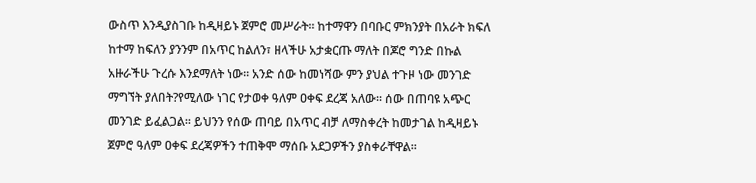ውስጥ እንዲያስገቡ ከዲዛይኑ ጀምሮ መሥራት፡፡ ከተማዋን በባቡር ምክንያት በአራት ክፍለ ከተማ ከፍለን ያንንም በአጥር ከልለን፣ ዘላችሁ አታቋርጡ ማለት በጆሮ ግንድ በኩል አዙራችሁ ጉረሱ እንደማለት ነው፡፡ አንድ ሰው ከመነሻው ምን ያህል ተጉዞ ነው መንገድ ማግኘት ያለበት?የሚለው ነገር የታወቀ ዓለም ዐቀፍ ደረጃ አለው፡፡ ሰው በጠባዩ አጭር መንገድ ይፈልጋል፡፡ ይህንን የሰው ጠባይ በአጥር ብቻ ለማስቀረት ከመታገል ከዲዛይኑ ጀምሮ ዓለም ዐቀፍ ደረጃዎችን ተጠቅሞ ማሰቡ አደጋዎችን ያስቀራቸዋል፡፡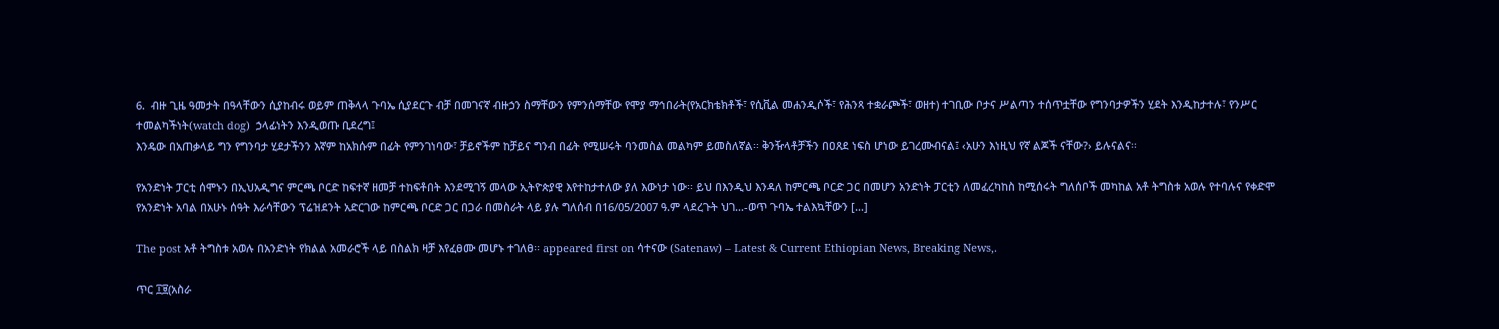6.  ብዙ ጊዜ ዓመታት በዓላቸውን ሲያከብሩ ወይም ጠቅላላ ጉባኤ ሲያደርጉ ብቻ በመገናኛ ብዙኃን ስማቸውን የምንሰማቸው የሞያ ማኅበራት(የአርክቴክቶች፣ የሲቪል መሐንዲሶች፣ የሕንጻ ተቋራጮች፣ ወዘተ) ተገቢው ቦታና ሥልጣን ተሰጥቷቸው የግንባታዎችን ሂደት እንዲከታተሉ፣ የንሥር ተመልካችነት(watch dog)  ኃላፊነትን እንዲወጡ ቢደረግ፤
እንዴው በአጠቃላይ ግን የግንባታ ሂደታችንን እኛም ከአክሱም በፊት የምንገነባው፣ ቻይኖችም ከቻይና ግንብ በፊት የሚሠሩት ባንመስል መልካም ይመስለኛል፡፡ ቅንዥላቶቻችን በዐጸደ ነፍስ ሆነው ይገረሙብናል፤ ‹አሁን እነዚህ የኛ ልጆች ናቸው?› ይሉናልና፡፡

የአንድነት ፓርቲ ሰሞኑን በኢህአዲግና ምርጫ ቦርድ ከፍተኛ ዘመቻ ተከፍቶበት እንደሚገኝ መላው ኢትዮጵያዊ እየተከታተለው ያለ እውነታ ነው፡፡ ይህ በእንዲህ እንዳለ ከምርጫ ቦርድ ጋር በመሆን አንድነት ፓርቲን ለመፈረካከስ ከሚሰሩት ግለሰቦች መካከል አቶ ትግስቱ አወሉ የተባሉና የቀድሞ የአንድነት አባል በአሁኑ ሰዓት እራሳቸውን ፕሬዝደንት አድርገው ከምርጫ ቦርድ ጋር በጋራ በመስራት ላይ ያሉ ግለሰብ በ16/05/2007 ዓ.ም ላደረጉት ህገ…-ወጥ ጉባኤ ተልእኳቸውን […]

The post አቶ ትግስቱ አወሉ በአንድነት የክልል አመራሮች ላይ በስልክ ዛቻ እየፈፀሙ መሆኑ ተገለፀ፡፡ appeared first on ሳተናው (Satenaw) – Latest & Current Ethiopian News, Breaking News,.

ጥር ፲፱(አስራ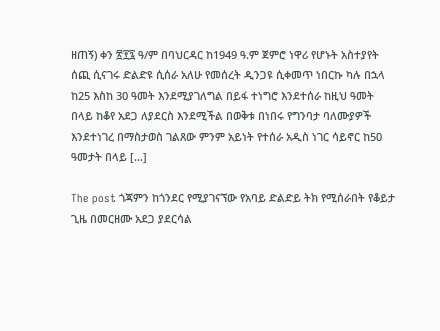ዘጠኝ) ቀን ፳፻፯ ዓ/ም በባህርዳር ከ1949 ዓ.ም ጀምሮ ነዋሪ የሆኑት አስተያየት ሰጪ ሲናገሩ ድልድዩ ሲሰራ አለሁ የመሰረት ዲንጋዩ ሲቀመጥ ነበርኩ ካሉ በኋላ ከ25 እስከ 30 ዓመት እንደሚያገለግል በይፋ ተነግሮ እንደተሰራ ከዚህ ዓመት በላይ ከቆየ አደጋ ለያደርስ እንደሚችል በወቅቱ በነበሩ የግንባታ ባለሙያዎች እንደተነገረ በማስታወስ ገልጸው ምንም አይነት የተሰራ አዲስ ነገር ሳይኖር ከ50 ዓመታት በላይ […]

The post ጎጃምን ከጎንደር የሚያገናኘው የአባይ ድልድይ ትክ የሚሰራበት የቆይታ ጊዜ በመርዘሙ አደጋ ያደርሳል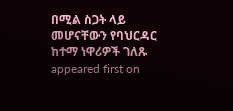በሚል ስጋት ላይ መሆናቸውን የባህርዳር ከተማ ነዋሪዎች ገለጹ appeared first on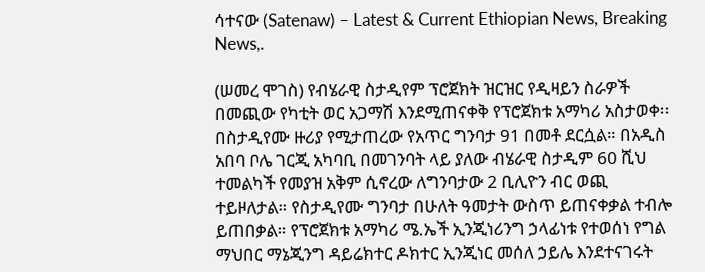ሳተናው (Satenaw) – Latest & Current Ethiopian News, Breaking News,.

(ሠመረ ሞገስ) የብሄራዊ ስታዲየም ፕሮጀክት ዝርዝር የዲዛይን ስራዎች በመጪው የካቲት ወር አጋማሽ እንደሚጠናቀቅ የፕሮጀክቱ አማካሪ አስታወቀ፡፡ በስታዲየሙ ዙሪያ የሚታጠረው የአጥር ግንባታ 91 በመቶ ደርሷል። በአዲስ አበባ ቦሌ ገርጂ አካባቢ በመገንባት ላይ ያለው ብሄራዊ ስታዲም 60 ሺህ ተመልካች የመያዝ አቅም ሲኖረው ለግንባታው 2 ቢሊዮን ብር ወጪ ተይዞለታል። የስታዲየሙ ግንባታ በሁለት ዓመታት ውስጥ ይጠናቀቃል ተብሎ ይጠበቃል። የፕሮጀክቱ አማካሪ ሜ.ኤች ኢንጂነሪንግ ኃላፊነቱ የተወሰነ የግል ማህበር ማኔጂንግ ዳይሬክተር ዶክተር ኢንጂነር መሰለ ኃይሌ እንደተናገሩት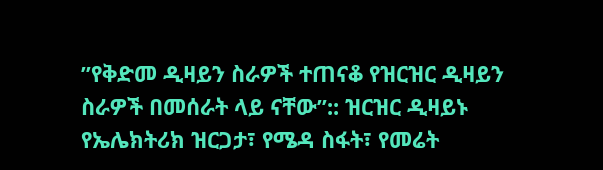”የቅድመ ዲዛይን ስራዎች ተጠናቆ የዝርዝር ዲዛይን ስራዎች በመሰራት ላይ ናቸው”:: ዝርዝር ዲዛይኑ የኤሌክትሪክ ዝርጋታ፣ የሜዳ ስፋት፣ የመሬት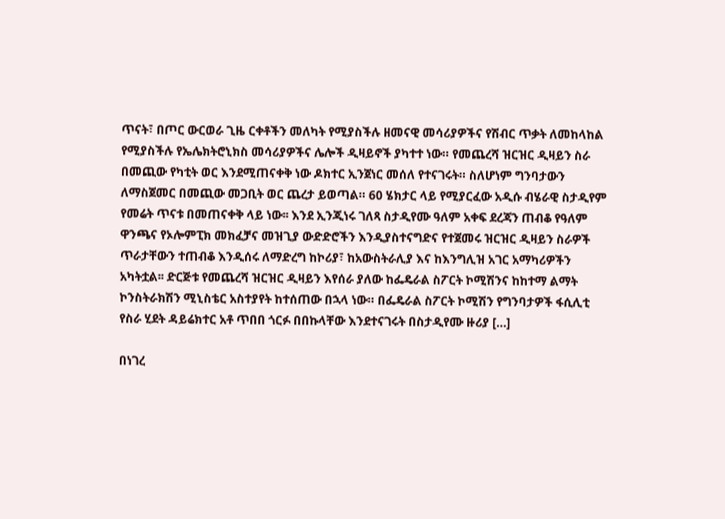ጥናት፣ በጦር ውርወራ ጊዜ ርቀቶችን መለካት የሚያስችሉ ዘመናዊ መሳሪያዎችና የሽብር ጥቃት ለመከላከል የሚያስችሉ የኤሌክትሮኒክስ መሳሪያዎችና ሌሎች ዲዛይኖች ያካተተ ነው። የመጨረሻ ዝርዝር ዲዛይን ስራ በመጪው የካቲት ወር እንደሚጠናቀቅ ነው ዶክተር ኢንጀነር መሰለ የተናገሩት። ስለሆነም ግንባታውን ለማስጀመር በመጪው መጋቢት ወር ጨረታ ይወጣል። 60 ሄክታር ላይ የሚያርፈው አዲሱ ብሄራዊ ስታዲየም የመሬት ጥናቱ በመጠናቀቅ ላይ ነው፡፡ እንደ ኢንጂነሩ ገለጻ ስታዲየሙ ዓለም አቀፍ ደረጃን ጠብቆ የዓለም ዋንጫና የኦሎምፒክ መክፈቻና መዝጊያ ውድድሮችን እንዲያስተናግድና የተጀመሩ ዝርዝር ዲዛይን ስራዎች ጥራታቸውን ተጠብቆ እንዲሰሩ ለማድረግ ከኮሪያ፣ ከአውስትራሊያ እና ከእንግሊዝ አገር አማካሪዎችን አካትቷል፡፡ ድርጅቱ የመጨረሻ ዝርዝር ዲዛይን እየሰራ ያለው ከፌዴራል ስፖርት ኮሚሽንና ከከተማ ልማት ኮንስትራክሽን ሚኒስቴር አስተያየት ከተሰጠው በኋላ ነው። በፌዴራል ስፖርት ኮሚሽን የግንባታዎች ፋሲሊቲ የስራ ሂደት ዳይሬክተር አቶ ጥበበ ጎርፉ በበኩላቸው እንደተናገሩት በስታዲየሙ ዙሪያ […]

በነገረ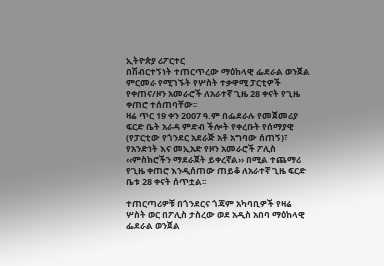ኢትዮጵያ ሪፖርተር
በሽብርተኝነት ተጠርጥረው ማዕከላዊ ፌደራል ወንጀል ምርመራ የሚገኙት የሦስት ተቃዋሚ ፓርቲዎች የቀጠና/ዞን አመራሮች ለአራተኛ ጊዜ 28 ቀናት የጊዜ ቀጠሮ ተሰጠባቸው፡፡
ዛሬ ጥር 19 ቀን 2007 ዓ.ም በፌደራሉ የመጀመሪያ ፍርድ ቤት አራዳ ምድብ ችሎት የቀረቡት የሰማያዊ (የፓርቲው የጎንደር አደራጅ አቶ አግባው ሰጠኝ)፣ የአንድነት እና መኢአድ የዞን አመራሮች ፖሊስ ‹‹ምስክሮችን ማደራጀት ይቀረኛል›› በሚል ተጨማሪ የጊዜ ቀጠሮ እንዲሰጠው ጠይቆ ለአራተኛ ጊዜ ፍርድ ቤቱ 28 ቀናት ሰጥቷል፡፡

ተጠርጣሪዎቹ በጎንደርና ጎጃም አካባቢዎች የዛሬ ሦስት ወር በፖሊስ ታስረው ወደ አዲስ አበባ ማዕከላዊ ፌደራል ወንጀል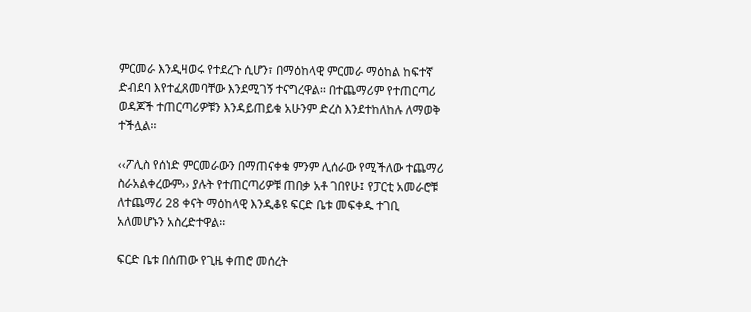ምርመራ እንዲዛወሩ የተደረጉ ሲሆን፣ በማዕከላዊ ምርመራ ማዕከል ከፍተኛ ድብደባ እየተፈጸመባቸው እንደሚገኝ ተናግረዋል፡፡ በተጨማሪም የተጠርጣሪ ወዳጆች ተጠርጣሪዎቹን እንዳይጠይቁ አሁንም ድረስ እንደተከለከሉ ለማወቅ ተችሏል፡፡

‹‹ፖሊስ የሰነድ ምርመራውን በማጠናቀቁ ምንም ሊሰራው የሚችለው ተጨማሪ ስራአልቀረውም›› ያሉት የተጠርጣሪዎቹ ጠበቃ አቶ ገበየሁ፤ የፓርቲ አመራሮቹ ለተጨማሪ 28 ቀናት ማዕከላዊ እንዲቆዩ ፍርድ ቤቱ መፍቀዱ ተገቢ አለመሆኑን አስረድተዋል፡፡

ፍርድ ቤቱ በሰጠው የጊዜ ቀጠሮ መሰረት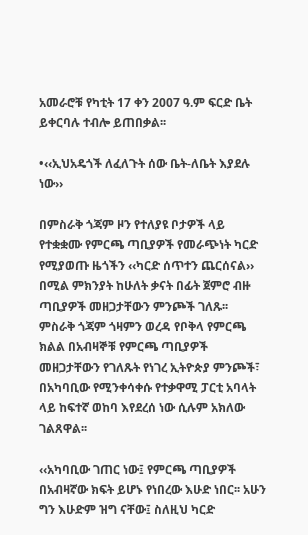አመራሮቹ የካቲት 17 ቀን 2007 ዓ.ም ፍርድ ቤት ይቀርባሉ ተብሎ ይጠበቃል፡፡

•‹‹ኢህአዴጎች ለፈለጉት ሰው ቤት-ለቤት እያደሉ ነው››

በምስራቅ ጎጃም ዞን የተለያዩ ቦታዎች ላይ የተቋቋሙ የምርጫ ጣቢያዎች የመራጭነት ካርድ የሚያወጡ ዜጎችን ‹‹ካርድ ሰጥተን ጨርሰናል›› በሚል ምክንያት ከሁለት ቃናት በፊት ጀምሮ ብዙ ጣቢያዎች መዘጋታቸውን ምንጮች ገለጹ፡፡
ምስራቅ ጎጃም ጎዛምን ወረዳ የቦቅላ የምርጫ ክልል በአብዛኞቹ የምርጫ ጣቢያዎች መዘጋታቸውን የገለጹት የነገረ ኢትዮጵያ ምንጮች፣ በአካባቢው የሚንቀሳቀሱ የተቃዋሚ ፓርቲ አባላት ላይ ከፍተኛ ወከባ እየደረሰ ነው ሲሉም አክለው ገልጸዋል፡፡

‹‹አካባቢው ገጠር ነው፤ የምርጫ ጣቢያዎች በአብዛኛው ክፍት ይሆኑ የነበረው እሁድ ነበር፡፡ አሁን ግን እሁድም ዝግ ናቸው፤ ስለዚህ ካርድ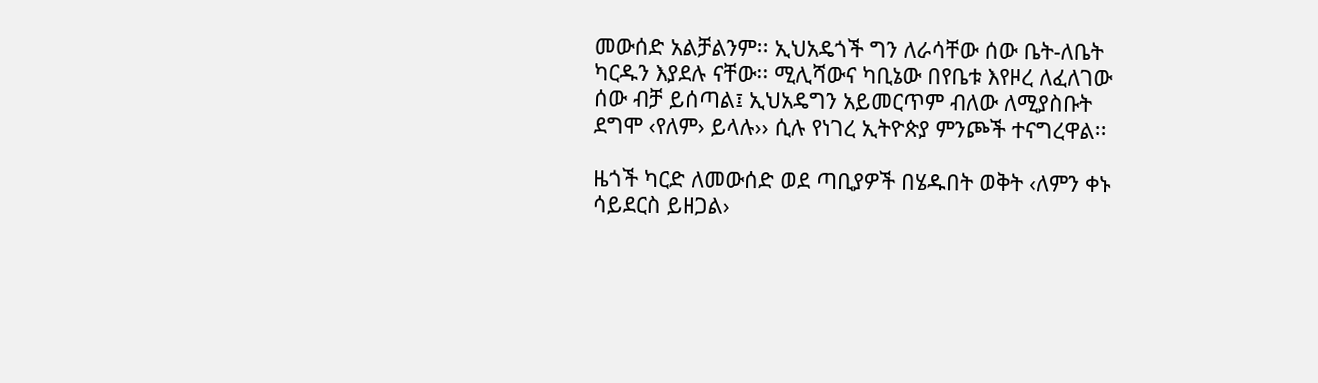መውሰድ አልቻልንም፡፡ ኢህአዴጎች ግን ለራሳቸው ሰው ቤት-ለቤት ካርዱን እያደሉ ናቸው፡፡ ሚሊሻውና ካቢኔው በየቤቱ እየዞረ ለፈለገው ሰው ብቻ ይሰጣል፤ ኢህአዴግን አይመርጥም ብለው ለሚያስቡት ደግሞ ‹የለም› ይላሉ›› ሲሉ የነገረ ኢትዮጵያ ምንጮች ተናግረዋል፡፡

ዜጎች ካርድ ለመውሰድ ወደ ጣቢያዎች በሄዱበት ወቅት ‹ለምን ቀኑ ሳይደርስ ይዘጋል›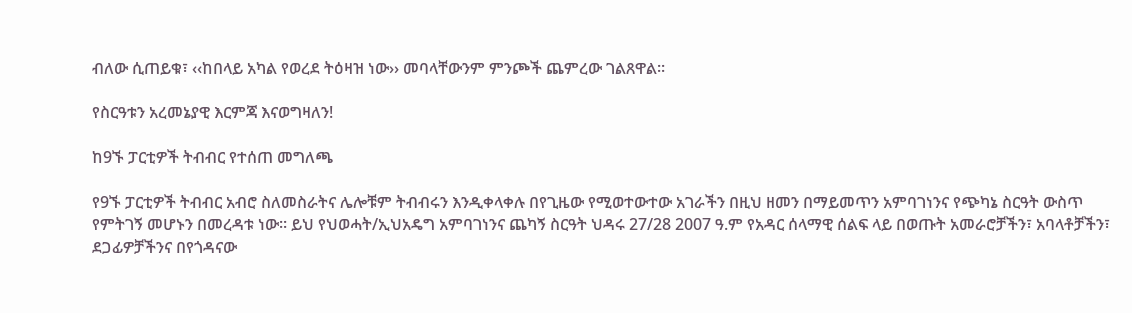ብለው ሲጠይቁ፣ ‹‹ከበላይ አካል የወረደ ትዕዛዝ ነው›› መባላቸውንም ምንጮች ጨምረው ገልጸዋል፡፡

የስርዓቱን አረመኔያዊ እርምጃ እናወግዛለን!

ከ9ኙ ፓርቲዎች ትብብር የተሰጠ መግለጫ

የ9ኙ ፓርቲዎች ትብብር አብሮ ስለመስራትና ሌሎቹም ትብብሩን እንዲቀላቀሉ በየጊዜው የሚወተውተው አገራችን በዚህ ዘመን በማይመጥን አምባገነንና የጭካኔ ስርዓት ውስጥ የምትገኝ መሆኑን በመረዳቱ ነው፡፡ ይህ የህወሓት/ኢህአዴግ አምባገነንና ጨካኝ ስርዓት ህዳሩ 27/28 2007 ዓ.ም የአዳር ሰላማዊ ሰልፍ ላይ በወጡት አመራሮቻችን፣ አባላቶቻችን፣ ደጋፊዎቻችንና በየጎዳናው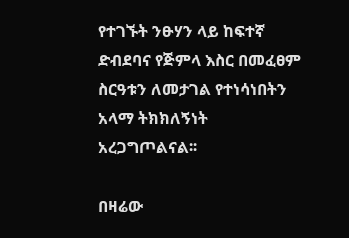የተገኙት ንፁሃን ላይ ከፍተኛ ድብደባና የጅምላ እስር በመፈፀም ስርዓቱን ለመታገል የተነሳነበትን አላማ ትክክለኝነት አረጋግጦልናል፡፡

በዛሬው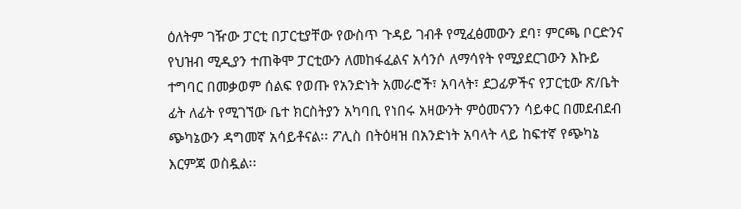ዕለትም ገዥው ፓርቲ በፓርቲያቸው የውስጥ ጉዳይ ገብቶ የሚፈፅመውን ደባ፣ ምርጫ ቦርድንና የህዝብ ሚዲያን ተጠቅሞ ፓርቲውን ለመከፋፈልና አሳንሶ ለማሳየት የሚያደርገውን እኩይ ተግባር በመቃወም ሰልፍ የወጡ የአንድነት አመራሮች፣ አባላት፣ ደጋፊዎችና የፓርቲው ጽ/ቤት ፊት ለፊት የሚገኘው ቤተ ክርስትያን አካባቢ የነበሩ አዛውንት ምዕመናንን ሳይቀር በመደብደብ ጭካኔውን ዳግመኛ አሳይቶናል፡፡ ፖሊስ በትዕዛዝ በአንድነት አባላት ላይ ከፍተኛ የጭካኔ እርምጃ ወስዷል፡፡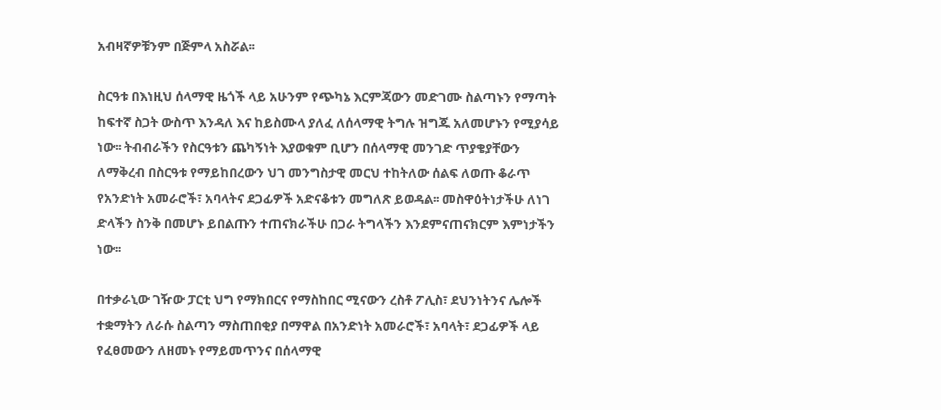አብዛኛዎቹንም በጅምላ አስሯል፡፡

ስርዓቱ በእነዚህ ሰላማዊ ዜጎች ላይ አሁንም የጭካኔ እርምጃውን መድገሙ ስልጣኑን የማጣት ከፍተኛ ስጋት ውስጥ እንዳለ እና ከይስሙላ ያለፈ ለሰላማዊ ትግሉ ዝግጁ አለመሆኑን የሚያሳይ ነው፡፡ ትብብራችን የስርዓቱን ጨካኝነት እያወቁም ቢሆን በሰላማዊ መንገድ ጥያቄያቸውን ለማቅረብ በስርዓቱ የማይከበረውን ህገ መንግስታዊ መርህ ተከትለው ሰልፍ ለወጡ ቆራጥ የአንድነት አመራሮች፣ አባላትና ደጋፊዎች አድናቆቱን መግለጽ ይወዳል፡፡ መስዋዕትነታችሁ ለነገ ድላችን ስንቅ በመሆኑ ይበልጡን ተጠናክራችሁ በጋራ ትግላችን እንደምናጠናክርም እምነታችን ነው፡፡

በተቃራኒው ገዥው ፓርቲ ህግ የማክበርና የማስከበር ሚናውን ረስቶ ፖሊስ፣ ደህንነትንና ሌሎች ተቋማትን ለራሱ ስልጣን ማስጠበቂያ በማዋል በአንድነት አመራሮች፣ አባላት፣ ደጋፊዎች ላይ የፈፀመውን ለዘመኑ የማይመጥንና በሰላማዊ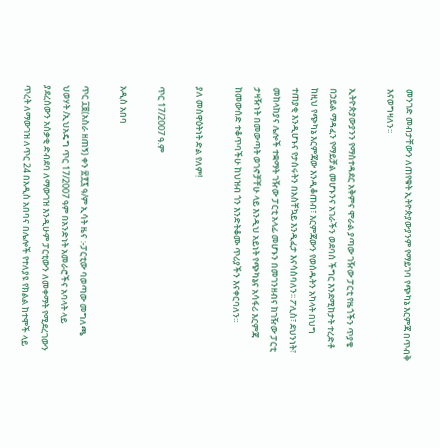መንገድ መብታቸውን ለጠየቁት ኢትዮጵያውያንም የማይገባ የጭካኔ እርምጃ በጥብቅ እናወግዛለን፡፡

ኢትዮጵያውያንን የማስተዳደር አቅምና ሞራል ያጣው ገዥው ፓርቲ የዜጎችን ጥያቄ በኃይል ማዳፈን የማይቻል መሆኑንና አገራችን ወደባሰ ችግር እንደሚከታት ተረድቶ ከዚህ የጭካኔ እርምጃው እንዲቆጠብ፣ እርምጃውን የወሰዱትን አካላት በህግ ተጠያቂ እንዲሆኑና የታሰሩትን በአስቸኳይ እንዲፈታ እናሳስባለን፡፡ ፖሊስ፣ ደህንነት፣ መከላከያና ሌሎች ተቋማት ገዥው ፓርቲ አላፊ መሆኑን በመገንዘብና ከገዥው ፓርቲ ታዛዥነት በመውጣት ወገኖቻቸሁ ላይ እንዲህ አይነት የጭካኔና አሳፋሪ እርምጃ ከመውሰድ ተቆጥባችሁ ከህዝብ ጎን እንድትቆሙ ጥሪያችን እናቀርባለን፡፡

ያለ መስዋዕትነት ድል የለም!

ጥር 17/2007 ዓ.ም

አዲስ አበባ

ጥር ፲፱(አስራ ዘጠኝ) ቀን ፳፻፯ ዓ/ም ኢሳት ዜና :-ፓርቲው ባወጣው መግለጫ ህወሃት /ኢህአዴግ ጥር 17/2007 ዓም በአንድነት አመራሮችና አባላት ላይ ያደረሰውን አሰቃቂ ድብደባ ለማውገዝ እንዲሁም ፓርቲውን ለመቀማት የሚደረገውን ጥረት ለማውገዝ ለጥር 24 በአዲስ አበባና በሌሎች የተለያዩ የክልል ከተሞች ላይ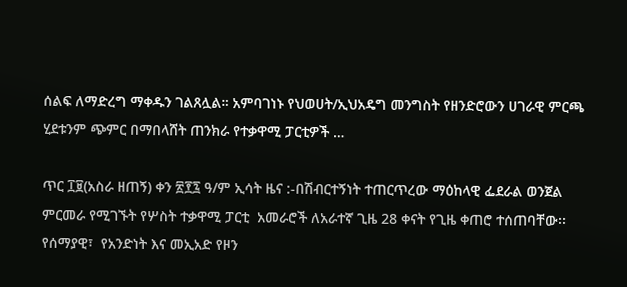ሰልፍ ለማድረግ ማቀዱን ገልጸሏል። አምባገነኑ የህወሀት/ኢህአዴግ መንግስት የዘንድሮውን ሀገራዊ ምርጫ ሂደቱንም ጭምር በማበላሸት ጠንክራ የተቃዋሚ ፓርቲዎች …

ጥር ፲፱(አስራ ዘጠኝ) ቀን ፳፻፯ ዓ/ም ኢሳት ዜና :-በሽብርተኝነት ተጠርጥረው ማዕከላዊ ፌደራል ወንጀል ምርመራ የሚገኙት የሦስት ተቃዋሚ ፓርቲ  አመራሮች ለአራተኛ ጊዜ 28 ቀናት የጊዜ ቀጠሮ ተሰጠባቸው፡፡ የሰማያዊ፣  የአንድነት እና መኢአድ የዞን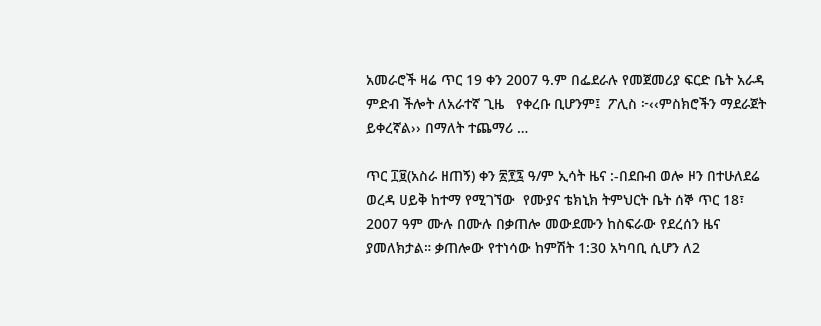አመራሮች ዛሬ ጥር 19 ቀን 2007 ዓ.ም በፌደራሉ የመጀመሪያ ፍርድ ቤት አራዳ ምድብ ችሎት ለአራተኛ ጊዜ   የቀረቡ ቢሆንም፤  ፖሊስ ፦‹‹ምስክሮችን ማደራጀት ይቀረኛል›› በማለት ተጨማሪ …

ጥር ፲፱(አስራ ዘጠኝ) ቀን ፳፻፯ ዓ/ም ኢሳት ዜና :-በደቡብ ወሎ ዞን በተሁለደሬ ወረዳ ሀይቅ ከተማ የሚገኘው  የሙያና ቴክኒክ ትምህርት ቤት ሰኞ ጥር 18፣ 2007 ዓም ሙሉ በሙሉ በቃጠሎ መውደሙን ከስፍራው የደረሰን ዜና ያመለክታል። ቃጠሎው የተነሳው ከምሽት 1:30 አካባቢ ሲሆን ለ2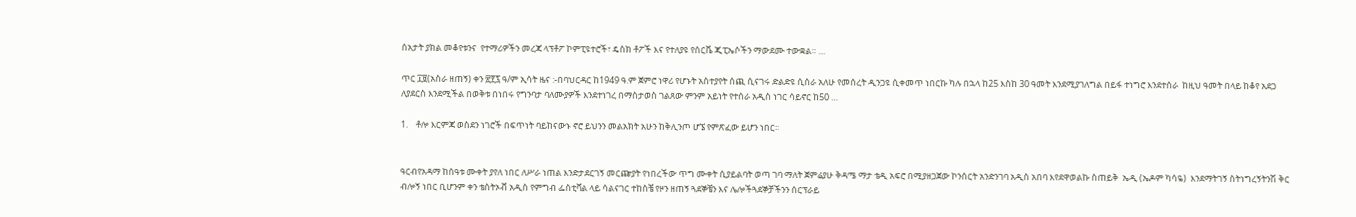ሰአታት ያክል መቆየቱንና  የተማሪዎችን መረጃ ላፕቶፖ ኮምፒዩተሮች፣ ዴስክ ቶፖች እና የተለያዩ የሰርቬ ጂፒኤሶችን ማውደሙ ተውቋል። …

ጥር ፲፱(አስራ ዘጠኝ) ቀን ፳፻፯ ዓ/ም ኢሳት ዜና :-በባህርዳር ከ1949 ዓ.ም ጀምሮ ነዋሪ የሆኑት አስተያየት ሰጪ ሲናገሩ ድልድዩ ሲሰራ አለሁ የመሰረት ዲንጋዩ ሲቀመጥ ነበርኩ ካሉ በኋላ ከ25 እስከ 30 ዓመት እንደሚያገለግል በይፋ ተነግሮ እንደተሰራ  ከዚህ ዓመት በላይ ከቆየ አደጋ ለያደርስ እንደሚችል በወቅቱ በነበሩ የግንባታ ባለሙያዎች እንደተነገረ በማስታወስ ገልጸው ምንም አይነት የተሰራ አዲስ ነገር ሳይኖር ከ50 …

1.    ቶሎ እርምጃ ወስደን ነገሮች በፍጥነት ባይከናውኑ ኖሮ ይህንን መልአክት አሁን ከቅሊንጦ ሆኜ የምጽፈው ይሆን ነበር፡፡


ዓርብየአዳማ ከሰዓቱ ሙቀት ያየለ ነበር ለሥራ ነጠል እንድታደርገኝ መርጬያት የነበረችው ጥግ ሙቀት ሲያይልባት ወጣ ገባ ማለት ጀምሬያሁ ቅዳሜ ማታ ቴዲ አፍሮ በሚያዘጋጀው ኮንሰርት አንድንገባ አዲስ አበባ እየደዋወልኩ ስጠይቅ  ኤዲ (ኤዶም ካሳዬ)  እንደማትገኝ ስትነግረኝትንሽ ቅር ብሎኝ ነበር ቢሆንም ቀን ቴስትኦቭ አዲስ የምግብ ፌስቲቫል ላይ ሳልናገር ተከስቼ የዞን ዘጠኝ ጓደኞቼን እና ሌሎችጓደኞቻችንን ሰርፕራይ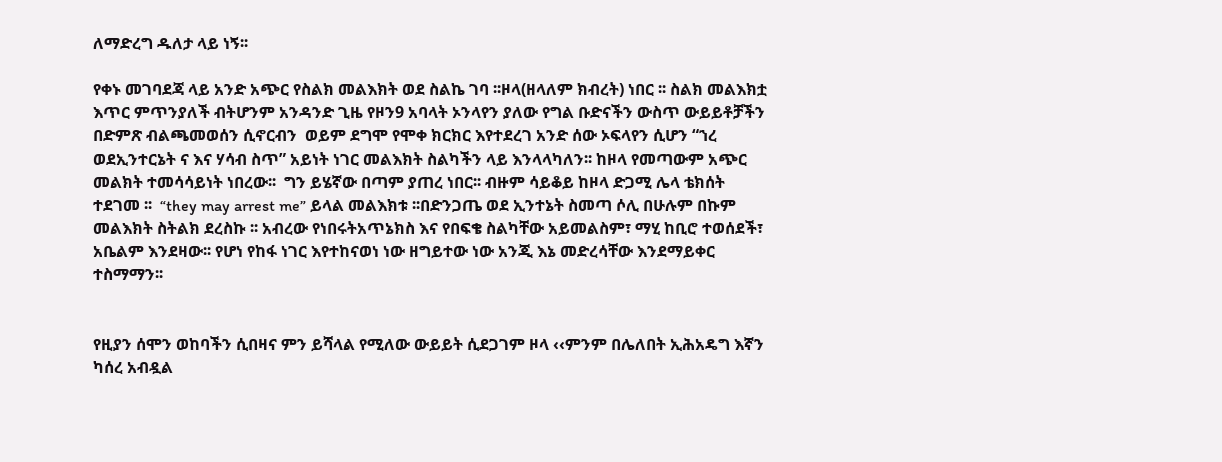ለማድረግ ዱለታ ላይ ነኝ፡፡

የቀኑ መገባደጃ ላይ አንድ አጭር የስልክ መልእክት ወደ ስልኬ ገባ ፡፡ዞላ(ዘላለም ክብረት) ነበር ፡፡ ስልክ መልእክቷ  እጥር ምጥንያለች ብትሆንም አንዳንድ ጊዜ የዞን9 አባላት ኦንላየን ያለው የግል ቡድናችን ውስጥ ውይይቶቻችን በድምጽ ብልጫመወሰን ሲኖርብን  ወይም ደግሞ የሞቀ ክርክር እየተደረገ አንድ ሰው ኦፍላየን ሲሆን “ኀረ ወደኢንተርኔት ና እና ሃሳብ ስጥ” አይነት ነገር መልእክት ስልካችን ላይ እንላላካለን፡፡ ከዞላ የመጣውም አጭር መልክት ተመሳሳይነት ነበረው፡፡  ግን ይሄኛው በጣም ያጠረ ነበር፡፡ ብዙም ሳይቆይ ከዞላ ድጋሚ ሌላ ቴክሰት ተደገመ ፡፡  “they may arrest me” ይላል መልእክቱ ፡፡በድንጋጤ ወደ ኢንተኔት ስመጣ ሶሊ በሁሉም በኩም መልእክት ስትልክ ደረስኩ ፡፡ አብረው የነበሩትአጥኔክስ እና የበፍቄ ስልካቸው አይመልስም፣ ማሂ ከቢሮ ተወሰደች፣ አቤልም እንደዛው፡፡ የሆነ የከፋ ነገር እየተከናወነ ነው ዘግይተው ነው አንጂ እኔ መድረሳቸው እንደማይቀር ተስማማን፡፡


የዚያን ሰሞን ወከባችን ሲበዛና ምን ይሻላል የሚለው ውይይት ሲደጋገም ዞላ ‹‹ምንም በሌለበት ኢሕአዴግ እኛን ካሰረ አብዷል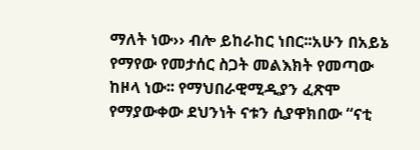ማለት ነው›› ብሎ ይከራከር ነበር፡፡አሁን በአይኔ የማየው የመታሰር ስጋት መልእክት የመጣው ከዞላ ነው፡፡ የማህበራዊሚዲያን ፈጽሞ የማያውቀው ደህንነት ናቱን ሲያዋክበው “ናቲ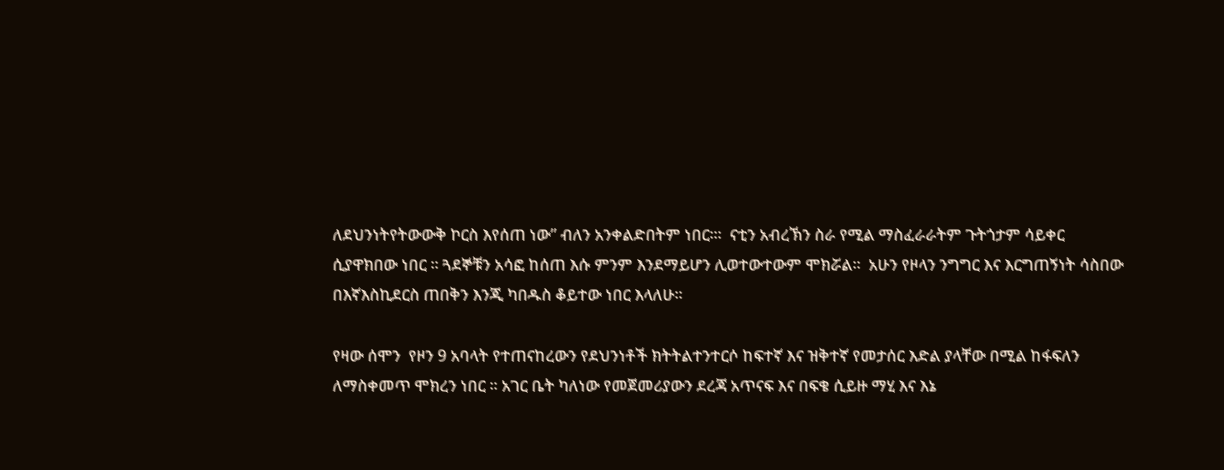ለደህንነትየትውውቅ ኮርስ እየሰጠ ነው” ብለን አንቀልድበትም ነበር፡።  ናቲን አብረኽን ስራ የሚል ማስፈራራትም ጉትጎታም ሳይቀር ሲያዋክበው ነበር ፡፡ ጓደኞቹን አሳፎ ከሰጠ እሱ ምንም እንደማይሆን ሊወተውተውም ሞክሯል፡፡  አሁን የዞላን ንግግር እና እርግጠኝነት ሳስበው በእኛእስኪደርስ ጠበቅን እንጂ ካበዱስ ቆይተው ነበር እላለሁ፡፡

የዛው ሰሞን  የዞን 9 አባላት የተጠናከረውን የደህንነቶች ክትትልተንተርሶ ከፍተኛ እና ዝቅተኛ የመታሰር እድል ያላቸው በሚል ከፋፍለን  ለማስቀመጥ ሞክረን ነበር ፡፡ አገር ቤት ካለነው የመጀመሪያውን ደረጃ አጥናፍ እና በፍቄ ሲይዙ ማሂ እና እኔ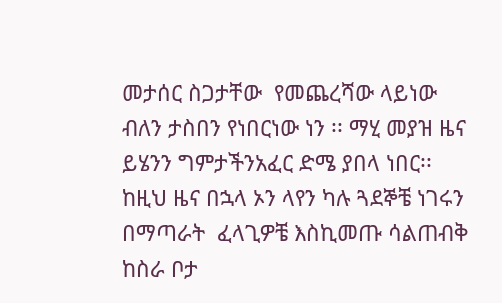መታሰር ስጋታቸው  የመጨረሻው ላይነው ብለን ታስበን የነበርነው ነን ፡፡ ማሂ መያዝ ዜና ይሄንን ግምታችንአፈር ድሜ ያበላ ነበር፡፡ ከዚህ ዜና በኋላ ኦን ላየን ካሉ ጓደኞቼ ነገሩን በማጣራት  ፈላጊዎቼ እስኪመጡ ሳልጠብቅ  ከስራ ቦታ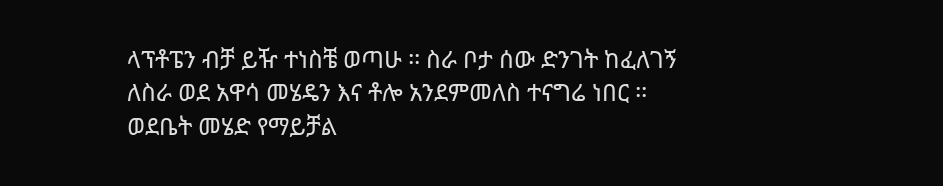ላፕቶፔን ብቻ ይዥ ተነስቼ ወጣሁ ፡፡ ስራ ቦታ ሰው ድንገት ከፈለገኝ ለስራ ወደ አዋሳ መሄዴን እና ቶሎ አንደምመለስ ተናግሬ ነበር ፡፡ ወደቤት መሄድ የማይቻል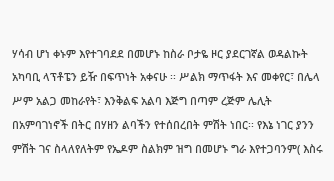ሃሳብ ሆነ ቀኑም እየተገባደደ በመሆኑ ከስራ ቦታዬ ዞር ያደርገኛል ወዳልኩት አካባቢ ላፕቶፔን ይዥ በፍጥነት አቀናሁ ፡፡ ሥልክ ማጥፋት እና መቀየር፣ በሌላ ሥም አልጋ መከራየት፣ እንቅልፍ አልባ እጅግ በጣም ረጅም ሌሊት በአምባገነኖች በትር በሃዘን ልባችን የተሰበረበት ምሽት ነበር፡፡ የእኔ ነገር ያንን ምሽት ገና ስላለየለትም የኤዶም ስልክም ዝግ በመሆኑ ግራ እየተጋባንም( እስሩ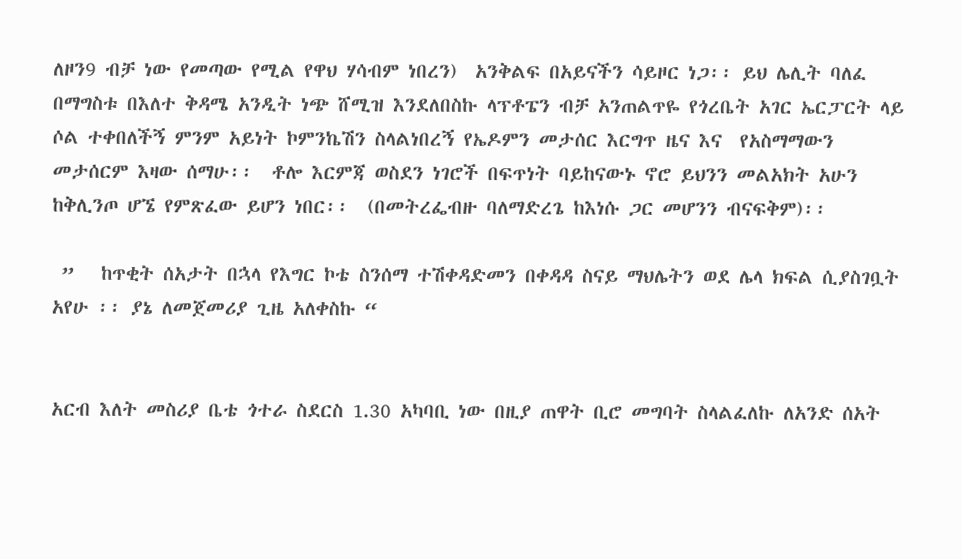ለዞን9 ብቻ ነው የመጣው የሚል የዋህ ሃሳብም ነበረን)  አንቅልፍ በአይናችን ሳይዞር ነጋ፡፡ ይህ ሌሊት ባለፈ በማግስቱ በእለተ ቅዳሜ አንዲት ነጭ ሸሚዝ እንደለበስኩ ላፕቶፔን ብቻ አንጠልጥዬ የጎረቤት አገር ኤርፓርት ላይ ሶል ተቀበለችኝ ምንም አይነት ኮምንኬሽን ስላልነበረኝ የኤዶምን መታሰር እርግጥ ዜና እና  የአስማማውን መታሰርም እዛው ሰማሁ፡፡  ቶሎ እርምጃ ወስደን ነገሮች በፍጥነት ባይከናውኑ ኖሮ ይህንን መልአክት አሁን ከቅሊንጦ ሆኜ የምጽፈው ይሆን ነበር፡፡  (በመትረፌብዙ ባለማድረጌ ከእነሱ ጋር መሆንን ብናፍቅም)፡፡

 ”   ከጥቂት ሰአታት በኋላ የእግር ኮቴ ስንሰማ ተሽቀዳድመን በቀዳዳ ስናይ ማህሌትን ወደ ሌላ ክፍል ሲያስገቧት አየሁ ፡፡ ያኔ ለመጀመሪያ ጊዜ አለቀስኩ “


አርብ እለት መስሪያ ቤቴ ጎተራ ስደርስ 1.30 አካባቢ ነው በዚያ ጠዋት ቢሮ መግባት ስላልፈለኩ ለአንድ ሰአት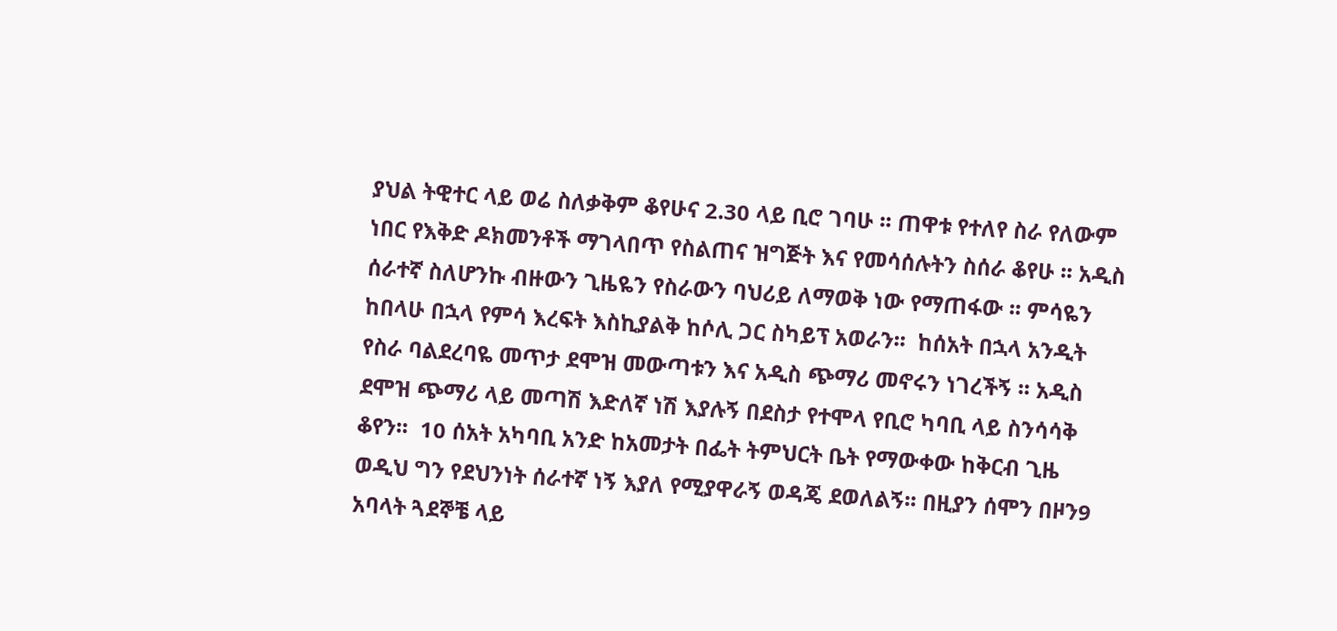ያህል ትዊተር ላይ ወሬ ስለቃቅም ቆየሁና 2.30 ላይ ቢሮ ገባሁ ፡፡ ጠዋቱ የተለየ ስራ የለውም ነበር የእቅድ ዶክመንቶች ማገላበጥ የስልጠና ዝግጅት እና የመሳሰሉትን ስሰራ ቆየሁ ፡፡ አዲስ ሰራተኛ ስለሆንኩ ብዙውን ጊዜዬን የስራውን ባህሪይ ለማወቅ ነው የማጠፋው ፡፡ ምሳዬን ከበላሁ በኋላ የምሳ እረፍት እስኪያልቅ ከሶሊ ጋር ስካይፕ አወራን፡፡  ከሰአት በኋላ አንዲት የስራ ባልደረባዬ መጥታ ደሞዝ መውጣቱን እና አዲስ ጭማሪ መኖሩን ነገረችኝ ፡፡ አዲስ ደሞዝ ጭማሪ ላይ መጣሽ እድለኛ ነሽ እያሉኝ በደስታ የተሞላ የቢሮ ካባቢ ላይ ስንሳሳቅ ቆየን፡፡  10 ሰአት አካባቢ አንድ ከአመታት በፌት ትምህርት ቤት የማውቀው ከቅርብ ጊዜ ወዲህ ግን የደህንነት ሰራተኛ ነኝ እያለ የሚያዋራኝ ወዳጄ ደወለልኝ፡፡ በዚያን ሰሞን በዞን9 አባላት ጓደኞቼ ላይ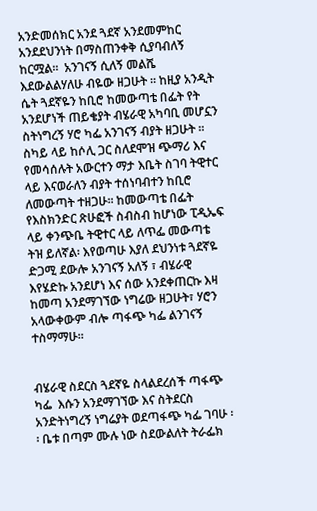አንድመሰክር አንደ ጓደኛ አንደመምከር አንደደህንነት በማስጠንቀቅ ሲያባብለኝ ከርሟል፡፡  አንገናኝ ሲለኝ መልሼ እደውልልሃለሁ ብዬው ዘጋሁት ፡፡ ከዚያ አንዲት ሴት ጓደኛዬን ከቢሮ ከመውጣቴ በፌት የት አንደሆነች ጠይቄያት ብሄራዊ አካባቢ መሆኗን ስትነግረኝ ሃሮ ካፌ አንገናኝ ብያት ዘጋሁት ፡፡ ስካይ ላይ ከሶሊ ጋር ስለደሞዝ ጭማሪ እና የመሳሰሉት አውርተን ማታ እቤት ስገባ ትዊተር ላይ እናወራለን ብያት ተሰነባብተን ከቢሮ ለመውጣት ተዘጋሁ፡፡ ከመውጣቴ በፌት የእስክንድር ጽሁፎች ስብስብ ከሆነው ፒዲኤፍ ላይ ቀንጭቤ ትዊተር ላይ ለጥፌ መውጣቴ ትዝ ይለኛል፡ እየወጣሁ እያለ ደህንነቱ ጓደኛዬ ድጋሚ ደውሎ አንገናኝ አለኝ ፣ ብሄራዊ እየሄድኩ አንደሆነ እና ሰው አንደቀጠርኩ እዛ ከመጣ አንደማገኘው ነግሬው ዘጋሁት፣ ሃሮን አላውቀውም ብሎ ጣፋጭ ካፌ ልንገናኝ ተስማማሁ፡፡


ብሄራዊ ስደርስ ጓደኛዬ ስላልደረሰች ጣፋጭ ካፌ  እሱን አንደማገኘው እና ስትደርስ አንድትነግረኝ ነግሬያት ወደጣፋጭ ካፌ ገባሁ ፡፡ ቤቱ በጣም ሙሉ ነው ስደውልለት ትራፌክ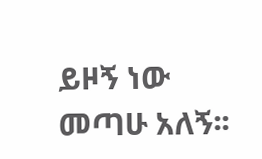ይዞኝ ነው መጣሁ አለኝ፡፡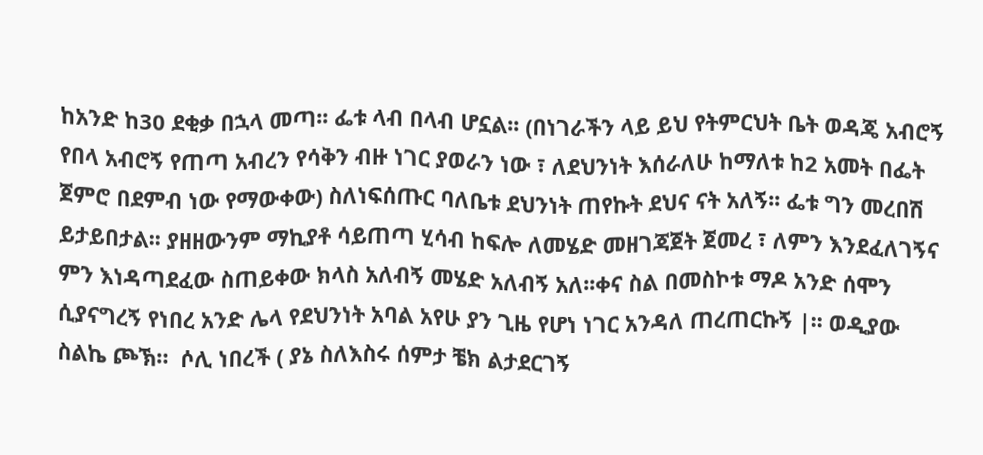ከአንድ ከ30 ደቂቃ በኋላ መጣ፡፡ ፌቱ ላብ በላብ ሆኗል፡፡ (በነገራችን ላይ ይህ የትምርህት ቤት ወዳጄ አብሮኝ የበላ አብሮኝ የጠጣ አብረን የሳቅን ብዙ ነገር ያወራን ነው ፣ ለደህንነት እሰራለሁ ከማለቱ ከ2 አመት በፌት ጀምሮ በደምብ ነው የማውቀው) ስለነፍሰጡር ባለቤቱ ደህንነት ጠየኩት ደህና ናት አለኝ፡፡ ፌቱ ግን መረበሽ ይታይበታል፡፡ ያዘዘውንም ማኪያቶ ሳይጠጣ ሂሳብ ከፍሎ ለመሄድ መዘገጃጀት ጀመረ ፣ ለምን እንደፈለገኝና ምን እነዳጣደፈው ስጠይቀው ክላስ አለብኝ መሄድ አለብኝ አለ፡፡ቀና ስል በመስኮቱ ማዶ አንድ ሰሞን ሲያናግረኝ የነበረ አንድ ሌላ የደህንነት አባል አየሁ ያን ጊዜ የሆነ ነገር አንዳለ ጠረጠርኩኝ |፡፡ ወዲያው ስልኬ ጮኽ።  ሶሊ ነበረች ( ያኔ ስለእስሩ ሰምታ ቼክ ልታደርገኝ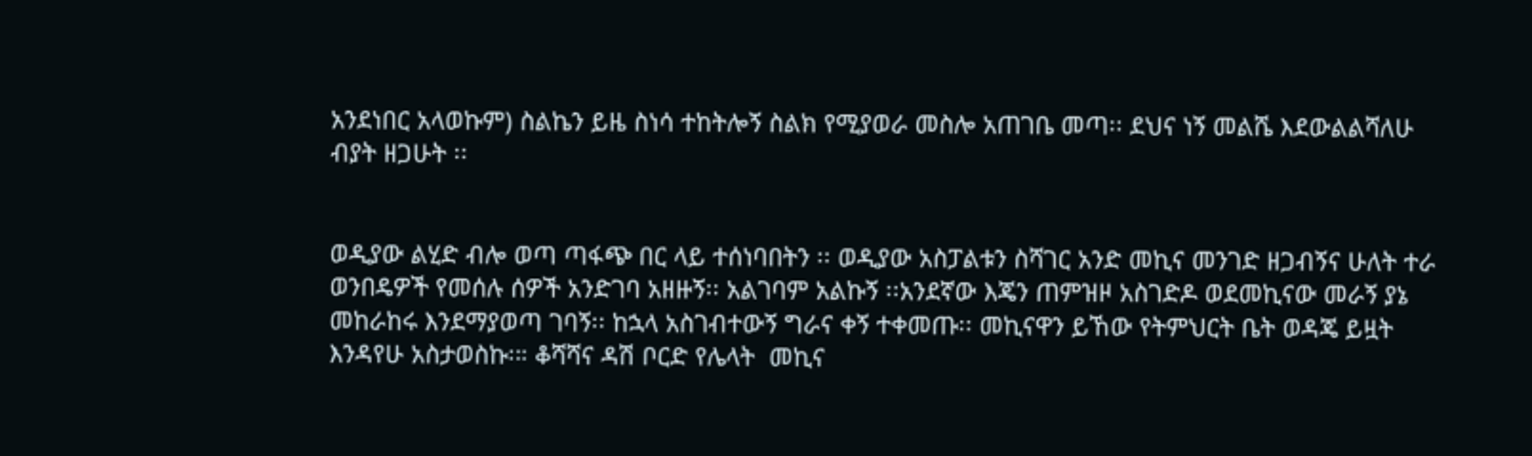አንደነበር አላወኩም) ስልኬን ይዜ ስነሳ ተከትሎኝ ስልክ የሚያወራ መስሎ አጠገቤ መጣ፡፡ ደህና ነኝ መልሼ እደውልልሻለሁ ብያት ዘጋሁት ፡፡


ወዲያው ልሂድ ብሎ ወጣ ጣፋጭ በር ላይ ተሰነባበትን ፡፡ ወዲያው አስፓልቱን ስሻገር አንድ መኪና መንገድ ዘጋብኝና ሁለት ተራ ወንበዴዎች የመሰሉ ሰዎች አንድገባ አዘዙኝ፡፡ አልገባም አልኩኝ ፡፡አንደኛው እጄን ጠምዝዞ አስገድዶ ወደመኪናው መራኝ ያኔ መከራከሩ እንደማያወጣ ገባኝ፡፡ ከኋላ አስገብተውኝ ግራና ቀኝ ተቀመጡ፡፡ መኪናዋን ይኸው የትምህርት ቤት ወዳጄ ይዟት እንዳየሁ አስታወስኩ፡። ቆሻሻና ዳሽ ቦርድ የሌላት  መኪና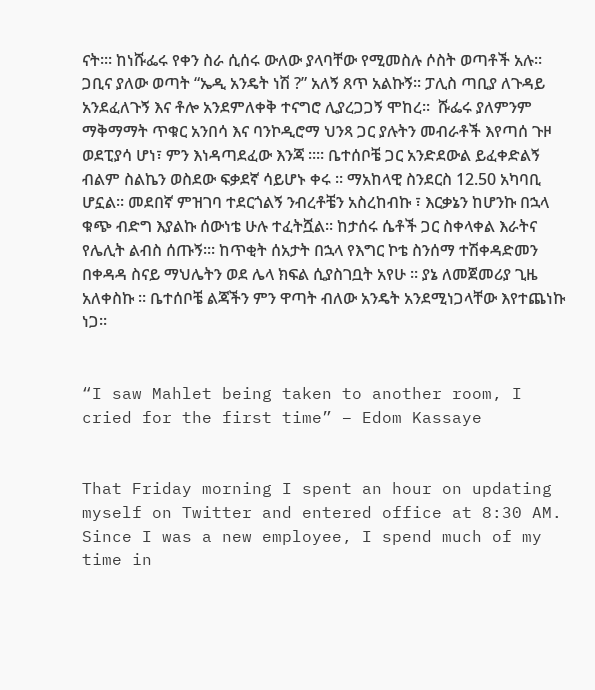ናት፡። ከነሹፌሩ የቀን ስራ ሲሰሩ ውለው ያላባቸው የሚመስሉ ሶስት ወጣቶች አሉ፡፡ ጋቢና ያለው ወጣት “ኤዲ አንዴት ነሽ ?” አለኝ ጸጥ አልኩኝ፡፡ ፓሊስ ጣቢያ ለጉዳይ አንደፈለጉኝ እና ቶሎ አንደምለቀቅ ተናግሮ ሊያረጋጋኝ ሞከረ፡፡  ሹፌሩ ያለምንም ማቅማማት ጥቁር አንበሳ እና ባንኮዲሮማ ህንጻ ጋር ያሉትን መብራቶች እየጣሰ ጉዞ ወደፒያሳ ሆነ፣ ምን እነዳጣደፈው እንጃ ።። ቤተሰቦቼ ጋር አንድደውል ይፈቀድልኝ ብልም ስልኬን ወስደው ፍቃደኛ ሳይሆኑ ቀሩ ፡፡ ማአከላዊ ስንደርስ 12.50 አካባቢ ሆኗል፡፡ መደበኛ ምዝገባ ተደርጎልኝ ንብረቶቼን አስረከብኩ ፣ እርቃኔን ከሆንኩ በኋላ ቁጭ ብድግ እያልኩ ሰውነቴ ሁሉ ተፈትሿል፡፡ ከታሰሩ ሴቶች ጋር ስቀላቀል እራትና የሌሊት ልብስ ሰጡኝ፡። ከጥቂት ሰአታት በኋላ የእግር ኮቴ ስንሰማ ተሽቀዳድመን በቀዳዳ ስናይ ማህሌትን ወደ ሌላ ክፍል ሲያስገቧት አየሁ ፡፡ ያኔ ለመጀመሪያ ጊዜ አለቀስኩ ፡፡ ቤተሰቦቼ ልጃችን ምን ዋጣት ብለው አንዴት አንደሚነጋላቸው እየተጨነኩ ነጋ፡፡


“I saw Mahlet being taken to another room, I cried for the first time” – Edom Kassaye


That Friday morning I spent an hour on updating myself on Twitter and entered office at 8:30 AM. Since I was a new employee, I spend much of my time in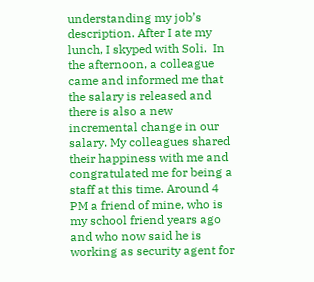understanding my job’s description. After I ate my lunch, I skyped with Soli.  In the afternoon, a colleague came and informed me that the salary is released and there is also a new incremental change in our salary. My colleagues shared their happiness with me and congratulated me for being a staff at this time. Around 4 PM a friend of mine, who is my school friend years ago and who now said he is working as security agent for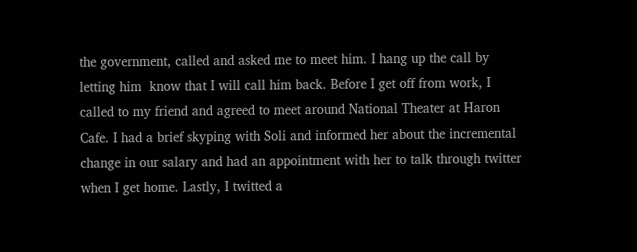the government, called and asked me to meet him. I hang up the call by letting him  know that I will call him back. Before I get off from work, I called to my friend and agreed to meet around National Theater at Haron Cafe. I had a brief skyping with Soli and informed her about the incremental change in our salary and had an appointment with her to talk through twitter when I get home. Lastly, I twitted a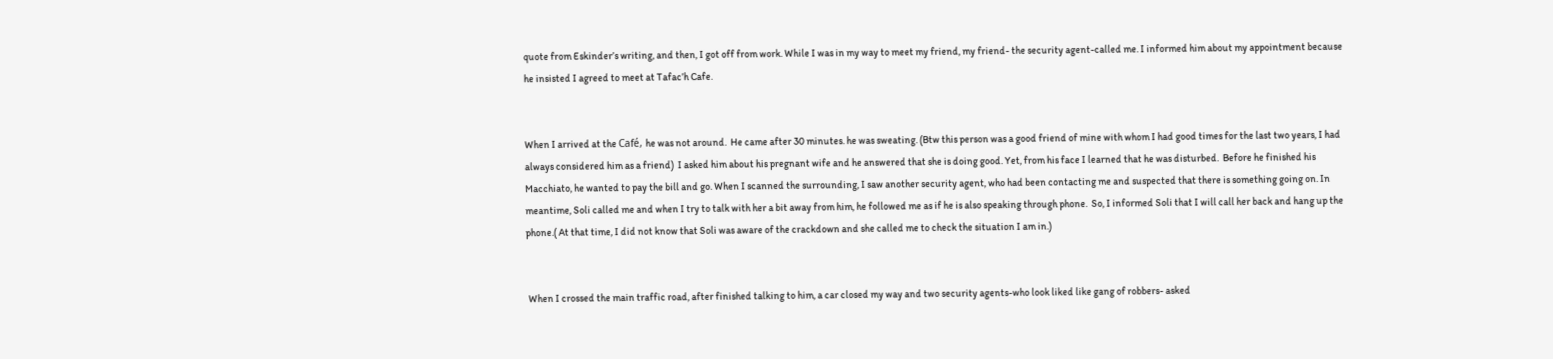quote from Eskinder’s writing, and then, I got off from work. While I was in my way to meet my friend, my friend- the security agent-called me. I informed him about my appointment because he insisted I agreed to meet at Tafac’h Cafe.


When I arrived at the Café, he was not around.  He came after 30 minutes. he was sweating. (Btw this person was a good friend of mine with whom I had good times for the last two years, I had always considered him as a friend)  I asked him about his pregnant wife and he answered that she is doing good. Yet, from his face I learned that he was disturbed.  Before he finished his Macchiato, he wanted to pay the bill and go. When I scanned the surrounding, I saw another security agent, who had been contacting me and suspected that there is something going on. In meantime, Soli called me and when I try to talk with her a bit away from him, he followed me as if he is also speaking through phone.  So, I informed Soli that I will call her back and hang up the phone.( At that time, I did not know that Soli was aware of the crackdown and she called me to check the situation I am in.)


 When I crossed the main traffic road, after finished talking to him, a car closed my way and two security agents-who look liked like gang of robbers- asked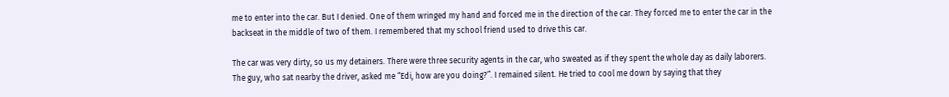me to enter into the car. But I denied. One of them wringed my hand and forced me in the direction of the car. They forced me to enter the car in the backseat in the middle of two of them. I remembered that my school friend used to drive this car.

The car was very dirty, so us my detainers. There were three security agents in the car, who sweated as if they spent the whole day as daily laborers. The guy, who sat nearby the driver, asked me “Edi, how are you doing?”. I remained silent. He tried to cool me down by saying that they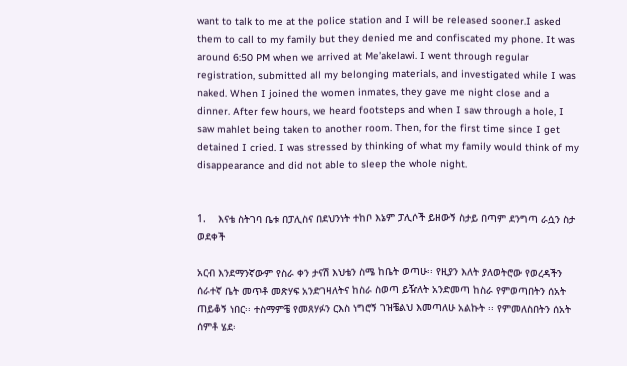want to talk to me at the police station and I will be released sooner.I asked them to call to my family but they denied me and confiscated my phone. It was around 6:50 PM when we arrived at Me’akelawi. I went through regular registration, submitted all my belonging materials, and investigated while I was naked. When I joined the women inmates, they gave me night close and a dinner. After few hours, we heard footsteps and when I saw through a hole, I saw mahlet being taken to another room. Then, for the first time since I get detained I cried. I was stressed by thinking of what my family would think of my disappearance and did not able to sleep the whole night.


1.    እናቴ ስትገባ ቤቱ በፓሊስና በደህንነት ተከቦ እኔም ፓሊሶች ይዘውኝ ስታይ በጣም ደንግጣ ራሷን ስታ ወደቀች

አርብ እንደማንኛውም የስራ ቀን ታናሽ እህቴን ስሜ ከቤት ወጣሁ፡፡ የዚያን እለት ያለወትሮው የወረዳችን ሰራተኛ ቤት መጥቶ መጽሃፍ አንድገዛለትና ከስራ ስወጣ ይዥለት አንድመጣ ከስራ የምወጣበትን ሰአት ጠይቆኝ ነበር፡፡ ተስማምቼ የመጸሃፉን ርእስ ነግሮኝ ገዝቼልህ እመጣለሁ አልኩት ፡፡ የምመለስበትን ሰአት ሰምቶ ሄደ፡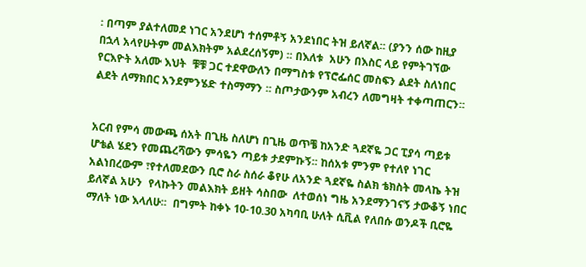፡ በጣም ያልተለመደ ነገር አንደሆነ ተሰምቶኝ አንደነበር ትዝ ይለኛል፡፡ (ያንን ሰው ከዚያ በኋላ አላየሁትም መልእክትም አልደረሰኝም) ፡፡ በእለቱ  አሁን በእስር ላይ የምትገኘው የርእዮት አለሙ እህት  ቹቹ ጋር ተደዋውለን በማግስቱ የፕሮፌሰር መስፍን ልደት ስለነበር ልደት ለማክበር አንደምንሄድ ተስማማን ፡፡ ስጦታውንም አብረን ለመግዛት ተቀጣጠርን፡፡


አርብ የምሳ መውጫ ሰአት በጊዜ ስለሆነ በጊዜ ወጥቼ ከአንድ ጓደኛዬ ጋር ፒያሳ ጣይቱ ሆቴል ሄደን የመጨረሻውን ምሳዬን ጣይቱ ታደምኩኝ፡፡ ከሰአቱ ምንም የተለየ ነገር አልነበረውም ፣የተለመደውን ቢሮ ስራ ስሰራ ቆየሁ ለአንድ ጓደኛዬ ስልክ ቴክስት መላኬ ትዝ ይለኛል አሁን  የላኩትን መልእክት ይዘት ሳስበው  ለተወሰነ ግዜ አንደማንገናኝ ታውቆኝ ነበር ማለት ነው እላለሁ፡፡  በግምት ከቀኑ 10-10.30 አካባቢ ሁለት ሲቪል የለበሱ ወንዶች ቢሮዬ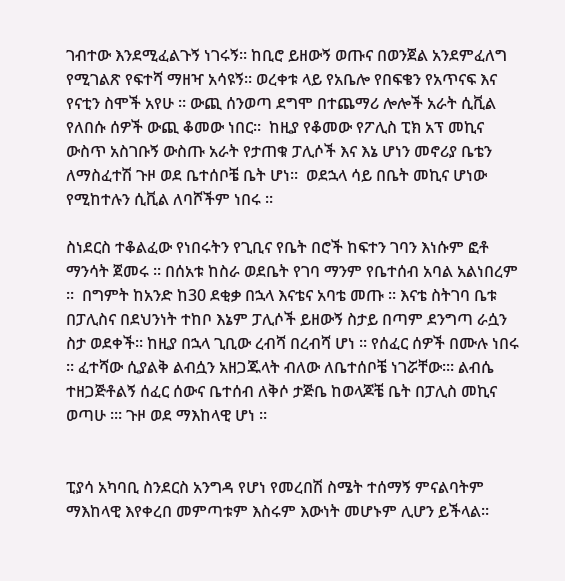ገብተው እንደሚፈልጉኝ ነገሩኝ፡፡ ከቢሮ ይዘውኝ ወጡና በወንጀል አንደምፈለግ የሚገልጽ የፍተሻ ማዘዣ አሳዩኝ፡፡ ወረቀቱ ላይ የአቤሎ የበፍቄን የአጥናፍ እና የናቲን ስሞች አየሁ ፡፡ ውጪ ሰንወጣ ደግሞ በተጨማሪ ሎሎች አራት ሲቪል የለበሱ ሰዎች ውጪ ቆመው ነበር፡፡  ከዚያ የቆመው የፖሊስ ፒክ አፕ መኪና ውስጥ አስገቡኝ ውስጡ አራት የታጠቁ ፓሊሶች እና እኔ ሆነን መኖሪያ ቤቴን ለማስፈተሽ ጉዞ ወደ ቤተሰቦቼ ቤት ሆነ፡፡  ወደኋላ ሳይ በቤት መኪና ሆነው የሚከተሉን ሲቪል ለባሾችም ነበሩ ፡፡

ስነደርስ ተቆልፈው የነበሩትን የጊቢና የቤት በሮች ከፍተን ገባን እነሱም ፎቶ ማንሳት ጀመሩ ፡፡ በሰአቱ ከስራ ወደቤት የገባ ማንም የቤተሰብ አባል አልነበረም ፡፡  በግምት ከአንድ ከ30 ደቂቃ በኋላ እናቴና አባቴ መጡ ፡፡ እናቴ ስትገባ ቤቱ በፓሊስና በደህንነት ተከቦ እኔም ፓሊሶች ይዘውኝ ስታይ በጣም ደንግጣ ራሷን ስታ ወደቀች፡፡ ከዚያ በኋላ ጊቢው ረብሻ በረብሻ ሆነ ፡፡ የሰፈር ሰዎች በሙሉ ነበሩ ፡፡ ፈተሻው ሲያልቅ ልብሷን አዘጋጁላት ብለው ለቤተሰቦቼ ነገሯቸው፡። ልብሴ ተዘጋጅቶልኝ ሰፈር ሰውና ቤተሰብ ለቅሶ ታጅቤ ከወላጆቼ ቤት በፓሊስ መኪና ወጣሁ ፡። ጉዞ ወደ ማእከላዊ ሆነ ።


ፒያሳ አካባቢ ስንደርስ አንግዳ የሆነ የመረበሽ ስሜት ተሰማኝ ምናልባትም ማእከላዊ እየቀረበ መምጣቱም እስሩም እውነት መሆኑም ሊሆን ይችላል፡፡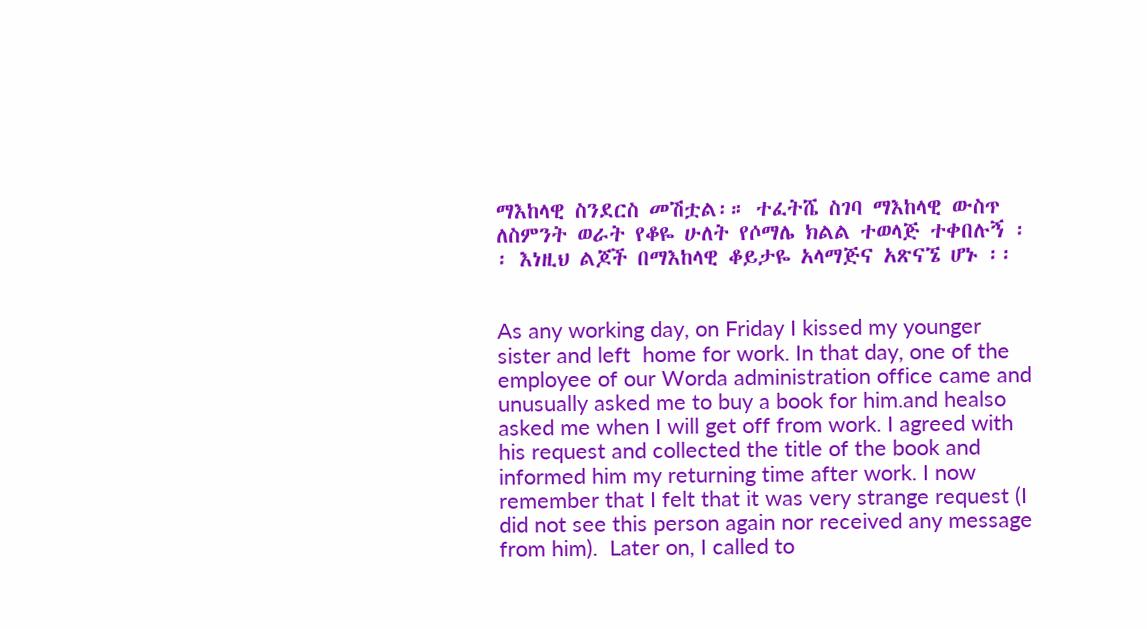ማእከላዊ ስንደርስ መሽቷል፡። ተፈትሼ ስገባ ማእከላዊ ውስጥ ለስምንት ወራት የቆዬ ሁለት የሶማሌ ክልል ተወላጅ ተቀበሉኝ ፡፡ እነዚህ ልጆች በማእከላዊ ቆይታዬ አላማጅና አጽናኜ ሆኑ ፡፡


As any working day, on Friday I kissed my younger sister and left  home for work. In that day, one of the employee of our Worda administration office came and unusually asked me to buy a book for him.and healso asked me when I will get off from work. I agreed with his request and collected the title of the book and informed him my returning time after work. I now remember that I felt that it was very strange request (I did not see this person again nor received any message from him).  Later on, I called to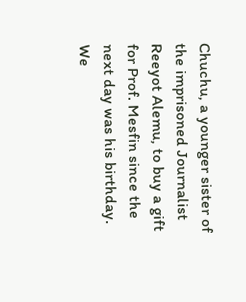Chuchu, a younger sister of the imprisoned Journalist Reeyot Alemu, to buy a gift for Prof. Mesfin since the next day was his birthday. We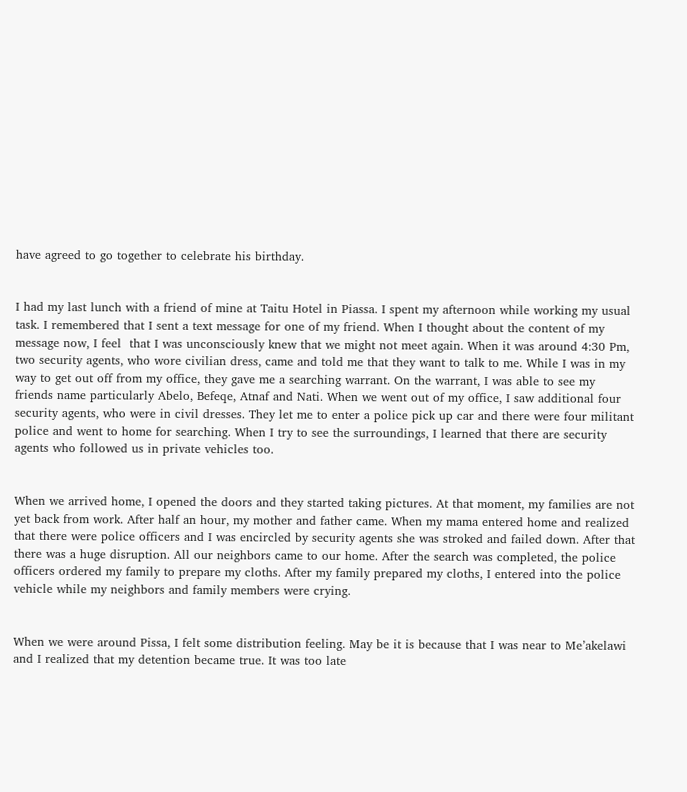have agreed to go together to celebrate his birthday.


I had my last lunch with a friend of mine at Taitu Hotel in Piassa. I spent my afternoon while working my usual task. I remembered that I sent a text message for one of my friend. When I thought about the content of my message now, I feel  that I was unconsciously knew that we might not meet again. When it was around 4:30 Pm, two security agents, who wore civilian dress, came and told me that they want to talk to me. While I was in my way to get out off from my office, they gave me a searching warrant. On the warrant, I was able to see my friends name particularly Abelo, Befeqe, Atnaf and Nati. When we went out of my office, I saw additional four security agents, who were in civil dresses. They let me to enter a police pick up car and there were four militant police and went to home for searching. When I try to see the surroundings, I learned that there are security agents who followed us in private vehicles too.


When we arrived home, I opened the doors and they started taking pictures. At that moment, my families are not yet back from work. After half an hour, my mother and father came. When my mama entered home and realized that there were police officers and I was encircled by security agents she was stroked and failed down. After that there was a huge disruption. All our neighbors came to our home. After the search was completed, the police officers ordered my family to prepare my cloths. After my family prepared my cloths, I entered into the police vehicle while my neighbors and family members were crying.


When we were around Pissa, I felt some distribution feeling. May be it is because that I was near to Me’akelawi and I realized that my detention became true. It was too late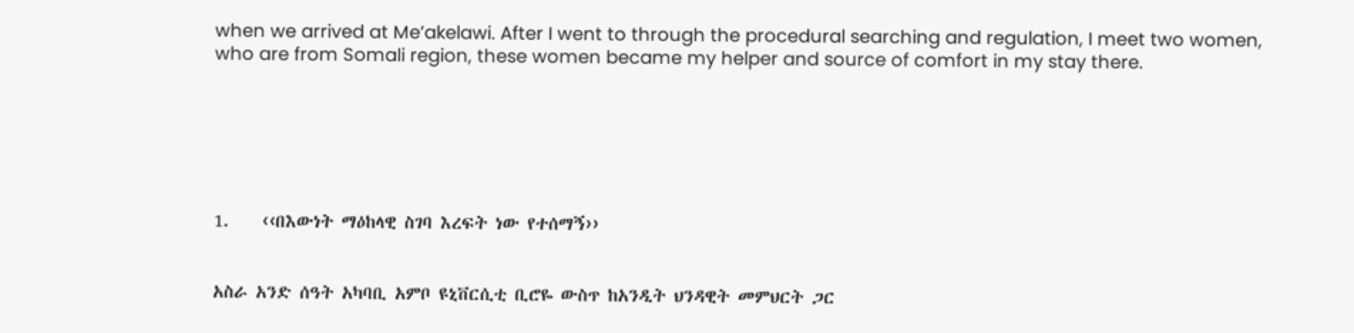when we arrived at Me’akelawi. After I went to through the procedural searching and regulation, I meet two women, who are from Somali region, these women became my helper and source of comfort in my stay there.






1.    ‹‹በእውነት ማዕከላዊ ስገባ እረፍት ነው የተሰማኝ››


አስራ አንድ ሰዓት አካባቢ አምቦ ዩኒቨርሲቲ ቢሮዬ ውስጥ ከአንዲት ህንዳዊት መምህርት ጋር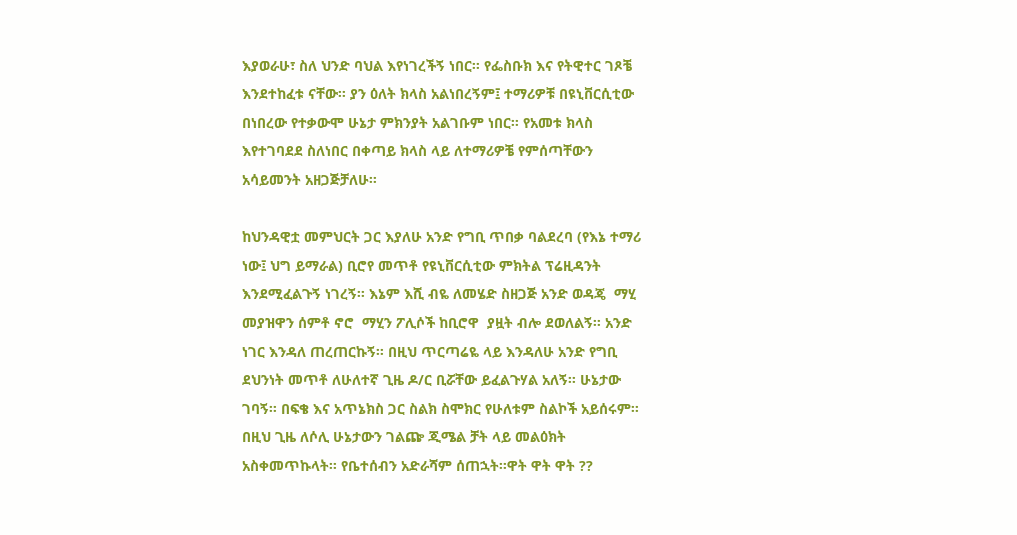እያወራሁ፣ ስለ ህንድ ባህል እየነገረችኝ ነበር፡፡ የፌስቡክ እና የትዊተር ገጾቼ እንደተከፈቱ ናቸው፡፡ ያን ዕለት ክላስ አልነበረኝም፤ ተማሪዎቹ በዩኒቨርሲቲው በነበረው የተቃውሞ ሁኔታ ምክንያት አልገቡም ነበር፡፡ የአመቱ ክላስ እየተገባደደ ስለነበር በቀጣይ ክላስ ላይ ለተማሪዎቼ የምሰጣቸውን አሳይመንት አዘጋጅቻለሁ፡፡

ከህንዳዊቷ መምህርት ጋር እያለሁ አንድ የግቢ ጥበቃ ባልደረባ (የእኔ ተማሪ ነው፤ ህግ ይማራል) ቢሮየ መጥቶ የዩኒቨርሲቲው ምክትል ፕሬዚዳንት እንደሚፈልጉኝ ነገረኝ፡፡ እኔም እሺ ብዬ ለመሄድ ስዘጋጅ አንድ ወዳጄ  ማሂ መያዝዋን ሰምቶ ኖሮ  ማሂን ፖሊሶች ከቢሮዋ  ያዟት ብሎ ደወለልኝ፡፡ አንድ ነገር እንዳለ ጠረጠርኩኝ፡፡ በዚህ ጥርጣሬዬ ላይ እንዳለሁ አንድ የግቢ ደህንነት መጥቶ ለሁለተኛ ጊዜ ዶ/ር ቢሯቸው ይፈልጉሃል አለኝ፡፡ ሁኔታው ገባኝ፡፡ በፍቄ እና አጥኔክስ ጋር ስልክ ስሞክር የሁለቱም ስልኮች አይሰሩም፡፡ በዚህ ጊዜ ለሶሊ ሁኔታውን ገልጬ ጂሜል ቻት ላይ መልዕክት አስቀመጥኩላት፡፡ የቤተሰብን አድራሻም ሰጠኋት፡፡ዋት ዋት ዋት ??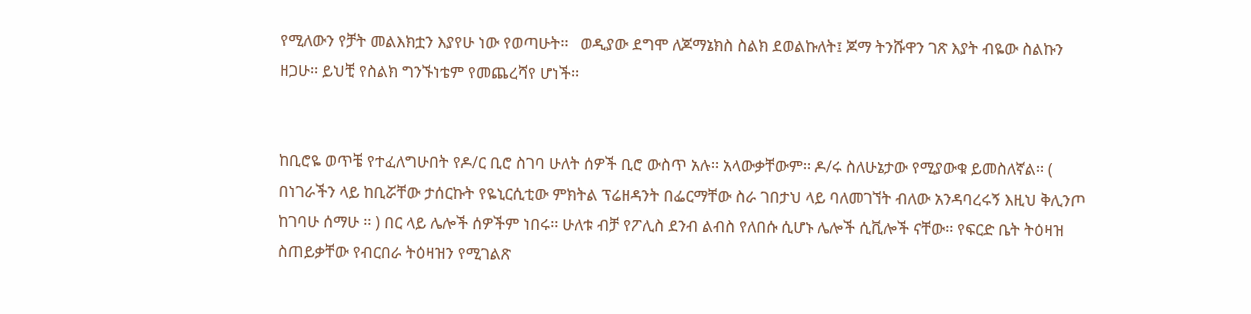የሚለውን የቻት መልእክቷን እያየሁ ነው የወጣሁት፡፡   ወዲያው ደግሞ ለጆማኔክስ ስልክ ደወልኩለት፤ ጆማ ትንሹዋን ገጽ እያት ብዬው ስልኩን ዘጋሁ፡፡ ይህቺ የስልክ ግንኙነቴም የመጨረሻየ ሆነች፡፡


ከቢሮዬ ወጥቼ የተፈለግሁበት የዶ/ር ቢሮ ስገባ ሁለት ሰዎች ቢሮ ውስጥ አሉ፡፡ አላውቃቸውም፡፡ ዶ/ሩ ስለሁኔታው የሚያውቁ ይመስለኛል፡፡ ( በነገራችን ላይ ከቢሯቸው ታሰርኩት የዬኒርሲቲው ምክትል ፕሬዘዳንት በፌርማቸው ስራ ገበታህ ላይ ባለመገኘት ብለው አንዳባረሩኝ እዚህ ቅሊንጦ ከገባሁ ሰማሁ ፡፡ ) በር ላይ ሌሎች ሰዎችም ነበሩ፡፡ ሁለቱ ብቻ የፖሊስ ደንብ ልብስ የለበሱ ሲሆኑ ሌሎች ሲቪሎች ናቸው፡፡ የፍርድ ቤት ትዕዛዝ ስጠይቃቸው የብርበራ ትዕዛዝን የሚገልጽ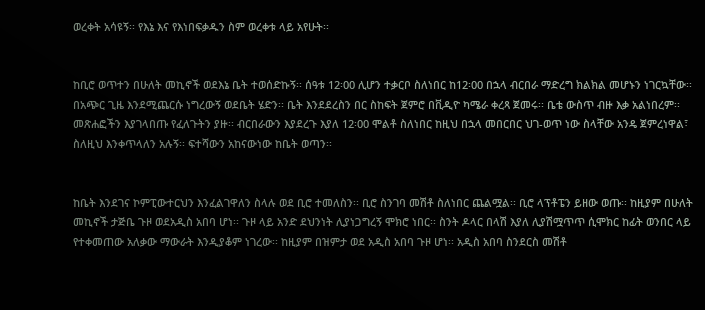ወረቀት አሳዩኝ፡፡ የእኔ እና የእነበፍቃዱን ስም ወረቀቱ ላይ አየሁት፡፡


ከቢሮ ወጥተን በሁለት መኪኖች ወደእኔ ቤት ተወሰድኩኝ፡፡ ሰዓቱ 12፡00 ሊሆን ተቃርቦ ስለነበር ከ12፡00 በኋላ ብርበራ ማድረግ ክልክል መሆኑን ነገርኳቸው፡፡ በአጭር ጊዜ እንደሚጨርሱ ነግረውኝ ወደቤት ሄድን፡፡ ቤት እንደደረስን በር ስከፍት ጀምሮ በቪዲዮ ካሜራ ቀረጻ ጀመሩ፡፡ ቤቴ ውስጥ ብዙ እቃ አልነበረም፡፡ መጽሐፎችን እያገላበጡ የፈለጉትን ያዙ፡፡ ብርበራውን እያደረጉ እያለ 12፡00 ሞልቶ ስለነበር ከዚህ በኋላ መበርበር ህገ-ወጥ ነው ስላቸው አንዴ ጀምረነዋል፣ ስለዚህ እንቀጥላለን አሉኝ፡፡ ፍተሻውን አከናውነው ከቤት ወጣን፡፡


ከቤት እንደገና ኮምፒውተርህን እንፈልገዋለን ስላሉ ወደ ቢሮ ተመለስን፡፡ ቢሮ ስንገባ መሽቶ ስለነበር ጨልሟል፡፡ ቢሮ ላፕቶፔን ይዘው ወጡ፡፡ ከዚያም በሁለት መኪኖች ታጅቤ ጉዞ ወደአዲስ አበባ ሆነ፡፡ ጉዞ ላይ አንድ ደህንነት ሊያነጋግረኝ ሞክሮ ነበር፡፡ ስንት ዶላር በላሽ እያለ ሊያሽሟጥጥ ሲሞክር ከፊት ወንበር ላይ የተቀመጠው አለቃው ማውራት እንዲያቆም ነገረው፡፡ ከዚያም በዝምታ ወደ አዲስ አበባ ጉዞ ሆነ፡፡ አዲስ አበባ ስንደርስ መሽቶ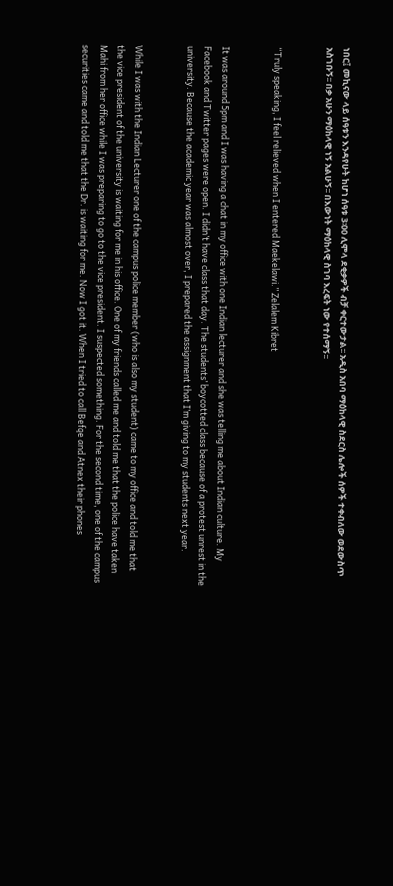ነበር፤ መኪናው ላይ ሰዓቱን እንዳየሁት ከሆነ ሰዓቱ 3፡00 ሊሞላ ደቂቃዎች ብቻ ቀርተውታል፡፡ አዲስ አበባ ማዕከላዊ ስደርስ ሌሎች ሰዎች ተቀብለው ወደውስጥ አስገቡኝ፡፡ በቃ አሁን ማዕከላዊ ነኝ አልሁኝ፡፡ በእውነት ማዕከላዊ ስገባ እረፍት ነው የተሰማኝ፡፡


“Truly speaking, I feel relieved when I entered Maekelawi.” Zelalem Kibret


It was around 5pm and I was having a chat in my office with one Indian lecturer and she was telling me about Indian culture. My Facebook and Twitter pages were open. I didn’t have class that day. The students’ boycotted class because of a protest unrest in the university. Because the academic year was almost over, I prepared the assignment that I’m giving to my students next year.


While I was with the Indian Lecturer one of the campus police member (who is also my student) came to my office and told me that the vice president of the university is waiting for me in his office. One of my friends called me and told me that the police have taken Mahi from her office while I was preparing to go to the vice president. I suspected something. For the second time, one of the campus securities came and told me that the Dr. is waiting for me. Now I got it. When I tried to call Befqe and Atnex their phones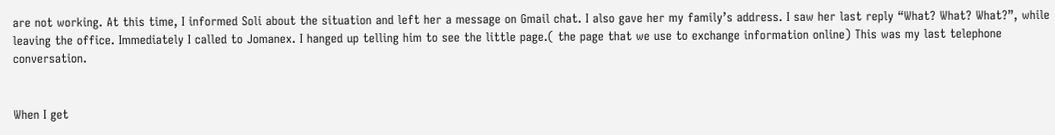are not working. At this time, I informed Soli about the situation and left her a message on Gmail chat. I also gave her my family’s address. I saw her last reply “What? What? What?”, while leaving the office. Immediately I called to Jomanex. I hanged up telling him to see the little page.( the page that we use to exchange information online) This was my last telephone conversation.


When I get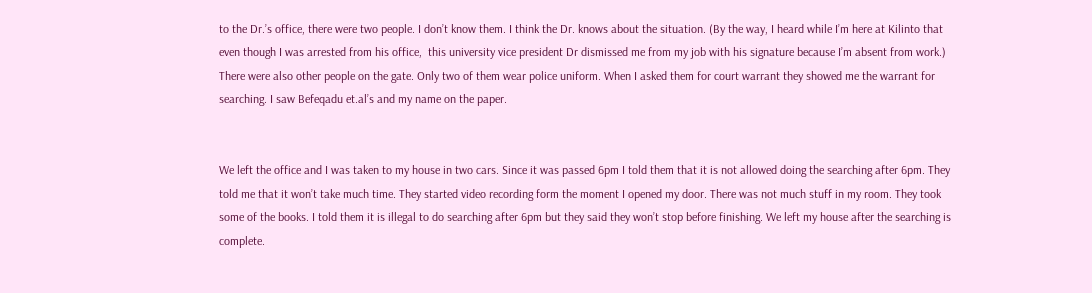to the Dr.’s office, there were two people. I don’t know them. I think the Dr. knows about the situation. (By the way, I heard while I’m here at Kilinto that even though I was arrested from his office,  this university vice president Dr dismissed me from my job with his signature because I’m absent from work.) There were also other people on the gate. Only two of them wear police uniform. When I asked them for court warrant they showed me the warrant for searching. I saw Befeqadu et.al’s and my name on the paper.


We left the office and I was taken to my house in two cars. Since it was passed 6pm I told them that it is not allowed doing the searching after 6pm. They told me that it won’t take much time. They started video recording form the moment I opened my door. There was not much stuff in my room. They took some of the books. I told them it is illegal to do searching after 6pm but they said they won’t stop before finishing. We left my house after the searching is complete.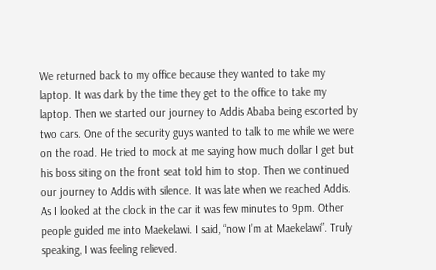We returned back to my office because they wanted to take my laptop. It was dark by the time they get to the office to take my laptop. Then we started our journey to Addis Ababa being escorted by two cars. One of the security guys wanted to talk to me while we were on the road. He tried to mock at me saying how much dollar I get but his boss siting on the front seat told him to stop. Then we continued our journey to Addis with silence. It was late when we reached Addis. As I looked at the clock in the car it was few minutes to 9pm. Other people guided me into Maekelawi. I said, “now I’m at Maekelawi”. Truly speaking, I was feeling relieved.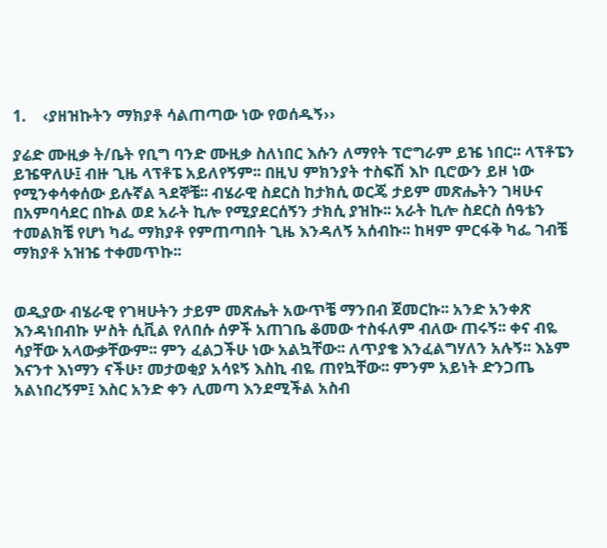1.    ‹ያዘዝኩትን ማክያቶ ሳልጠጣው ነው የወሰዱኝ››

ያሬድ ሙዚቃ ት/ቤት የቢግ ባንድ ሙዚቃ ስለነበር እሱን ለማየት ፕሮግራም ይዤ ነበር፡፡ ላፕቶፔን ይዤዋለሁ፤ ብዙ ጊዜ ላፕቶፔ አይለየኝም፡፡ በዚህ ምክንያት ተስፍሽ እኮ ቢሮውን ይዞ ነው የሚንቀሳቀሰው ይሉኛል ጓደኞቼ፡፡ ብሄራዊ ስደርስ ከታክሲ ወርጄ ታይም መጽሔትን ገዛሁና በአምባሳደር በኩል ወደ አራት ኪሎ የሚያደርሰኝን ታክሲ ያዝኩ፡፡ አራት ኪሎ ስደርስ ሰዓቴን ተመልክቼ የሆነ ካፌ ማክያቶ የምጠጣበት ጊዜ እንዳለኝ አሰብኩ፡፡ ከዛም ምርፋቅ ካፌ ገብቼ ማክያቶ አዝዤ ተቀመጥኩ፡፡


ወዲያው ብሄራዊ የገዛሁትን ታይም መጽሔት አውጥቼ ማንበብ ጀመርኩ፡፡ አንድ አንቀጽ እንዳነበብኩ ሦስት ሲቪል የለበሱ ሰዎች አጠገቤ ቆመው ተስፋለም ብለው ጠሩኝ፡፡ ቀና ብዬ ሳያቸው አላውቃቸውም፡፡ ምን ፈልጋችሁ ነው አልኳቸው፡፡ ለጥያቄ እንፈልግሃለን አሉኝ፡፡ እኔም እናንተ እነማን ናችሁ፣ መታወቂያ አሳዩኝ እስኪ ብዬ ጠየኳቸው፡፡ ምንም አይነት ድንጋጤ አልነበረኝም፤ እስር አንድ ቀን ሊመጣ እንደሚችል አስብ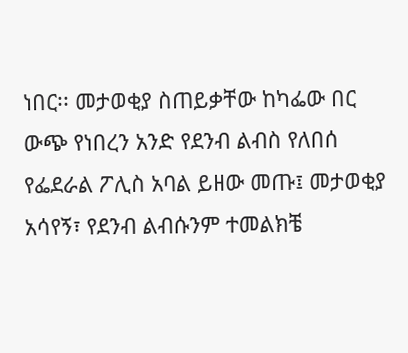ነበር፡፡ መታወቂያ ስጠይቃቸው ከካፌው በር ውጭ የነበረን አንድ የደንብ ልብስ የለበሰ የፌደራል ፖሊስ አባል ይዘው መጡ፤ መታወቂያ አሳየኝ፣ የደንብ ልብሱንም ተመልክቼ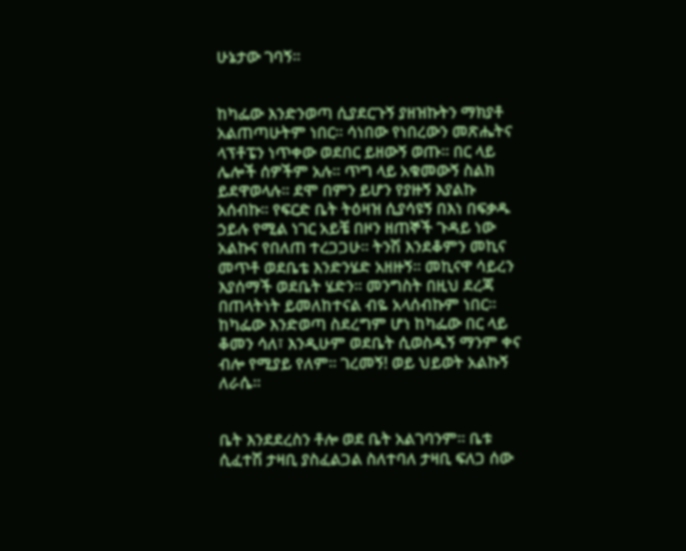ሁኔታው ገባኝ፡፡


ከካፌው እንድንወጣ ሲያደርጉኝ ያዘዝኩትን ማክያቶ አልጠጣሁትም ነበር፡፡ ሳነበው የነበረውን መጽሔትና ላፕቶፔን ነጥቀው ወደበር ይዘውኝ ወጡ፡፡ በር ላይ ሌሎች ሰዎችም አሉ፡፡ ጥግ ላይ አቁመውኝ ስልክ ይደዋወላሉ፡፡ ደሞ በምን ይሆን የያዙኝ እያልኩ አሰብኩ፡፡ የፍርድ ቤት ትዕዛዝ ሲያሳዩኝ በእነ በፍቃዱ ኃይሉ የሚል ነገር አይቼ በዞን ዘጠኞች ጉዳይ ነው አልኩና የበለጠ ተረጋጋሁ፡፡ ትንሽ እንደቆምን መኪና መጥቶ ወደቤቴ እንድንሄድ አዘዙኝ፡፡ መኪናዋ ሳይረን እያሰማች ወደቤት ሄድን፡፡ መንግስት በዚህ ደረጃ በጠላትነት ይመለከተናል ብዬ አላሰብኩም ነበር፡፡ ከካፌው እንድወጣ ስደረግም ሆነ ከካፌው በር ላይ ቆመን ሳለ፣ እንዲሁም ወደቤት ሲወስዱኝ ማንም ቀና ብሎ የሚያይ የለም፡፡ ገረመኝ! ወይ ህይወት አልኩኝ ለራሴ፡፡


ቤት እንደደረስን ቶሎ ወደ ቤት አልገባንም፡፡ ቤቱ ሲፈተሽ ታዛቢ ያስፈልጋል ስለተባለ ታዛቢ ፍለጋ ሰው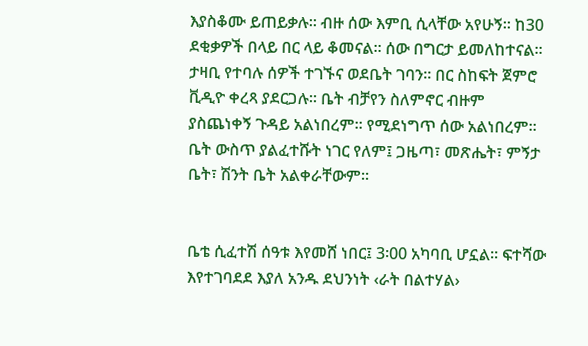እያስቆሙ ይጠይቃሉ፡፡ ብዙ ሰው እምቢ ሲላቸው አየሁኝ፡፡ ከ30 ደቂቃዎች በላይ በር ላይ ቆመናል፡፡ ሰው በግርታ ይመለከተናል፡፡ ታዛቢ የተባሉ ሰዎች ተገኙና ወደቤት ገባን፡፡ በር ስከፍት ጀምሮ ቪዲዮ ቀረጻ ያደርጋሉ፡፡ ቤት ብቻየን ስለምኖር ብዙም ያስጨነቀኝ ጉዳይ አልነበረም፡፡ የሚደነግጥ ሰው አልነበረም፡፡ ቤት ውስጥ ያልፈተሹት ነገር የለም፤ ጋዜጣ፣ መጽሔት፣ ምኝታ ቤት፣ ሽንት ቤት አልቀራቸውም፡፡


ቤቴ ሲፈተሽ ሰዓቱ እየመሸ ነበር፤ 3፡00 አካባቢ ሆኗል፡፡ ፍተሻው እየተገባደደ እያለ አንዱ ደህንነት ‹ራት በልተሃል›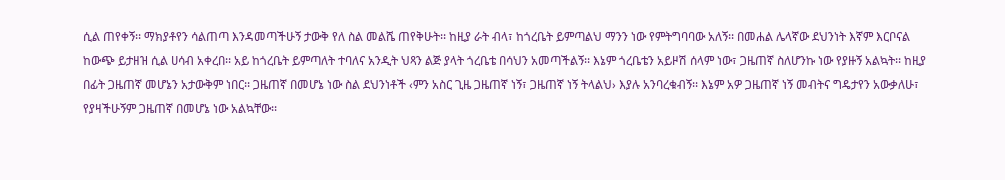ሲል ጠየቀኝ፡፡ ማክያቶየን ሳልጠጣ እንዳመጣችሁኝ ታውቅ የለ ስል መልሼ ጠየቅሁት፡፡ ከዚያ ራት ብላ፣ ከጎረቤት ይምጣልህ ማንን ነው የምትግባባው አለኝ፡፡ በመሐል ሌላኛው ደህንነት እኛም እርቦናል ከውጭ ይታዘዝ ሲል ሀሳብ አቀረበ፡፡ አይ ከጎረቤት ይምጣለት ተባለና አንዲት ህጻን ልጅ ያላት ጎረቤቴ በሳህን አመጣችልኝ፡፡ እኔም ጎረቤቴን አይዞሽ ሰላም ነው፣ ጋዜጠኛ ስለሆንኩ ነው የያዙኝ አልኳት፡፡ ከዚያ በፊት ጋዜጠኛ መሆኔን አታውቅም ነበር፡፡ ጋዜጠኛ በመሆኔ ነው ስል ደህንነቶች ‹ምን አስር ጊዜ ጋዜጠኛ ነኝ፣ ጋዜጠኛ ነኝ ትላልህ› እያሉ አንባረቁብኝ፡፡ እኔም አዎ ጋዜጠኛ ነኝ መብትና ግዴታየን አውቃለሁ፣ የያዛችሁኝም ጋዜጠኛ በመሆኔ ነው አልኳቸው፡፡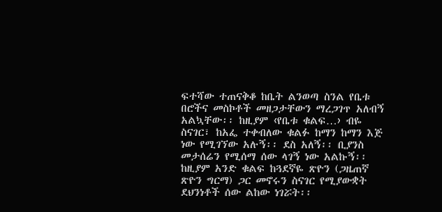ፍተሻው ተጠናቅቆ ከቤት ልንወጣ ስንል የቤቱ በሮችና መስኮቶች መዘጋታቸውን ማረጋገጥ አለብኝ አልኳቸው፡፡ ከዚያም ‹የቤቱ ቁልፍ…› ብዬ ስናገር፣ ከአፌ ተቀብለው ቁልፉ ከማን ከማን እጅ ነው የሚገኘው አሉኝ፡፡ ደስ አለኝ፡፡ ቢያንስ መታሰሬን የሚሰማ ሰው ላገኝ ነው አልኩኝ፡፡ ከዚያም አንድ ቁልፍ ከጓደኛዬ ጽዮን (ጋዜጠኛ ጽዮን ግርማ) ጋር መኖሩን ስናገር የሚያውቋት ደህንነቶች ሰው ልከው ነገሯት፡፡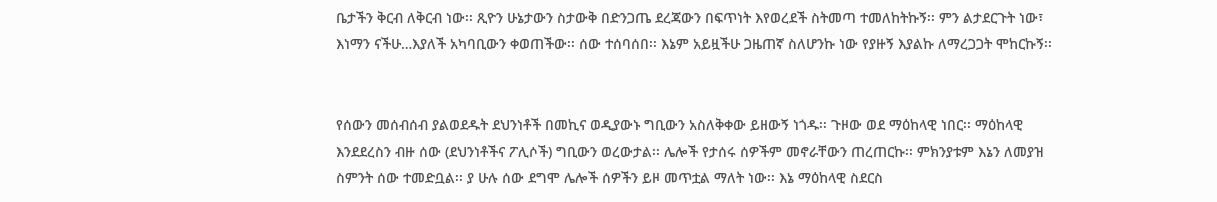ቤታችን ቅርብ ለቅርብ ነው፡፡ ጺዮን ሁኔታውን ስታውቅ በድንጋጤ ደረጃውን በፍጥነት እየወረደች ስትመጣ ተመለከትኩኝ፡፡ ምን ልታደርጉት ነው፣ እነማን ናችሁ…እያለች አካባቢውን ቀወጠችው፡፡ ሰው ተሰባሰበ፡፡ እኔም አይዟችሁ ጋዜጠኛ ስለሆንኩ ነው የያዙኝ እያልኩ ለማረጋጋት ሞከርኩኝ፡፡


የሰውን መሰብሰብ ያልወደዱት ደህንነቶች በመኪና ወዲያውኑ ግቢውን አስለቅቀው ይዘውኝ ነጎዱ፡፡ ጉዞው ወደ ማዕከላዊ ነበር፡፡ ማዕከላዊ እንደደረስን ብዙ ሰው (ደህንነቶችና ፖሊሶች) ግቢውን ወረውታል፡፡ ሌሎች የታሰሩ ሰዎችም መኖራቸውን ጠረጠርኩ፡፡ ምክንያቱም እኔን ለመያዝ ስምንት ሰው ተመድቧል፡፡ ያ ሁሉ ሰው ደግሞ ሌሎች ሰዎችን ይዞ መጥቷል ማለት ነው፡፡ እኔ ማዕከላዊ ስደርስ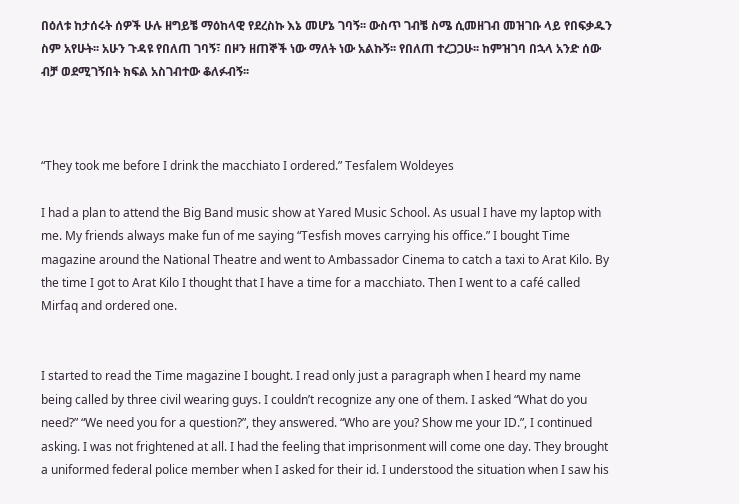በዕለቱ ከታሰሩት ሰዎች ሁሉ ዘግይቼ ማዕከላዊ የደረስኩ እኔ መሆኔ ገባኝ፡፡ ውስጥ ገብቼ ስሜ ሲመዘገብ መዝገቡ ላይ የበፍቃዱን ስም አየሁት፡፡ አሁን ጉዳዩ የበለጠ ገባኝ፣ በዞን ዘጠኞች ነው ማለት ነው አልኩኝ፡፡ የበለጠ ተረጋጋሁ፡፡ ከምዝገባ በኋላ አንድ ሰው ብቻ ወደሚገኝበት ክፍል አስገብተው ቆለፉብኝ፡፡



“They took me before I drink the macchiato I ordered.” Tesfalem Woldeyes

I had a plan to attend the Big Band music show at Yared Music School. As usual I have my laptop with me. My friends always make fun of me saying “Tesfish moves carrying his office.” I bought Time magazine around the National Theatre and went to Ambassador Cinema to catch a taxi to Arat Kilo. By the time I got to Arat Kilo I thought that I have a time for a macchiato. Then I went to a café called Mirfaq and ordered one.


I started to read the Time magazine I bought. I read only just a paragraph when I heard my name being called by three civil wearing guys. I couldn’t recognize any one of them. I asked “What do you need?” “We need you for a question?”, they answered. “Who are you? Show me your ID.”, I continued asking. I was not frightened at all. I had the feeling that imprisonment will come one day. They brought a uniformed federal police member when I asked for their id. I understood the situation when I saw his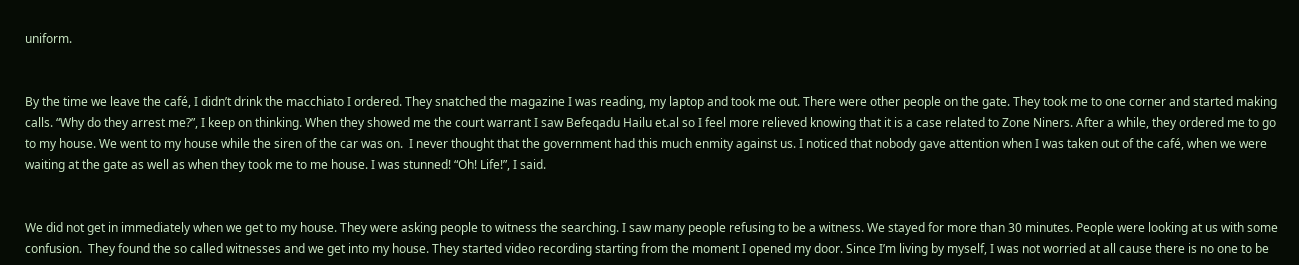uniform.


By the time we leave the café, I didn’t drink the macchiato I ordered. They snatched the magazine I was reading, my laptop and took me out. There were other people on the gate. They took me to one corner and started making calls. “Why do they arrest me?”, I keep on thinking. When they showed me the court warrant I saw Befeqadu Hailu et.al so I feel more relieved knowing that it is a case related to Zone Niners. After a while, they ordered me to go to my house. We went to my house while the siren of the car was on.  I never thought that the government had this much enmity against us. I noticed that nobody gave attention when I was taken out of the café, when we were waiting at the gate as well as when they took me to me house. I was stunned! “Oh! Life!”, I said.


We did not get in immediately when we get to my house. They were asking people to witness the searching. I saw many people refusing to be a witness. We stayed for more than 30 minutes. People were looking at us with some confusion.  They found the so called witnesses and we get into my house. They started video recording starting from the moment I opened my door. Since I’m living by myself, I was not worried at all cause there is no one to be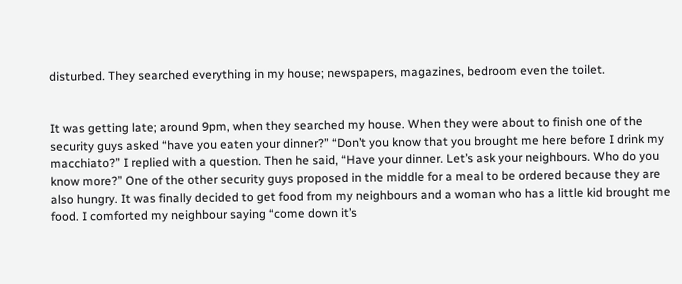disturbed. They searched everything in my house; newspapers, magazines, bedroom even the toilet.


It was getting late; around 9pm, when they searched my house. When they were about to finish one of the security guys asked “have you eaten your dinner?” “Don’t you know that you brought me here before I drink my macchiato?” I replied with a question. Then he said, “Have your dinner. Let’s ask your neighbours. Who do you know more?” One of the other security guys proposed in the middle for a meal to be ordered because they are also hungry. It was finally decided to get food from my neighbours and a woman who has a little kid brought me food. I comforted my neighbour saying “come down it’s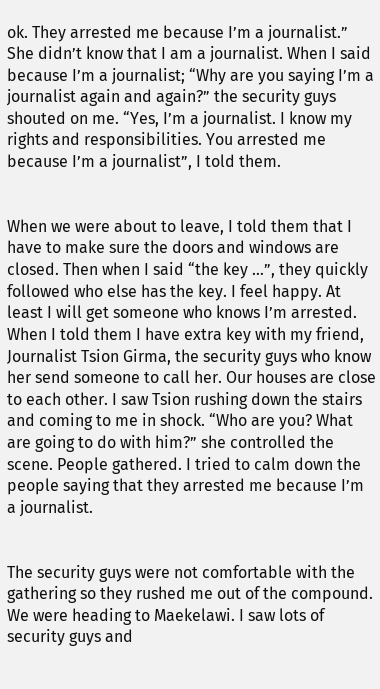ok. They arrested me because I’m a journalist.” She didn’t know that I am a journalist. When I said because I’m a journalist; “Why are you saying I’m a journalist again and again?” the security guys shouted on me. “Yes, I’m a journalist. I know my rights and responsibilities. You arrested me because I’m a journalist”, I told them.


When we were about to leave, I told them that I have to make sure the doors and windows are closed. Then when I said “the key …”, they quickly followed who else has the key. I feel happy. At least I will get someone who knows I’m arrested. When I told them I have extra key with my friend, Journalist Tsion Girma, the security guys who know her send someone to call her. Our houses are close to each other. I saw Tsion rushing down the stairs and coming to me in shock. “Who are you? What are going to do with him?” she controlled the scene. People gathered. I tried to calm down the people saying that they arrested me because I’m a journalist.


The security guys were not comfortable with the gathering so they rushed me out of the compound. We were heading to Maekelawi. I saw lots of security guys and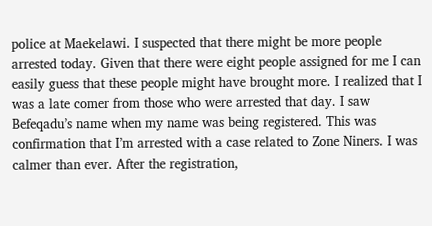police at Maekelawi. I suspected that there might be more people arrested today. Given that there were eight people assigned for me I can easily guess that these people might have brought more. I realized that I was a late comer from those who were arrested that day. I saw Befeqadu’s name when my name was being registered. This was confirmation that I’m arrested with a case related to Zone Niners. I was calmer than ever. After the registration,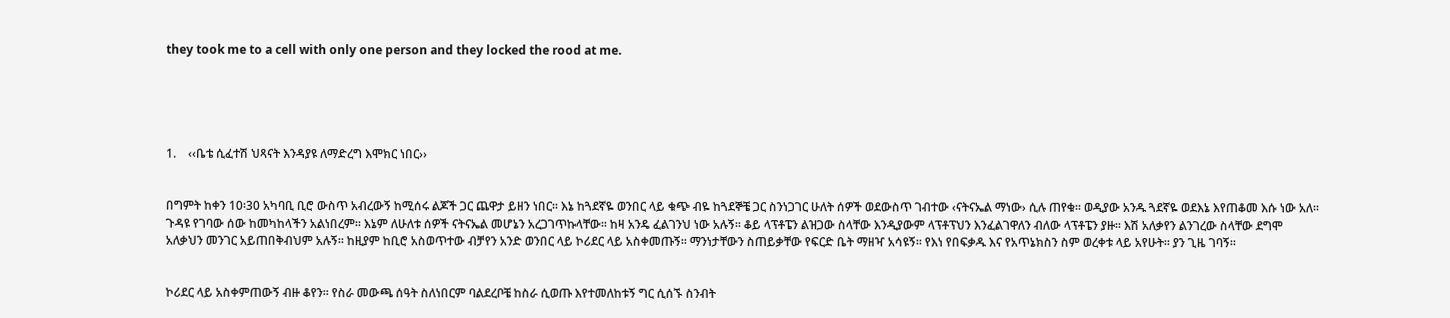they took me to a cell with only one person and they locked the rood at me.





1.    ‹‹ቤቴ ሲፈተሽ ህጻናት እንዳያዩ ለማድረግ እሞክር ነበር››


በግምት ከቀን 10፡30 አካባቢ ቢሮ ውስጥ አብረውኝ ከሚሰሩ ልጆች ጋር ጨዋታ ይዘን ነበር፡፡ እኔ ከጓደኛዬ ወንበር ላይ ቁጭ ብዬ ከጓደኞቼ ጋር ስንነጋገር ሁለት ሰዎች ወደውስጥ ገብተው ‹ናትናኤል ማነው› ሲሉ ጠየቁ፡፡ ወዲያው አንዱ ጓደኛዬ ወደእኔ እየጠቆመ እሱ ነው አለ፡፡ ጉዳዩ የገባው ሰው ከመካከላችን አልነበረም፡፡ እኔም ለሁለቱ ሰዎች ናትናኤል መሆኔን አረጋገጥኩላቸው፡፡ ከዛ አንዴ ፈልገንህ ነው አሉኝ፡፡ ቆይ ላፕቶፔን ልዝጋው ስላቸው እንዲያውም ላፕቶፕህን እንፈልገዋለን ብለው ላፕቶፔን ያዙ፡፡ እሽ አለቃየን ልንገረው ስላቸው ደግሞ አለቃህን መንገር አይጠበቅብህም አሉኝ፡፡ ከዚያም ከቢሮ አስወጥተው ብቻየን አንድ ወንበር ላይ ኮሪደር ላይ አስቀመጡኝ፡፡ ማንነታቸውን ስጠይቃቸው የፍርድ ቤት ማዘዣ አሳዩኝ፡፡ የእነ የበፍቃዱ እና የአጥኔክስን ስም ወረቀቱ ላይ አየሁት፡፡ ያን ጊዜ ገባኝ፡፡


ኮሪደር ላይ አስቀምጠውኝ ብዙ ቆየን፡፡ የስራ መውጫ ሰዓት ስለነበርም ባልደረቦቼ ከስራ ሲወጡ እየተመለከቱኝ ግር ሲሰኙ ስንብት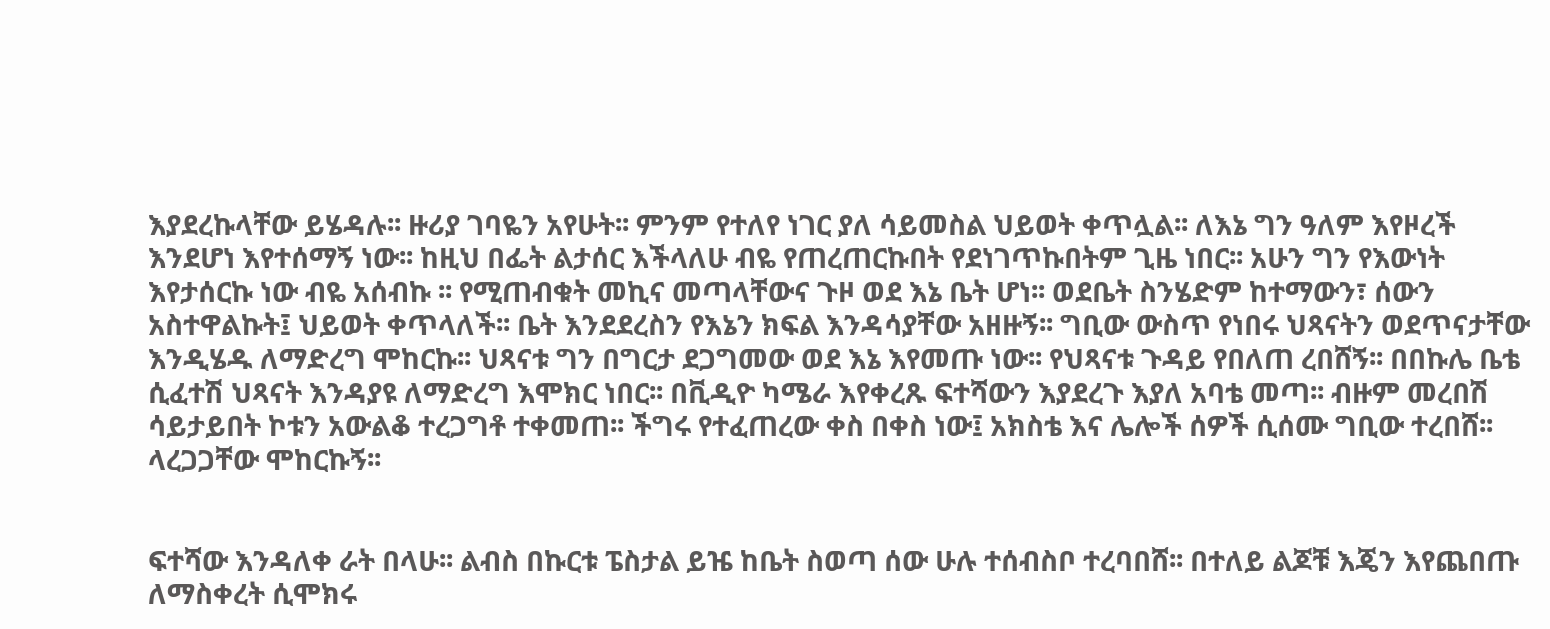እያደረኩላቸው ይሄዳሉ፡፡ ዙሪያ ገባዬን አየሁት፡፡ ምንም የተለየ ነገር ያለ ሳይመስል ህይወት ቀጥሏል፡፡ ለእኔ ግን ዓለም እየዞረች እንደሆነ እየተሰማኝ ነው፡፡ ከዚህ በፌት ልታሰር እችላለሁ ብዬ የጠረጠርኩበት የደነገጥኩበትም ጊዜ ነበር፡፡ አሁን ግን የእውነት እየታሰርኩ ነው ብዬ አሰብኩ ፡፡ የሚጠብቁት መኪና መጣላቸውና ጉዞ ወደ እኔ ቤት ሆነ፡፡ ወደቤት ስንሄድም ከተማውን፣ ሰውን አስተዋልኩት፤ ህይወት ቀጥላለች፡፡ ቤት እንደደረስን የእኔን ክፍል እንዳሳያቸው አዘዙኝ፡፡ ግቢው ውስጥ የነበሩ ህጻናትን ወደጥናታቸው እንዲሄዱ ለማድረግ ሞከርኩ፡፡ ህጻናቱ ግን በግርታ ደጋግመው ወደ እኔ እየመጡ ነው፡፡ የህጻናቱ ጉዳይ የበለጠ ረበሸኝ፡፡ በበኩሌ ቤቴ ሲፈተሽ ህጻናት እንዳያዩ ለማድረግ እሞክር ነበር፡፡ በቪዲዮ ካሜራ እየቀረጹ ፍተሻውን እያደረጉ እያለ አባቴ መጣ፡፡ ብዙም መረበሽ ሳይታይበት ኮቱን አውልቆ ተረጋግቶ ተቀመጠ፡፡ ችግሩ የተፈጠረው ቀስ በቀስ ነው፤ አክስቴ እና ሌሎች ሰዎች ሲሰሙ ግቢው ተረበሸ፡፡ ላረጋጋቸው ሞከርኩኝ፡፡


ፍተሻው እንዳለቀ ራት በላሁ፡፡ ልብስ በኩርቱ ፔስታል ይዤ ከቤት ስወጣ ሰው ሁሉ ተሰብስቦ ተረባበሸ፡፡ በተለይ ልጆቹ እጄን እየጨበጡ ለማስቀረት ሲሞክሩ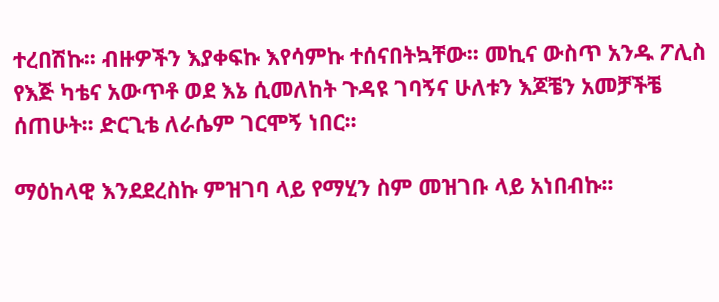ተረበሽኩ፡፡ ብዙዎችን እያቀፍኩ እየሳምኩ ተሰናበትኳቸው፡፡ መኪና ውስጥ አንዱ ፖሊስ የእጅ ካቴና አውጥቶ ወደ እኔ ሲመለከት ጉዳዩ ገባኝና ሁለቱን እጆቼን አመቻችቼ ሰጠሁት፡፡ ድርጊቴ ለራሴም ገርሞኝ ነበር፡፡

ማዕከላዊ እንደደረስኩ ምዝገባ ላይ የማሂን ስም መዝገቡ ላይ አነበብኩ፡፡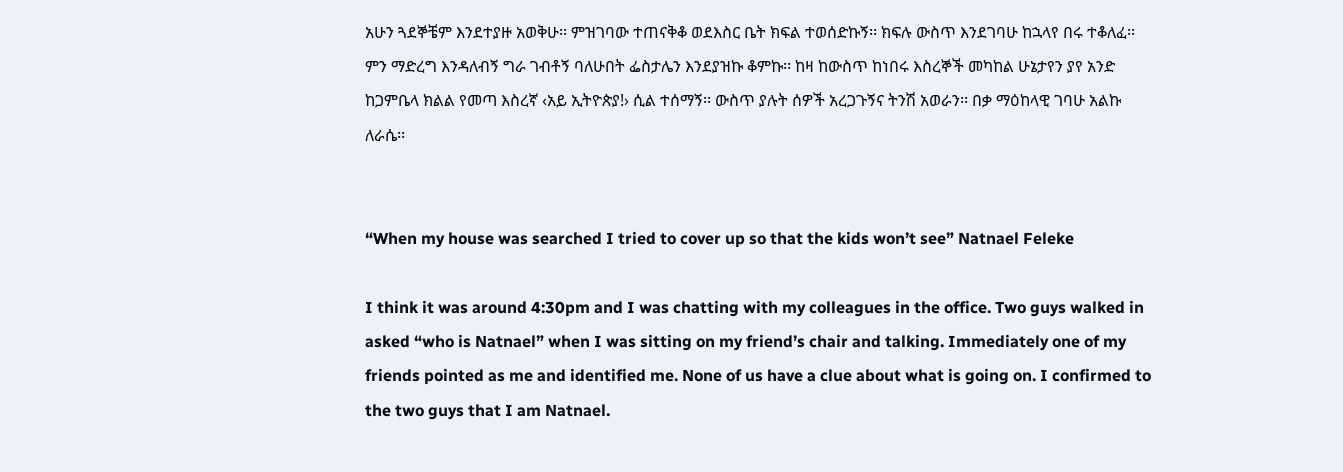አሁን ጓደኞቼም እንደተያዙ አወቅሁ፡፡ ምዝገባው ተጠናቅቆ ወደእስር ቤት ክፍል ተወሰድኩኝ፡፡ ክፍሉ ውስጥ እንደገባሁ ከኋላየ በሩ ተቆለፈ፡፡ ምን ማድረግ እንዳለብኝ ግራ ገብቶኝ ባለሁበት ፌስታሌን እንደያዝኩ ቆምኩ፡፡ ከዛ ከውስጥ ከነበሩ እስረኞች መካከል ሁኔታየን ያየ አንድ ከጋምቤላ ክልል የመጣ እስረኛ ‹አይ ኢትዮጵያ!› ሲል ተሰማኝ፡፡ ውስጥ ያሉት ሰዎች አረጋጉኝና ትንሽ አወራን፡፡ በቃ ማዕከላዊ ገባሁ አልኩ ለራሴ፡፡


“When my house was searched I tried to cover up so that the kids won’t see” Natnael Feleke

I think it was around 4:30pm and I was chatting with my colleagues in the office. Two guys walked in asked “who is Natnael” when I was sitting on my friend’s chair and talking. Immediately one of my friends pointed as me and identified me. None of us have a clue about what is going on. I confirmed to the two guys that I am Natnael.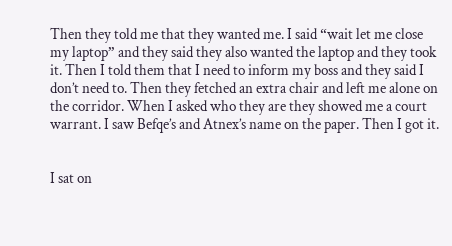Then they told me that they wanted me. I said “wait let me close my laptop” and they said they also wanted the laptop and they took it. Then I told them that I need to inform my boss and they said I don’t need to. Then they fetched an extra chair and left me alone on the corridor. When I asked who they are they showed me a court warrant. I saw Befqe’s and Atnex’s name on the paper. Then I got it.


I sat on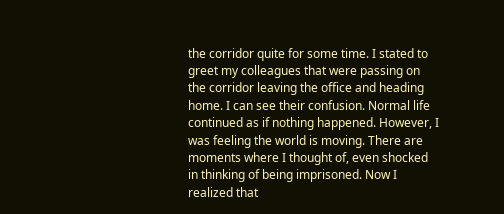the corridor quite for some time. I stated to greet my colleagues that were passing on the corridor leaving the office and heading home. I can see their confusion. Normal life continued as if nothing happened. However, I was feeling the world is moving. There are moments where I thought of, even shocked in thinking of being imprisoned. Now I realized that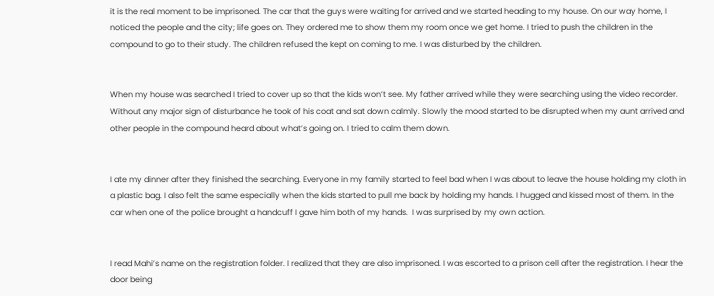it is the real moment to be imprisoned. The car that the guys were waiting for arrived and we started heading to my house. On our way home, I noticed the people and the city; life goes on. They ordered me to show them my room once we get home. I tried to push the children in the compound to go to their study. The children refused the kept on coming to me. I was disturbed by the children.


When my house was searched I tried to cover up so that the kids won’t see. My father arrived while they were searching using the video recorder. Without any major sign of disturbance he took of his coat and sat down calmly. Slowly the mood started to be disrupted when my aunt arrived and other people in the compound heard about what’s going on. I tried to calm them down.


I ate my dinner after they finished the searching. Everyone in my family started to feel bad when I was about to leave the house holding my cloth in a plastic bag. I also felt the same especially when the kids started to pull me back by holding my hands. I hugged and kissed most of them. In the car when one of the police brought a handcuff I gave him both of my hands.  I was surprised by my own action.


I read Mahi’s name on the registration folder. I realized that they are also imprisoned. I was escorted to a prison cell after the registration. I hear the door being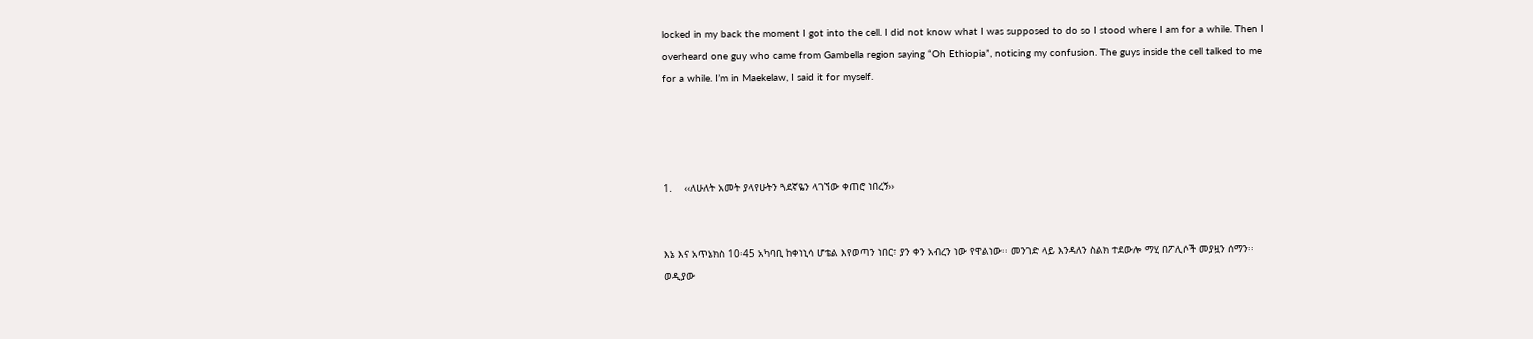locked in my back the moment I got into the cell. I did not know what I was supposed to do so I stood where I am for a while. Then I overheard one guy who came from Gambella region saying “Oh Ethiopia”, noticing my confusion. The guys inside the cell talked to me for a while. I’m in Maekelaw, I said it for myself.




1.    ‹‹ለሁለት አመት ያላየሁትን ጓደኛዬን ላገኘው ቀጠሮ ነበረኝ››


እኔ እና አጥኔክስ 10፡45 አካባቢ ከቀነኒሳ ሆቴል እየወጣን ነበር፣ ያን ቀን አብረን ነው የዋልነው፡፡ መንገድ ላይ እንዳለን ስልክ ተደውሎ ማሂ በፖሊሶች መያዟን ሰማን፡፡ ወዲያው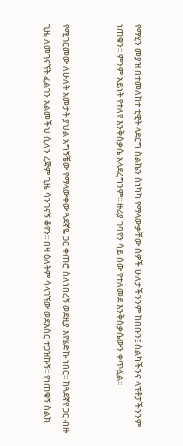የማሂን መያዝ በተመለከተ ቲዊት ላደርግ ስልኬን ስነካካ የማላውቃቸው ሰዎች ሁለታችንንም ከበቡን፤ ስልካችንና ላፕቶፓችንንም ነጠቁን፡፡ ምንም አይነት የተለየ እንቅስቃሴ አላደረግንም፡፡ ዙሪያ ገባየን ሳይ ሰው የተለመደ እንቅስቃሴውን ቀጥሏል፡፡


የሚገርመው ለሁለት አመታት ያህል አግኝቼው የማላውቀው ጓደኛዬ ጋር ቀጠሮ ስለነበረኝ ወደዚያ እየሄድኩ ነበር፡፡ ከጓደኛየ ጋር ብዙ ጊዜ ለመገናኘት ፈልገን አልመችህ ሲለን ረጅም ጊዜ ሳንገናኝ ቆየን፡፡ በዛ ዕለትም ሳላገኘው ወደእስር ተጋዝኩኝ፡፡ የነጠቁኝ ስልክ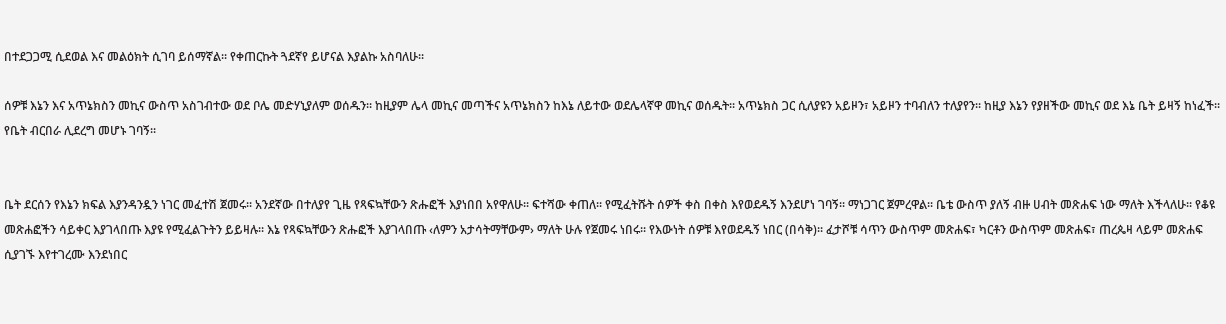በተደጋጋሚ ሲደወል እና መልዕክት ሲገባ ይሰማኛል፡፡ የቀጠርኩት ጓደኛየ ይሆናል እያልኩ አስባለሁ፡፡

ሰዎቹ እኔን እና አጥኔክስን መኪና ውስጥ አስገብተው ወደ ቦሌ መድሃኒያለም ወሰዱን፡፡ ከዚያም ሌላ መኪና መጣችና አጥኔክስን ከእኔ ለይተው ወደሌላኛዋ መኪና ወሰዱት፡፡ አጥኔክስ ጋር ሲለያዩን አይዞን፣ አይዞን ተባብለን ተለያየን፡፡ ከዚያ እኔን የያዘችው መኪና ወደ እኔ ቤት ይዛኝ ከነፈች፡፡ የቤት ብርበራ ሊደረግ መሆኑ ገባኝ፡፡


ቤት ደርሰን የእኔን ክፍል እያንዳንዷን ነገር መፈተሽ ጀመሩ፡፡ አንደኛው በተለያየ ጊዜ የጻፍኳቸውን ጽሑፎች እያነበበ አየዋለሁ፡፡ ፍተሻው ቀጠለ፡፡ የሚፈትሹት ሰዎች ቀስ በቀስ እየወደዱኝ እንደሆነ ገባኝ፡፡ ማነጋገር ጀምረዋል፡፡ ቤቴ ውስጥ ያለኝ ብዙ ሀብት መጽሐፍ ነው ማለት እችላለሁ፡፡ የቆዩ መጽሐፎችን ሳይቀር እያገላበጡ እያዩ የሚፈልጉትን ይይዛሉ፡፡ እኔ የጻፍኳቸውን ጽሑፎች እያገላበጡ ‹ለምን አታሳትማቸውም› ማለት ሁሉ የጀመሩ ነበሩ፡፡ የእውነት ሰዎቹ እየወደዱኝ ነበር (በሳቅ)፡፡ ፈታሾቹ ሳጥን ውስጥም መጽሐፍ፣ ካርቶን ውስጥም መጽሐፍ፣ ጠረጴዛ ላይም መጽሐፍ ሲያገኙ እየተገረሙ እንደነበር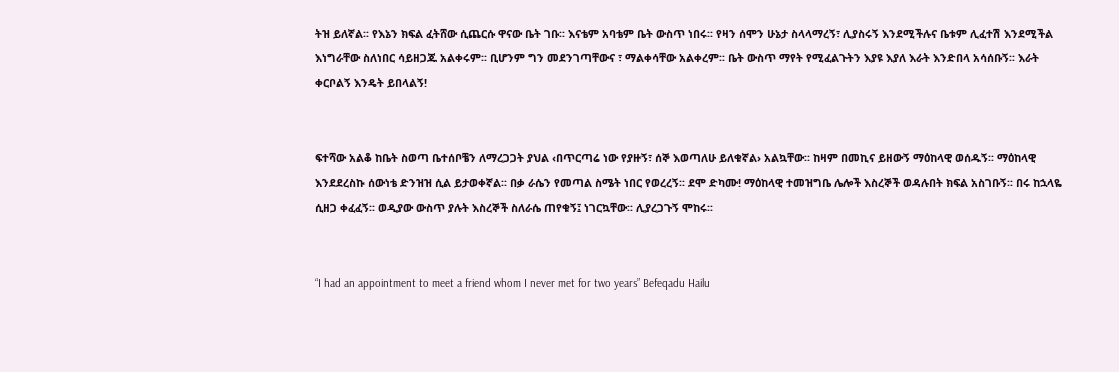ትዝ ይለኛል፡፡ የእኔን ክፍል ፈትሸው ሲጨርሱ ዋናው ቤት ገቡ፡፡ እናቴም አባቴም ቤት ውስጥ ነበሩ፡፡ የዛን ሰሞን ሁኔታ ስላላማረኝ፣ ሊያስሩኝ እንደሚችሉና ቤቱም ሊፈተሽ እንደሚችል እነግራቸው ስለነበር ሳይዘጋጁ አልቀሩም፡፡ ቢሆንም ግን መደንገጣቸውና ፣ ማልቀሳቸው አልቀረም፡፡ ቤት ውስጥ ማየት የሚፈልጉትን እያዩ እያለ እራት እንድበላ አሳሰቡኝ፡፡ እራት ቀርቦልኝ እንዴት ይበላልኝ!


ፍተሻው አልቆ ከቤት ስወጣ ቤተሰቦቼን ለማረጋጋት ያህል ‹በጥርጣሬ ነው የያዙኝ፣ ሰኞ እወጣለሁ ይለቁኛል› አልኳቸው፡፡ ከዛም በመኪና ይዘውኝ ማዕከላዊ ወሰዱኝ፡፡ ማዕከላዊ እንደደረስኩ ሰውነቴ ድንዝዝ ሲል ይታወቀኛል፡፡ በቃ ራሴን የመጣል ስሜት ነበር የወረረኝ፡፡ ደሞ ድካሙ! ማዕከላዊ ተመዝግቤ ሌሎች እስረኞች ወዳሉበት ክፍል አስገቡኝ፡፡ በሩ ከኋላዬ ሲዘጋ ቀፈፈኝ፡፡ ወዲያው ውስጥ ያሉት እስረኞች ስለራሴ ጠየቁኝ፤ ነገርኳቸው፡፡ ሊያረጋጉኝ ሞከሩ፡፡


“I had an appointment to meet a friend whom I never met for two years” Befeqadu Hailu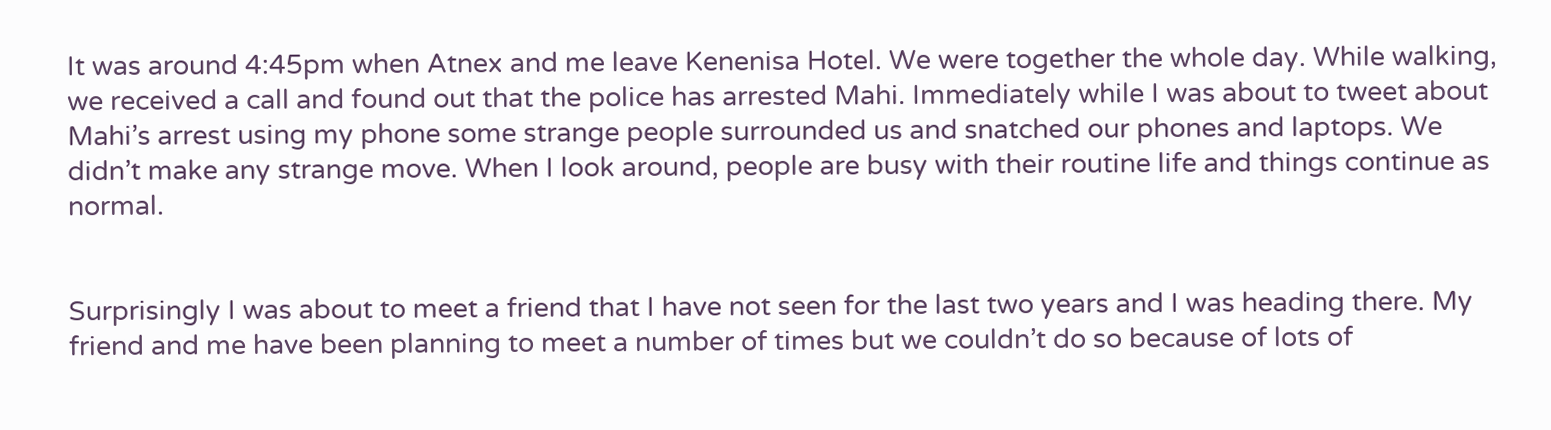It was around 4:45pm when Atnex and me leave Kenenisa Hotel. We were together the whole day. While walking, we received a call and found out that the police has arrested Mahi. Immediately while I was about to tweet about Mahi’s arrest using my phone some strange people surrounded us and snatched our phones and laptops. We didn’t make any strange move. When I look around, people are busy with their routine life and things continue as normal.


Surprisingly I was about to meet a friend that I have not seen for the last two years and I was heading there. My friend and me have been planning to meet a number of times but we couldn’t do so because of lots of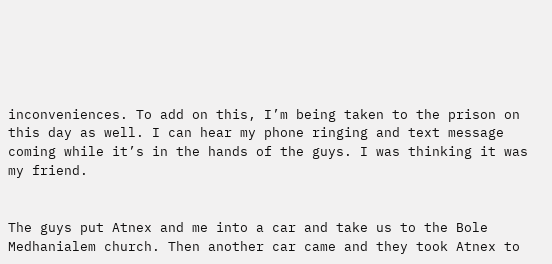inconveniences. To add on this, I’m being taken to the prison on this day as well. I can hear my phone ringing and text message coming while it’s in the hands of the guys. I was thinking it was my friend.


The guys put Atnex and me into a car and take us to the Bole Medhanialem church. Then another car came and they took Atnex to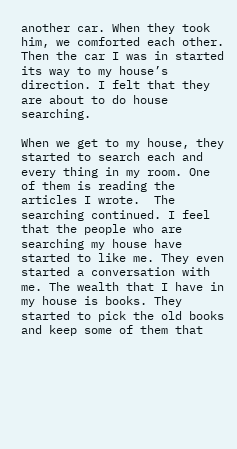another car. When they took him, we comforted each other. Then the car I was in started its way to my house’s direction. I felt that they are about to do house searching.

When we get to my house, they started to search each and every thing in my room. One of them is reading the articles I wrote.  The searching continued. I feel that the people who are searching my house have started to like me. They even started a conversation with me. The wealth that I have in my house is books. They started to pick the old books and keep some of them that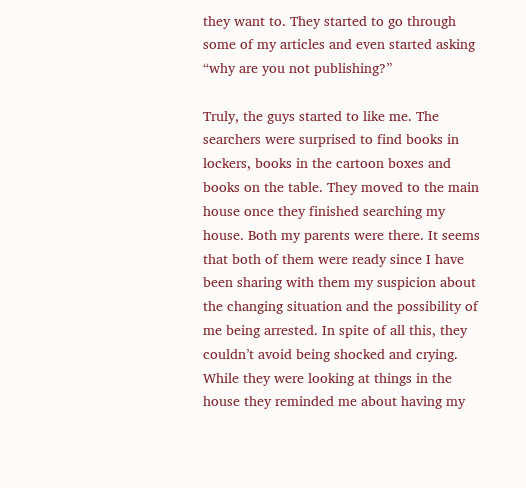they want to. They started to go through some of my articles and even started asking “why are you not publishing?”

Truly, the guys started to like me. The searchers were surprised to find books in lockers, books in the cartoon boxes and books on the table. They moved to the main house once they finished searching my house. Both my parents were there. It seems that both of them were ready since I have been sharing with them my suspicion about the changing situation and the possibility of me being arrested. In spite of all this, they couldn’t avoid being shocked and crying. While they were looking at things in the house they reminded me about having my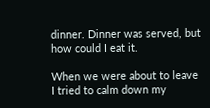dinner. Dinner was served, but how could I eat it.

When we were about to leave I tried to calm down my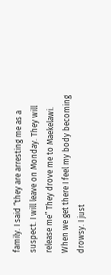family. I said “they are arresting me as a suspect. I will leave on Monday. They will release me” They drove me to Maekelawi. When we get there I feel my body becoming drowsy. I just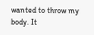wanted to throw my body. It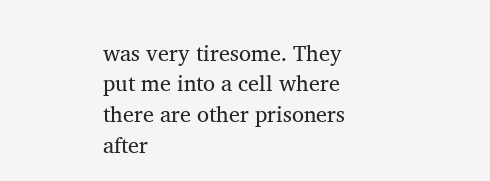was very tiresome. They put me into a cell where there are other prisoners after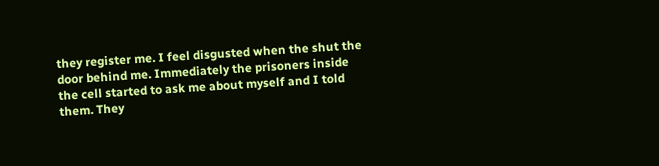they register me. I feel disgusted when the shut the door behind me. Immediately the prisoners inside the cell started to ask me about myself and I told them. They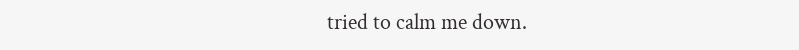tried to calm me down.